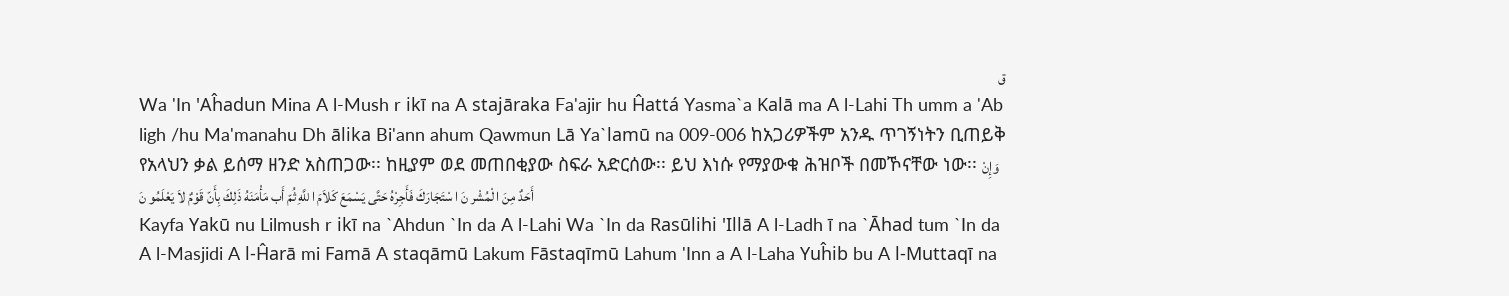ق
Wa 'In 'Aĥadun Mina A l-Mush r ikī na A stajāraka Fa'ajir hu Ĥattá Yasma`a Kalā ma A l-Lahi Th umm a 'Ab ligh /hu Ma'manahu Dh ālika Bi'ann ahum Qawmun Lā Ya`lamū na 009-006 ከአጋሪዎችም አንዱ ጥገኝነትን ቢጠይቅ የአላህን ቃል ይሰማ ዘንድ አስጠጋው፡፡ ከዚያም ወደ መጠበቂያው ስፍራ አድርሰው፡፡ ይህ እነሱ የማያውቁ ሕዝቦች በመኾናቸው ነው፡፡ وَإِنْ أَحَدٌ مِنَ ا لْمُشْر نَ ا سْتَجَارَكَ فَأَجِرْهُ حَتَّى يَسْمَعَ كَلاَمَ ا للَّهِ ثُمّ أَب مَأْمَنَهُ ذَلِكَ بِأَنّ قَوْمٌ لاَ يَعْلَمُو نَ
Kayfa Yakū nu Lilmush r ikī na `Ahdun `In da A l-Lahi Wa `In da Rasūlihi 'Illā A l-Ladh ī na `Āhad tum `In da A l-Masjidi A l-Ĥarā mi Famā A staqāmū Lakum Fāstaqīmū Lahum 'Inn a A l-Laha Yuĥib bu A l-Muttaqī na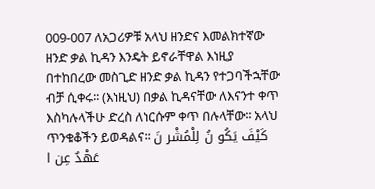009-007 ለአጋሪዎቹ አላህ ዘንድና እመልክተኛው ዘንድ ቃል ኪዳን እንዴት ይኖራቸዋል እነዚያ በተከበረው መስጊድ ዘንድ ቃል ኪዳን የተጋባችኋቸው ብቻ ሲቀሩ፡፡ (እነዚህ) በቃል ኪዳናቸው ለእናንተ ቀጥ እስካሉላችሁ ድረስ ለነርሱም ቀጥ በሉላቸው፡፡ አላህ ጥንቁቆችን ይወዳልና፡፡ كَيْفَ يَكُو نُ لِلْمُشْر نَ عَهْدٌ عِن ا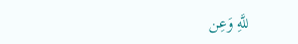للَّهِ وَعِن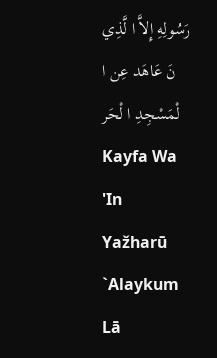رَسُولِهِ إِلاَّ ا لَّذِي نَ عَاهَد عِن ا لْمَسْجِدِ ا لْحَر Kayfa Wa 'In Yažharū `Alaykum Lā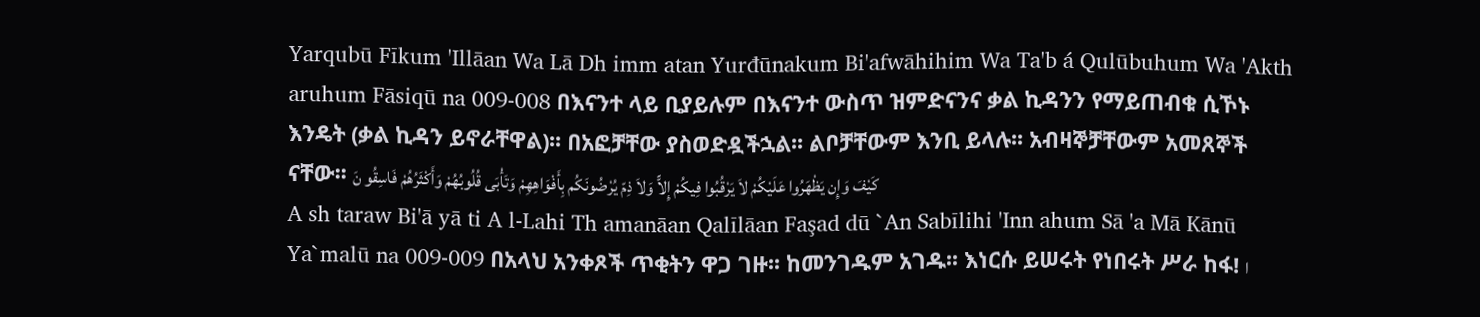Yarqubū Fīkum 'Illāan Wa Lā Dh imm atan Yurđūnakum Bi'afwāhihim Wa Ta'b á Qulūbuhum Wa 'Akth aruhum Fāsiqū na 009-008 በእናንተ ላይ ቢያይሉም በእናንተ ውስጥ ዝምድናንና ቃል ኪዳንን የማይጠብቁ ሲኾኑ እንዴት (ቃል ኪዳን ይኖራቸዋል)፡፡ በአፎቻቸው ያስወድዷችኋል፡፡ ልቦቻቸውም እንቢ ይላሉ፡፡ አብዛኞቻቸውም አመጸኞች ናቸው፡፡ كَيْفَ وَإِن يَظْهَرُوا عَلَيْكُمْ لاَ يَرْقُبُوا فِيكُمْ إِلاًّ وَلاَ ذِمّ يُرْضُونَكُم بِأَفْوَاهِهِمْ وَتَأْبَى قُلُوبُهُمْ وَأَكْثَرُهُمْ فَاسِقُو نَ
A sh taraw Bi'ā yā ti A l-Lahi Th amanāan Qalīlāan Faşad dū `An Sabīlihi 'Inn ahum Sā 'a Mā Kānū Ya`malū na 009-009 በአላህ አንቀጾች ጥቂትን ዋጋ ገዙ፡፡ ከመንገዱም አገዱ፡፡ እነርሱ ይሠሩት የነበሩት ሥራ ከፋ! ا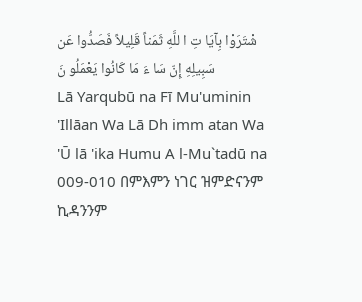شْتَرَوْا بِآيَا تِ ا للَّهِ ثَمَناً قَلِيلاً فَصَدُّوا عَن سَبِيلِهِ إِنّ سَا ءَ مَا كَانُوا يَعْمَلُو نَ
Lā Yarqubū na Fī Mu'uminin 'Illāan Wa Lā Dh imm atan Wa 'Ū lā 'ika Humu A l-Mu`tadū na 009-010 በምእምን ነገር ዝምድናንም ኪዳንንም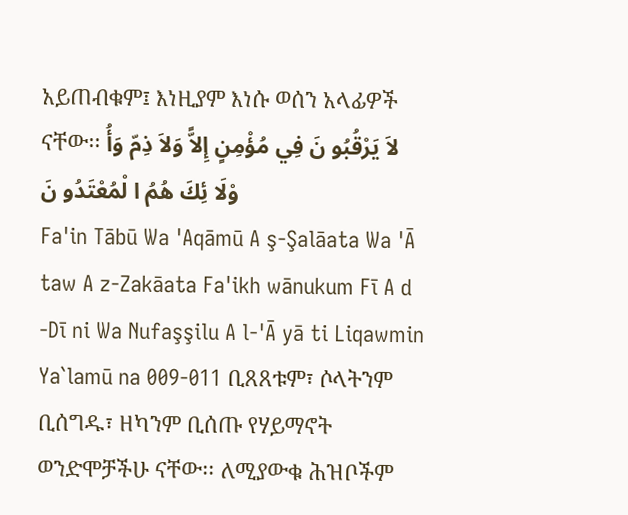አይጠብቁም፤ እነዚያም እነሱ ወሰን አላፊዎች ናቸው፡፡ لاَ يَرْقُبُو نَ فِي مُؤْمِنٍ إِلاًّ وَلاَ ذِمّ وَأُ وْلَا ئِكَ هُمُ ا لْمُعْتَدُو نَ
Fa'in Tābū Wa 'Aqāmū A ş-Şalāata Wa 'Ā taw A z-Zakāata Fa'ikh wānukum Fī A d -Dī ni Wa Nufaşşilu A l-'Ā yā ti Liqawmin Ya`lamū na 009-011 ቢጸጸቱም፣ ሶላትንም ቢሰግዱ፣ ዘካንም ቢሰጡ የሃይማኖት ወንድሞቻችሁ ናቸው፡፡ ለሚያውቁ ሕዝቦችም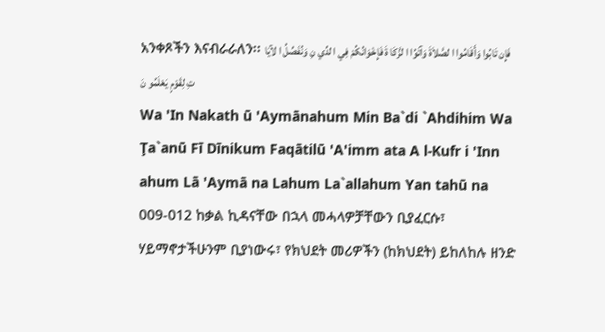አንቀጾችን እናብራራለን፡፡ فَإِن تَابُوا وَأَقَامُوا ا لصَّلاَةَ وَآتَوُا ا لزَّكَا ةَ فَإِخْوَانُكُمْ فِي ا لدِّي نِ وَنُفَصِّلُ ا لآيَا تِ لِقَوْمٍ يَعْلَمُو نَ
Wa 'In Nakath ū 'Aymānahum Min Ba`di `Ahdihim Wa Ţa`anū Fī Dīnikum Faqātilū 'A'imm ata A l-Kufr i 'Inn ahum Lā 'Aymā na Lahum La`allahum Yan tahū na 009-012 ከቃል ኪዳናቸው በኋላ መሓላዎቻቸውን ቢያፈርሱ፣ ሃይማኖታችሁንም ቢያነውሩ፣ የክህደት መሪዎችን (ከክህደት) ይከለከሉ ዘንድ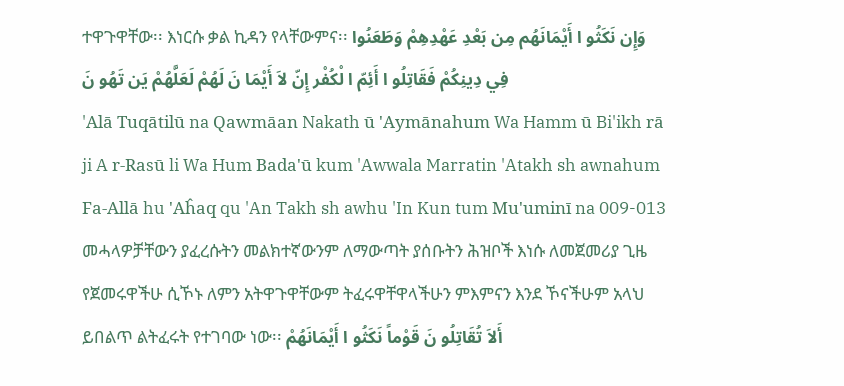ተዋጉዋቸው፡፡ እነርሱ ቃል ኪዳን የላቸውምና፡፡ وَإِن نَكَثُو ا أَيْمَانَهُم مِن بَعْدِ عَهْدِهِمْ وَطَعَنُوا فِي دِينِكُمْ فَقَاتِلُو ا أَئِمّ ا لْكُفْر إِنّ لاَ أَيْمَا نَ لَهُمْ لَعَلَّهُمْ يَن تَهُو نَ
'Alā Tuqātilū na Qawmāan Nakath ū 'Aymānahum Wa Hamm ū Bi'ikh rā ji A r-Rasū li Wa Hum Bada'ū kum 'Awwala Marratin 'Atakh sh awnahum Fa-Allā hu 'Aĥaq qu 'An Takh sh awhu 'In Kun tum Mu'uminī na 009-013 መሓላዎቻቸውን ያፈረሱትን መልክተኛውንም ለማውጣት ያሰቡትን ሕዝቦች እነሱ ለመጀመሪያ ጊዜ የጀመሩዋችሁ ሲኾኑ ለምን አትዋጉዋቸውም ትፈሩዋቸዋላችሁን ምእምናን እንደ ኾናችሁም አላህ ይበልጥ ልትፈሩት የተገባው ነው፡፡ أَلاَ تُقَاتِلُو نَ قَوْماً نَكَثُو ا أَيْمَانَهُمْ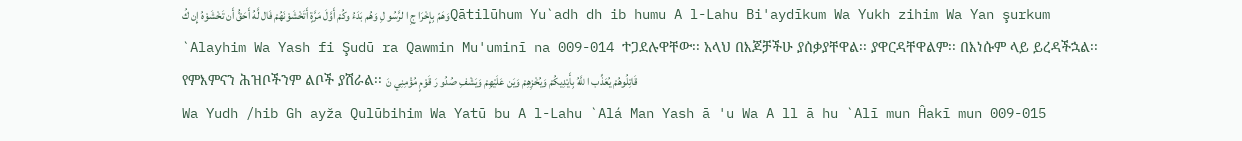وَهَمّ بِإِخْرَا جِ ا لرَّسُو لِ وَهُم بَدَءُ وكُمْ أَوَّلَ مَرَّةٍ أَتَخْشَوْنَهُمْ فَال لَّهُ أَحَقُّ أَن تَخْشَوْهُ إِن كُQātilūhum Yu`adh dh ib humu A l-Lahu Bi'aydīkum Wa Yukh zihim Wa Yan şurkum `Alayhim Wa Yash fi Şudū ra Qawmin Mu'uminī na 009-014 ተጋደሉዋቸው፡፡ አላህ በእጆቻችሁ ያሰቃያቸዋል፡፡ ያዋርዳቸዋልም፡፡ በእነሱም ላይ ይረዳችኋል፡፡ የምእምናን ሕዝቦችንም ልቦች ያሽራል፡፡ قَاتِلُوهُمْ يُعَذِّب ا للَّهُ بِأَيْدِيكُمْ وَيُخْزِهِمْ وَيَن عَلَيْهِمْ وَيَشْفِ صُدُو رَ قَوْمٍ مُؤْمِنِي نَ
Wa Yudh /hib Gh ayža Qulūbihim Wa Yatū bu A l-Lahu `Alá Man Yash ā 'u Wa A ll ā hu `Alī mun Ĥakī mun 009-015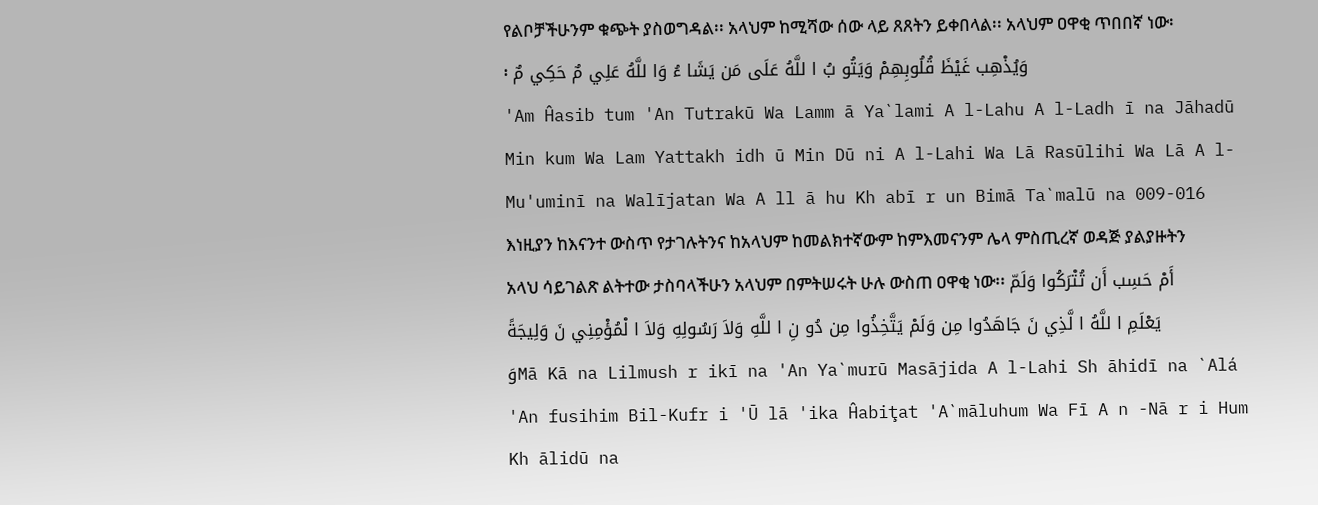የልቦቻችሁንም ቁጭት ያስወግዳል፡፡ አላህም ከሚሻው ሰው ላይ ጸጸትን ይቀበላል፡፡ አላህም ዐዋቂ ጥበበኛ ነው፡፡ وَيُذْهِب غَيْظَ قُلُوبِهِمْ وَيَتُو بُ ا للَّهُ عَلَى مَن يَشَا ءُ وَا للَّهُ عَلِي مٌ حَكِي مٌ
'Am Ĥasib tum 'An Tutrakū Wa Lamm ā Ya`lami A l-Lahu A l-Ladh ī na Jāhadū Min kum Wa Lam Yattakh idh ū Min Dū ni A l-Lahi Wa Lā Rasūlihi Wa Lā A l-Mu'uminī na Walījatan Wa A ll ā hu Kh abī r un Bimā Ta`malū na 009-016 እነዚያን ከእናንተ ውስጥ የታገሉትንና ከአላህም ከመልክተኛውም ከምእመናንም ሌላ ምስጢረኛ ወዳጅ ያልያዙትን አላህ ሳይገልጽ ልትተው ታስባላችሁን አላህም በምትሠሩት ሁሉ ውስጠ ዐዋቂ ነው፡፡ أَمْ حَسِب أَن تُتْرَكُوا وَلَمّ يَعْلَمِ ا للَّهُ ا لَّذِي نَ جَاهَدُوا مِن وَلَمْ يَتَّخِذُوا مِن دُو نِ ا للَّهِ وَلاَ رَسُولِهِ وَلاَ ا لْمُؤْمِنِي نَ وَلِيجَةً وَMā Kā na Lilmush r ikī na 'An Ya`murū Masājida A l-Lahi Sh āhidī na `Alá 'An fusihim Bil-Kufr i 'Ū lā 'ika Ĥabiţat 'A`māluhum Wa Fī A n -Nā r i Hum Kh ālidū na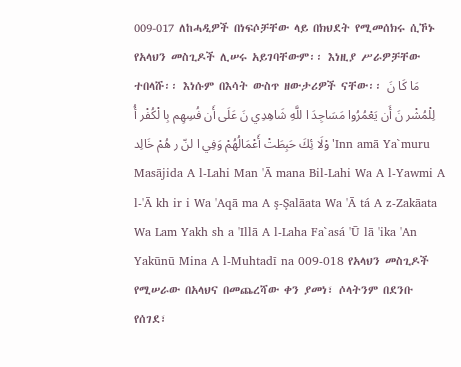009-017 ለከሓዲዎች በነፍሶቻቸው ላይ በክህደት የሚመሰክሩ ሲኾኑ የአላህን መስጊዶች ሊሠሩ አይገባቸውም፡፡ እነዚያ ሥራዎቻቸው ተበላሹ፡፡ እነሱም በእሳት ውስጥ ዘውታሪዎች ናቸው፡፡ مَا كَا نَ لِلْمُشْر نَ أَن يَعْمُرُوا مَسَاجِدَ ا للَّهِ شَاهِدِي نَ عَلَى أَن فُسِهِم بِا لْكُفْر أُ وْلَا ئِكَ حَبِطَتْ أَعْمَالُهُمْ وَفِي ا لنّ ر هُمْ خَالِد'Inn amā Ya`muru Masājida A l-Lahi Man 'Ā mana Bil-Lahi Wa A l-Yawmi A l-'Ā kh ir i Wa 'Aqā ma A ş-Şalāata Wa 'Ā tá A z-Zakāata Wa Lam Yakh sh a 'Illā A l-Laha Fa`asá 'Ū lā 'ika 'An Yakūnū Mina A l-Muhtadī na 009-018 የአላህን መስጊዶች የሚሠራው በአላህና በመጨረሻው ቀን ያመነ፣ ሶላትንም በደንቡ የሰገደ፣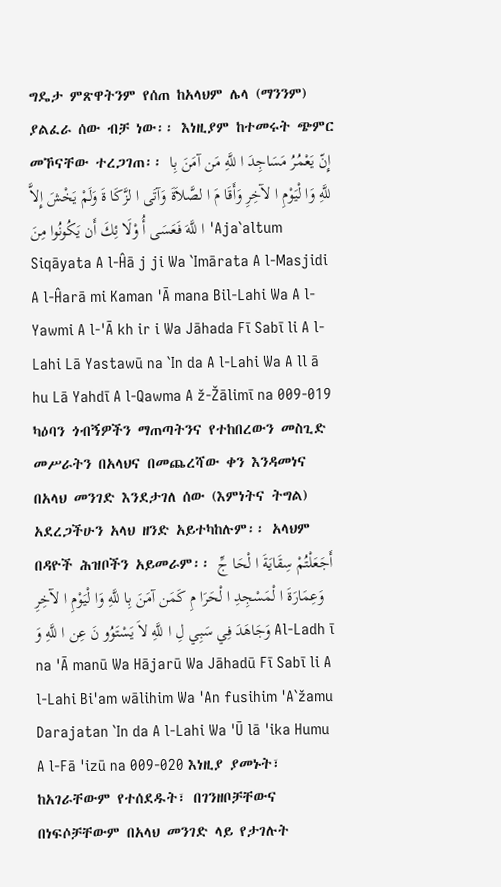ግዴታ ምጽዋትንም የሰጠ ከአላህም ሌላ (ማንንም) ያልፈራ ሰው ብቻ ነው፡፡ እነዚያም ከተመሩት ጭምር መኾናቸው ተረጋገጠ፡፡ إِنّ يَعْمُرُ مَسَاجِدَ ا للَّهِ مَن آمَنَ بِا للَّهِ وَا لْيَوْمِ ا لآخِرِ وَأَقَا مَ ا لصَّلاَةَ وَآتَى ا لزَّكَا ةَ وَلَمْ يَخْشَ إِلاَّ ا للَّهَ فَعَسَى أُ وْلَا ئِكَ أَن يَكُونُوا مِنَ 'Aja`altum Siqāyata A l-Ĥā j ji Wa `Imārata A l-Masjidi A l-Ĥarā mi Kaman 'Ā mana Bil-Lahi Wa A l-Yawmi A l-'Ā kh ir i Wa Jāhada Fī Sabī li A l-Lahi Lā Yastawū na `In da A l-Lahi Wa A ll ā hu Lā Yahdī A l-Qawma A ž-Žālimī na 009-019 ካዕባን ጎብኝዎችን ማጠጣትንና የተከበረውን መስጊድ መሥራትን በአላህና በመጨረሻው ቀን እንዳመነና በአላህ መንገድ እንደታገለ ሰው (እምነትና ትግል) አደረጋችሁን አላህ ዘንድ አይተካከሉም፡፡ አላህም በዳዮች ሕዝቦችን አይመራም፡፡ أَجَعَلْتُمْ سِقَايَةَ ا لْحَا جِّ وَعِمَارَةَ ا لْمَسْجِدِ ا لْحَرَا مِ كَمَن آمَنَ بِا للَّهِ وَا لْيَوْمِ ا لآخِرِ وَجَاهَدَ فِي سَبِي لِ ا للَّهِ لاَ يَسْتَوُو نَ عِن ا للَّهِ وَ Al-Ladh ī na 'Ā manū Wa Hājarū Wa Jāhadū Fī Sabī li A l-Lahi Bi'am wālihim Wa 'An fusihim 'A`žamu Darajatan `In da A l-Lahi Wa 'Ū lā 'ika Humu A l-Fā 'izū na 009-020 እነዚያ ያመኑት፣ ከአገራቸውም የተሰደዱት፣ በገንዘቦቻቸውና በነፍሶቻቸውም በአላህ መንገድ ላይ የታገሉት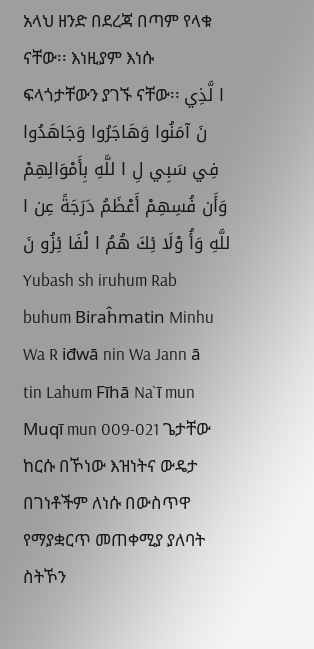አላህ ዘንድ በደረጃ በጣም የላቁ ናቸው፡፡ እነዚያም እነሱ ፍላጎታቸውን ያገኙ ናቸው፡፡ ا لَّذِي نَ آمَنُوا وَهَاجَرُوا وَجَاهَدُوا فِي سَبِي لِ ا للَّهِ بِأَمْوَالِهِمْ وَأَن فُسِهِمْ أَعْظَمُ دَرَجَةً عِن ا للَّهِ وَأُ وْلَا ئِكَ هُمُ ا لْفَا ئِزُو نَ
Yubash sh iruhum Rab buhum Biraĥmatin Minhu Wa R iđwā nin Wa Jann ā tin Lahum Fīhā Na`ī mun Muqī mun 009-021 ጌታቸው ከርሱ በኾነው እዝነትና ውዴታ በገነቶችም ለነሱ በውስጥዋ የማያቋርጥ መጠቀሚያ ያለባት ስትኾን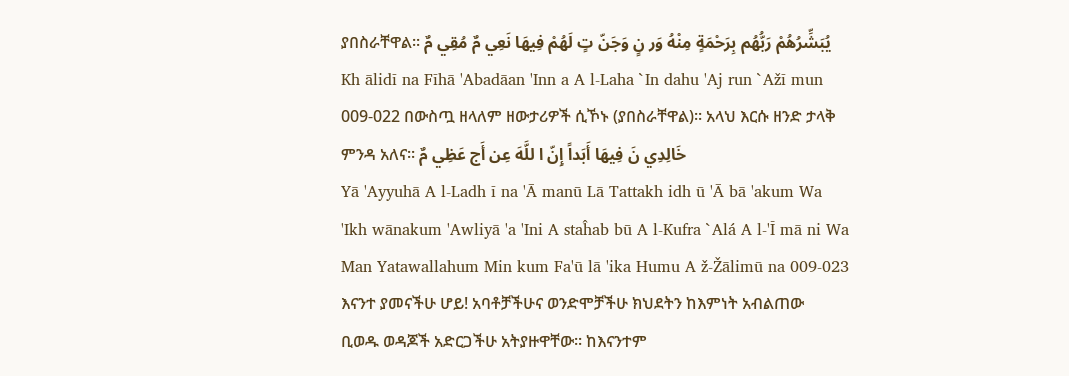ያበስራቸዋል፡፡ يُبَشِّرُهُمْ رَبُّهُم بِرَحْمَةٍ مِنْهُ وَر نٍ وَجَنّ تٍ لَهُمْ فِيهَا نَعِي مٌ مُقِي مٌ
Kh ālidī na Fīhā 'Abadāan 'Inn a A l-Laha `In dahu 'Aj run `Ažī mun 009-022 በውስጧ ዘላለም ዘውታሪዎች ሲኾኑ (ያበስራቸዋል)፡፡ አላህ እርሱ ዘንድ ታላቅ ምንዳ አለና፡፡ خَالِدِي نَ فِيهَا أَبَداً إِنّ ا للَّهَ عِن أَج عَظِي مٌ
Yā 'Ayyuhā A l-Ladh ī na 'Ā manū Lā Tattakh idh ū 'Ā bā 'akum Wa 'Ikh wānakum 'Awliyā 'a 'Ini A staĥab bū A l-Kufra `Alá A l-'Ī mā ni Wa Man Yatawallahum Min kum Fa'ū lā 'ika Humu A ž-Žālimū na 009-023 እናንተ ያመናችሁ ሆይ! አባቶቻችሁና ወንድሞቻችሁ ክህደትን ከእምነት አብልጠው ቢወዱ ወዳጆች አድርጋችሁ አትያዙዋቸው፡፡ ከእናንተም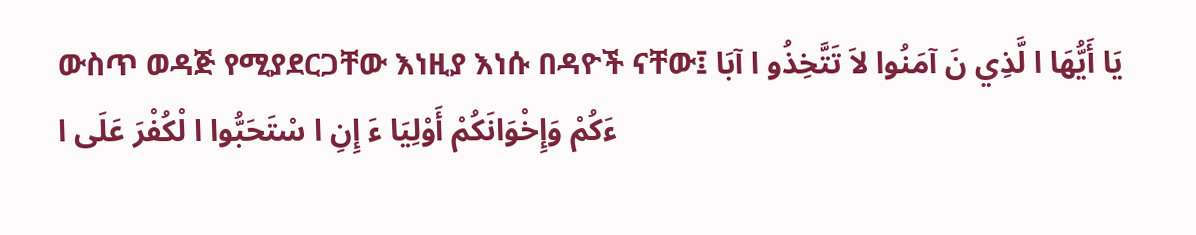ውስጥ ወዳጅ የሚያደርጋቸው እነዚያ እነሱ በዳዮች ናቸው፤ يَا أَيُّهَا ا لَّذِي نَ آمَنُوا لاَ تَتَّخِذُو ا آبَا ءَكُمْ وَإِخْوَانَكُمْ أَوْلِيَا ءَ إِنِ ا سْتَحَبُّوا ا لْكُفْرَ عَلَى ا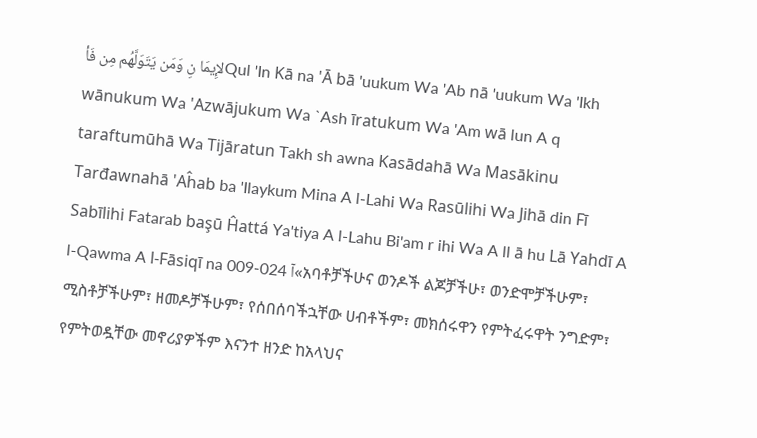لإِيمَا نِ وَمَن يَتَوَلَّهُم مِن فَأQul 'In Kā na 'Ā bā 'uukum Wa 'Ab nā 'uukum Wa 'Ikh wānukum Wa 'Azwājukum Wa `Ash īratukum Wa 'Am wā lun A q taraftumūhā Wa Tijāratun Takh sh awna Kasādahā Wa Masākinu Tarđawnahā 'Aĥab ba 'Ilaykum Mina A l-Lahi Wa Rasūlihi Wa Jihā din Fī Sabīlihi Fatarab başū Ĥattá Ya'tiya A l-Lahu Bi'am r ihi Wa A ll ā hu Lā Yahdī A l-Qawma A l-Fāsiqī na 009-024 آ«አባቶቻችሁና ወንዶች ልጆቻችሁ፣ ወንድሞቻችሁም፣ ሚስቶቻችሁም፣ ዘመዶቻችሁም፣ የሰበሰባችኋቸው ሀብቶችም፣ መክሰሩዋን የምትፈሩዋት ንግድም፣ የምትወዷቸው መኖሪያዎችም እናንተ ዘንድ ከአላህና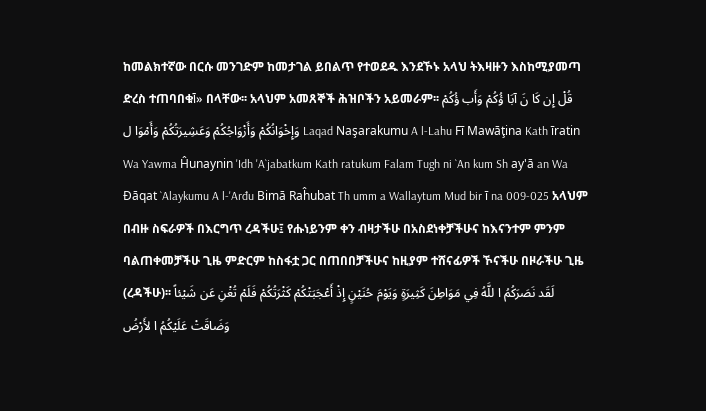ከመልክተኛው በርሱ መንገድም ከመታገል ይበልጥ የተወደዱ እንደኾኑ አላህ ትእዛዙን እስከሚያመጣ ድረስ ተጠባበቁآ» በላቸው፡፡ አላህም አመጸኞች ሕዝቦችን አይመራም፡፡ قُلْ إِن كَا نَ آبَا ؤُكُمْ وَأَب ؤُكُمْ وَإِخْوَانُكُمْ وَأَزْوَاجُكُمْ وَعَشِيرَتُكُمْ وَأَمْوَا ل Laqad Naşarakumu A l-Lahu Fī Mawāţina Kath īratin Wa Yawma Ĥunaynin 'Idh 'A`jabatkum Kath ratukum Falam Tugh ni `An kum Sh ay'ā an Wa Đāqat `Alaykumu A l-'Arđu Bimā Raĥubat Th umm a Wallaytum Mud bir ī na 009-025 አላህም በብዙ ስፍራዎች በእርግጥ ረዳችሁ፤ የሑነይንም ቀን ብዛታችሁ በአስደነቀቻችሁና ከእናንተም ምንም ባልጠቀመቻችሁ ጊዜ ምድርም ከስፋቷ ጋር በጠበበቻችሁና ከዚያም ተሸናፊዎች ኾናችሁ በዞራችሁ ጊዜ (ረዳችሁ)፡፡ لَقَد نَصَرَكُمُ ا للَّهُ فِي مَوَاطِنَ كَثِيرَةٍ وَيَوْمَ حُنَيْنٍ إِذْ أَعْجَبَتْكُمْ كَثْرَتُكُمْ فَلَمْ تُغْنِ عَن شَيْئاً وَضَاقَتْ عَلَيْكُمُ ا لأَرْضُ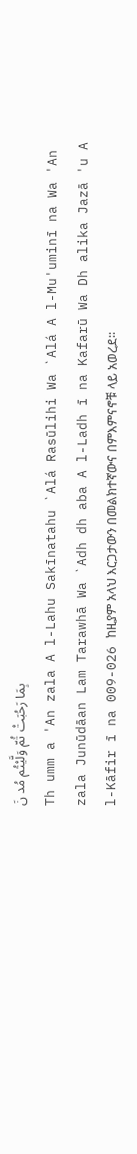بِمَا رَحُبَتْ ثُمّ وَلَّيْتُم مُد نَ
Th umm a 'An zala A l-Lahu Sakīnatahu `Alá Rasūlihi Wa `Alá A l-Mu'uminī na Wa 'An zala Junūdāan Lam Tarawhā Wa `Adh dh aba A l-Ladh ī na Kafarū Wa Dh alika Jazā 'u A l-Kāfir ī na 009-026 ከዚያም አላህ እርጋታውን በመልክተኛውና በምእምናኖቹ ላይ አወረደ፡፡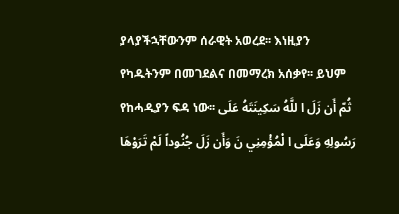ያላያችኋቸውንም ሰራዊት አወረደ፡፡ እነዚያን የካዱትንም በመገደልና በመማረክ አሰቃየ፡፡ ይህም የከሓዲያን ፍዳ ነው፡፡ ثُمّ أَن زَلَ ا للَّهُ سَكِينَتَهُ عَلَى رَسُولِهِ وَعَلَى ا لْمُؤْمِنِي نَ وَأَن زَلَ جُنُوداً لَمْ تَرَوْهَا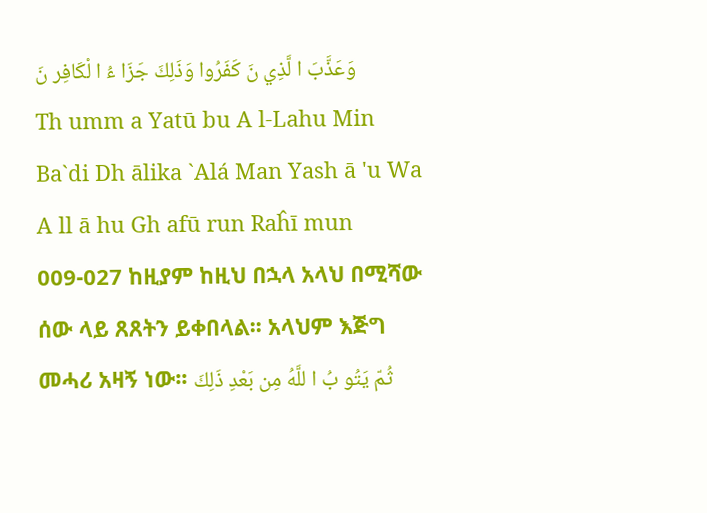وَعَذَّبَ ا لَّذِي نَ كَفَرُوا وَذَلِكَ جَزَا ءُ ا لْكَافِر نَ
Th umm a Yatū bu A l-Lahu Min Ba`di Dh ālika `Alá Man Yash ā 'u Wa A ll ā hu Gh afū run Raĥī mun 009-027 ከዚያም ከዚህ በኋላ አላህ በሚሻው ሰው ላይ ጸጸትን ይቀበላል፡፡ አላህም እጅግ መሓሪ አዛኝ ነው፡፡ ثُمّ يَتُو بُ ا للَّهُ مِن بَعْدِ ذَلِكَ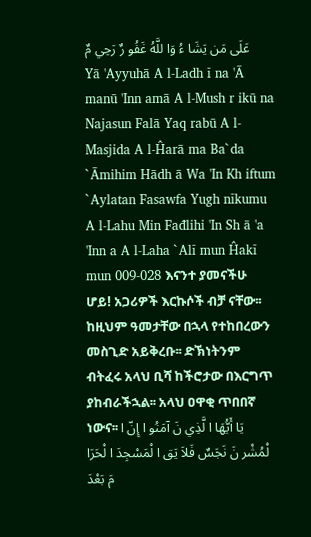عَلَى مَن يَشَا ءُ وَا للَّهُ غَفُو رٌ رَحِي مٌ
Yā 'Ayyuhā A l-Ladh ī na 'Ā manū 'Inn amā A l-Mush r ikū na Najasun Falā Yaq rabū A l-Masjida A l-Ĥarā ma Ba`da `Āmihim Hādh ā Wa 'In Kh iftum `Aylatan Fasawfa Yugh nīkumu A l-Lahu Min Fađlihi 'In Sh ā 'a 'Inn a A l-Laha `Alī mun Ĥakī mun 009-028 እናንተ ያመናችሁ ሆይ! አጋሪዎች እርኩሶች ብቻ ናቸው፡፡ ከዚህም ዓመታቸው በኋላ የተከበረውን መስጊድ አይቅረቡ፡፡ ድኽነትንም ብትፈሩ አላህ ቢሻ ከችሮታው በእርግጥ ያከብራችኋል፡፡ አላህ ዐዋቂ ጥበበኛ ነውና፡፡ يَا أَيُّهَا ا لَّذِي نَ آمَنُو ا إِنّ ا لْمُشْر نَ نَجَسٌ فَلاَ يَق ا لْمَسْجِدَ ا لْحَرَا مَ بَعْدَ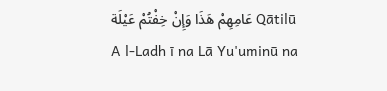عَامِهِمْ هَذَا وَإِنْ خِفْتُمْ عَيْلَة Qātilū A l-Ladh ī na Lā Yu'uminū na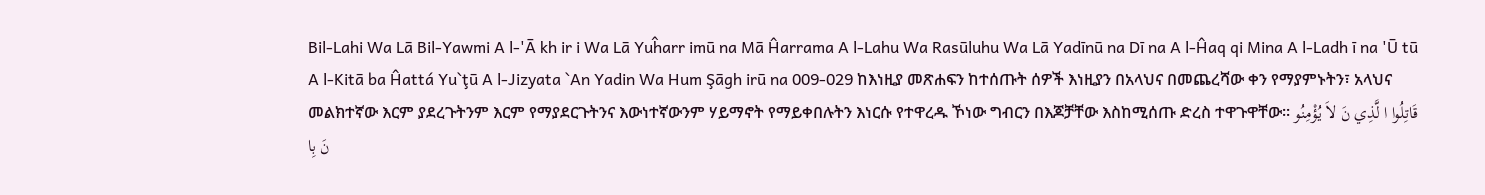Bil-Lahi Wa Lā Bil-Yawmi A l-'Ā kh ir i Wa Lā Yuĥarr imū na Mā Ĥarrama A l-Lahu Wa Rasūluhu Wa Lā Yadīnū na Dī na A l-Ĥaq qi Mina A l-Ladh ī na 'Ū tū A l-Kitā ba Ĥattá Yu`ţū A l-Jizyata `An Yadin Wa Hum Şāgh irū na 009-029 ከእነዚያ መጽሐፍን ከተሰጡት ሰዎች እነዚያን በአላህና በመጨረሻው ቀን የማያምኑትን፣ አላህና መልክተኛው እርም ያደረጉትንም እርም የማያደርጉትንና እውነተኛውንም ሃይማኖት የማይቀበሉትን እነርሱ የተዋረዱ ኾነው ግብርን በእጆቻቸው እስከሚሰጡ ድረስ ተዋጉዋቸው፡፡ قَاتِلُوا ا لَّذِي نَ لاَ يُؤْمِنُو نَ بِا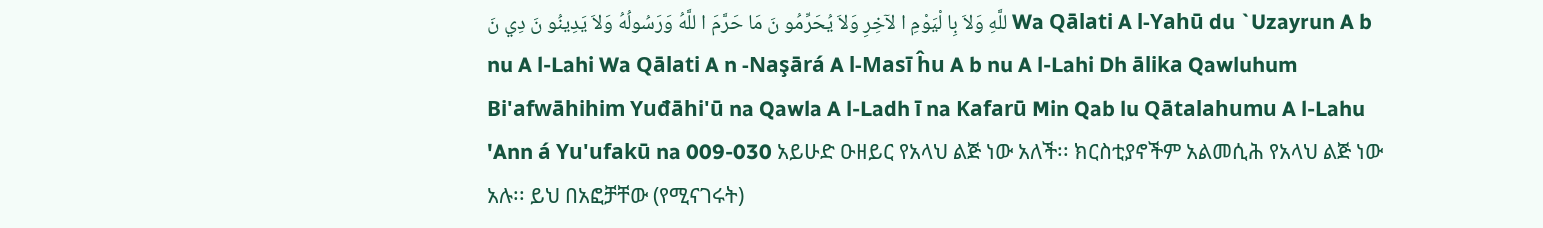للَّهِ وَلاَ بِا لْيَوْمِ ا لآخِرِ وَلاَ يُحَرِّمُو نَ مَا حَرَّمَ ا للَّهُ وَرَسُولُهُ وَلاَ يَدِينُو نَ دِي نَ Wa Qālati A l-Yahū du `Uzayrun A b nu A l-Lahi Wa Qālati A n -Naşārá A l-Masī ĥu A b nu A l-Lahi Dh ālika Qawluhum Bi'afwāhihim Yuđāhi'ū na Qawla A l-Ladh ī na Kafarū Min Qab lu Qātalahumu A l-Lahu 'Ann á Yu'ufakū na 009-030 አይሁድ ዑዘይር የአላህ ልጅ ነው አለች፡፡ ክርስቲያኖችም አልመሲሕ የአላህ ልጅ ነው አሉ፡፡ ይህ በአፎቻቸው (የሚናገሩት)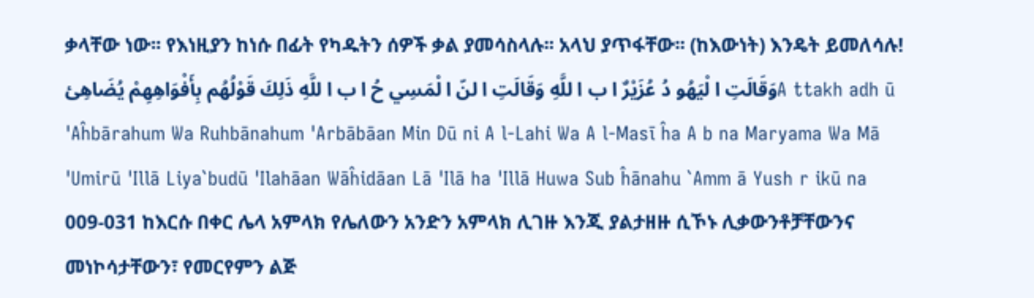ቃላቸው ነው፡፡ የእነዚያን ከነሱ በፊት የካዱትን ሰዎች ቃል ያመሳስላሉ፡፡ አላህ ያጥፋቸው፡፡ (ከእውነት) እንዴት ይመለሳሉ! وَقَالَتِ ا لْيَهُو دُ عُزَيْرٌ ا ب ا للَّهِ وَقَالَتِ ا لنّ ا لْمَسِي حُ ا ب ا للَّهِ ذَلِكَ قَوْلُهُم بِأَفْوَاهِهِمْ يُضَاهِئA ttakh adh ū 'Aĥbārahum Wa Ruhbānahum 'Arbābāan Min Dū ni A l-Lahi Wa A l-Masī ĥa A b na Maryama Wa Mā 'Umirū 'Illā Liya`budū 'Ilahāan Wāĥidāan Lā 'Ilā ha 'Illā Huwa Sub ĥānahu `Amm ā Yush r ikū na 009-031 ከእርሱ በቀር ሌላ አምላክ የሌለውን አንድን አምላክ ሊገዙ እንጂ ያልታዘዙ ሲኾኑ ሊቃውንቶቻቸውንና መነኮሳታቸውን፣ የመርየምን ልጅ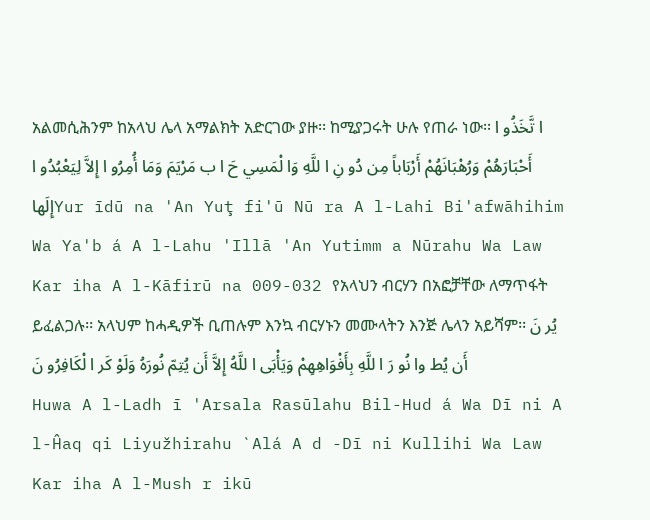አልመሲሕንም ከአላህ ሌላ አማልክት አድርገው ያዙ፡፡ ከሚያጋሩት ሁሉ የጠራ ነው፡፡ ا تَّخَذُو ا أَحْبَارَهُمْ وَرُهْبَانَهُمْ أَرْبَاباً مِن دُو نِ ا للَّهِ وَا لْمَسِي حَ ا ب مَرْيَمَ وَمَا أُمِرُو ا إِلاَّ لِيَعْبُدُو ا إِلَهاYur īdū na 'An Yuţ fi'ū Nū ra A l-Lahi Bi'afwāhihim Wa Ya'b á A l-Lahu 'Illā 'An Yutimm a Nūrahu Wa Law Kar iha A l-Kāfirū na 009-032 የአላህን ብርሃን በአፎቻቸው ለማጥፋት ይፈልጋሉ፡፡ አላህም ከሓዲዎች ቢጠሉም እንኳ ብርሃኑን መሙላትን እንጅ ሌላን አይሻም፡፡ يُر نَ أَن يُط وا نُو رَ ا للَّهِ بِأَفْوَاهِهِمْ وَيَأْبَى ا للَّهُ إِلاَّ أَن يُتِمّ نُورَهُ وَلَوْ كَر ا لْكَافِرُو نَ
Huwa A l-Ladh ī 'Arsala Rasūlahu Bil-Hud á Wa Dī ni A l-Ĥaq qi Liyužhirahu `Alá A d -Dī ni Kullihi Wa Law Kar iha A l-Mush r ikū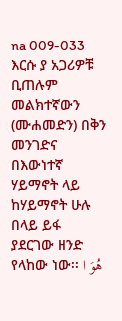na 009-033 እርሱ ያ አጋሪዎቹ ቢጠሉም መልክተኛውን (ሙሐመድን) በቅን መንገድና በእውነተኛ ሃይማኖት ላይ ከሃይማኖት ሁሉ በላይ ይፋ ያደርገው ዘንድ የላከው ነው፡፡ هُوَ ا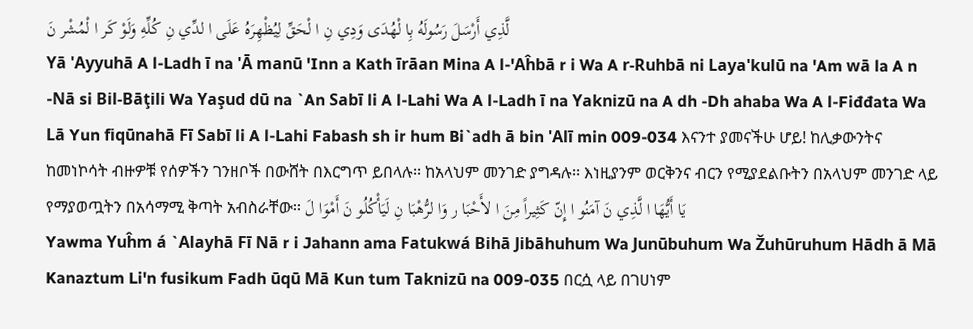لَّذِي أَرْسَلَ رَسُولَهُ بِا لْهُدَى وَدِي نِ ا لْحَقِّ لِيُظْهِرَهُ عَلَى ا لدِّي نِ كُلِّهِ وَلَوْ كَر ا لْمُشْر نَ
Yā 'Ayyuhā A l-Ladh ī na 'Ā manū 'Inn a Kath īrāan Mina A l-'Aĥbā r i Wa A r-Ruhbā ni Laya'kulū na 'Am wā la A n -Nā si Bil-Bāţili Wa Yaşud dū na `An Sabī li A l-Lahi Wa A l-Ladh ī na Yaknizū na A dh -Dh ahaba Wa A l-Fiđđata Wa Lā Yun fiqūnahā Fī Sabī li A l-Lahi Fabash sh ir hum Bi`adh ā bin 'Alī min 009-034 እናንተ ያመናችሁ ሆይ! ከሊቃውንትና ከመነኮሳት ብዙዎቹ የሰዎችን ገንዘቦች በውሸት በእርግጥ ይበላሉ፡፡ ከአላህም መንገድ ያግዳሉ፡፡ እነዚያንም ወርቅንና ብርን የሚያደልቡትን በአላህም መንገድ ላይ የማያወጧትን በአሳማሚ ቅጣት አብስራቸው፡፡ يَا أَيُّهَا ا لَّذِي نَ آمَنُو ا إِنّ كَثِيراً مِنَ ا لأَحْبَا ر وَا لرُّهْبَا نِ لَيَأْكُلُو نَ أَمْوَا لَ
Yawma Yuĥm á `Alayhā Fī Nā r i Jahann ama Fatukwá Bihā Jibāhuhum Wa Junūbuhum Wa Žuhūruhum Hādh ā Mā Kanaztum Li'n fusikum Fadh ūqū Mā Kun tum Taknizū na 009-035 በርሷ ላይ በገሀነም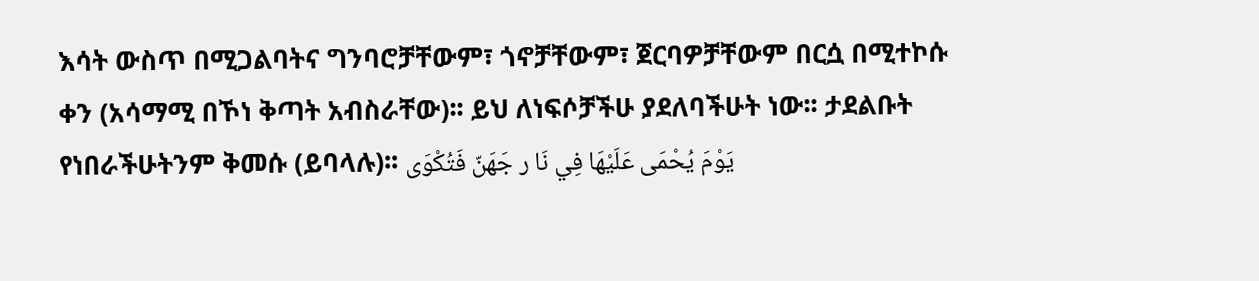እሳት ውስጥ በሚጋልባትና ግንባሮቻቸውም፣ ጎኖቻቸውም፣ ጀርባዎቻቸውም በርሷ በሚተኮሱ ቀን (አሳማሚ በኾነ ቅጣት አብስራቸው)፡፡ ይህ ለነፍሶቻችሁ ያደለባችሁት ነው፡፡ ታደልቡት የነበራችሁትንም ቅመሱ (ይባላሉ)፡፡ يَوْمَ يُحْمَى عَلَيْهَا فِي نَا ر جَهَنّ فَتُكْوَى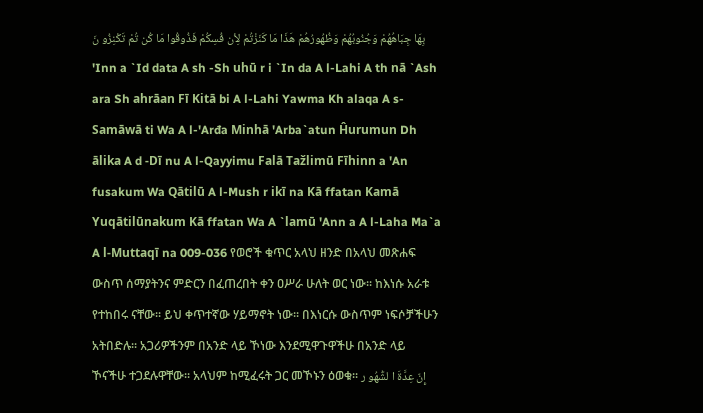بِهَا جِبَاهُهُمْ وَجُنُوبُهُمْ وَظُهُورُهُمْ هَذَا مَا كَنَزْتُمْ لِأن فُسِكُمْ فَذُوقُوا مَا كُن تُمْ تَكْنِزُو نَ
'Inn a `Id data A sh -Sh uhū r i `In da A l-Lahi A th nā `Ash ara Sh ahrāan Fī Kitā bi A l-Lahi Yawma Kh alaqa A s-Samāwā ti Wa A l-'Arđa Minhā 'Arba`atun Ĥurumun Dh ālika A d -Dī nu A l-Qayyimu Falā Tažlimū Fīhinn a 'An fusakum Wa Qātilū A l-Mush r ikī na Kā ffatan Kamā Yuqātilūnakum Kā ffatan Wa A `lamū 'Ann a A l-Laha Ma`a A l-Muttaqī na 009-036 የወሮች ቁጥር አላህ ዘንድ በአላህ መጽሐፍ ውስጥ ሰማያትንና ምድርን በፈጠረበት ቀን ዐሥራ ሁለት ወር ነው፡፡ ከእነሱ አራቱ የተከበሩ ናቸው፡፡ ይህ ቀጥተኛው ሃይማኖት ነው፡፡ በእነርሱ ውስጥም ነፍሶቻችሁን አትበድሉ፡፡ አጋሪዎችንም በአንድ ላይ ኾነው እንደሚዋጉዋችሁ በአንድ ላይ ኾናችሁ ተጋደሉዋቸው፡፡ አላህም ከሚፈሩት ጋር መኾኑን ዕወቁ፡፡ إِنّ عِدَّةَ ا لشُّهُو ر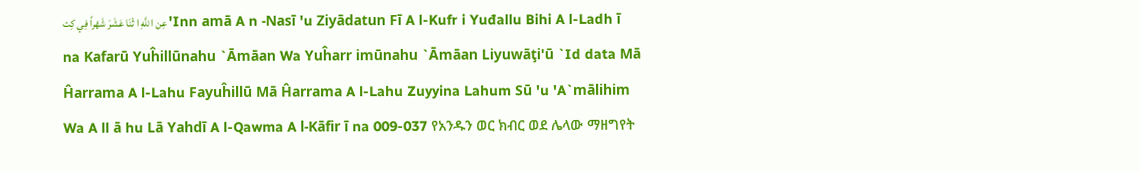عِن ا للَّهِ ا ثْنَا عَشَرَ شَهْراً فِي كِت 'Inn amā A n -Nasī 'u Ziyādatun Fī A l-Kufr i Yuđallu Bihi A l-Ladh ī na Kafarū Yuĥillūnahu `Āmāan Wa Yuĥarr imūnahu `Āmāan Liyuwāţi'ū `Id data Mā Ĥarrama A l-Lahu Fayuĥillū Mā Ĥarrama A l-Lahu Zuyyina Lahum Sū 'u 'A`mālihim Wa A ll ā hu Lā Yahdī A l-Qawma A l-Kāfir ī na 009-037 የአንዱን ወር ክብር ወደ ሌላው ማዘግየት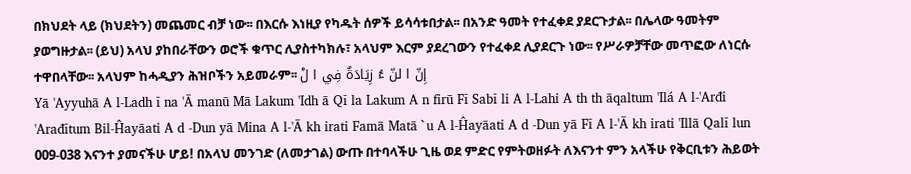በክህደት ላይ (ክህደትን) መጨመር ብቻ ነው፡፡ በእርሱ እነዚያ የካዱት ሰዎች ይሳሳቱበታል፡፡ በአንድ ዓመት የተፈቀደ ያደርጉታል፡፡ በሌላው ዓመትም ያወግዙታል፡፡ (ይህ) አላህ ያከበራቸውን ወሮች ቁጥር ሊያስተካክሉ፣ አላህም እርም ያደረገውን የተፈቀደ ሊያደርጉ ነው፡፡ የሥራዎቻቸው መጥፎው ለነርሱ ተዋበላቸው፡፡ አላህም ከሓዲያን ሕዝቦችን አይመራም፡፡ إِنّ ا لنّ ءُ زِيَادَةٌ فِي ا لْ
Yā 'Ayyuhā A l-Ladh ī na 'Ā manū Mā Lakum 'Idh ā Qī la Lakum A n firū Fī Sabī li A l-Lahi A th th āqaltum 'Ilá A l-'Arđi 'Arađītum Bil-Ĥayāati A d -Dun yā Mina A l-'Ā kh irati Famā Matā `u A l-Ĥayāati A d -Dun yā Fī A l-'Ā kh irati 'Illā Qalī lun 009-038 እናንተ ያመናችሁ ሆይ! በአላህ መንገድ (ለመታገል) ውጡ በተባላችሁ ጊዜ ወደ ምድር የምትወዘፉት ለእናንተ ምን አላችሁ የቅርቢቱን ሕይወት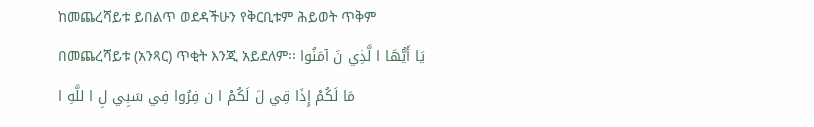ከመጨረሻይቱ ይበልጥ ወደዳችሁን የቅርቢቱም ሕይወት ጥቅም በመጨረሻይቱ (አንጻር) ጥቂት እንጂ አይደለም፡፡ يَا أَيُّهَا ا لَّذِي نَ آمَنُوا مَا لَكُمْ إِذَا قِي لَ لَكُمْ ا ن فِرُوا فِي سَبِي لِ ا للَّهِ ا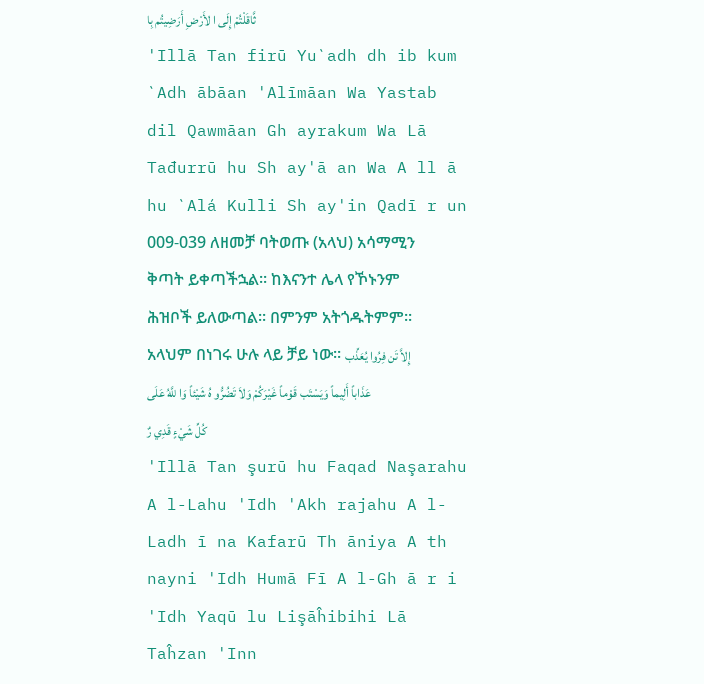ثَّاقَلْتُمْ إِلَى ا لأَرْضِ أَرَضِيتُم بِا
'Illā Tan firū Yu`adh dh ib kum `Adh ābāan 'Alīmāan Wa Yastab dil Qawmāan Gh ayrakum Wa Lā Tađurrū hu Sh ay'ā an Wa A ll ā hu `Alá Kulli Sh ay'in Qadī r un 009-039 ለዘመቻ ባትወጡ (አላህ) አሳማሚን ቅጣት ይቀጣችኋል፡፡ ከእናንተ ሌላ የኾኑንም ሕዝቦች ይለውጣል፡፡ በምንም አትጎዱትምም፡፡ አላህም በነገሩ ሁሉ ላይ ቻይ ነው፡፡ إِلاَّ تَن فِرُوا يُعَذِّب عَذَاباً أَلِيماً وَيَسْتَب قَوْماً غَيْرَكُمْ وَلاَ تَضُرُّو هُ شَيْئاً وَا للَّهُ عَلَى كُلِّ شَيْءٍ قَدِي رٌ
'Illā Tan şurū hu Faqad Naşarahu A l-Lahu 'Idh 'Akh rajahu A l-Ladh ī na Kafarū Th āniya A th nayni 'Idh Humā Fī A l-Gh ā r i 'Idh Yaqū lu Lişāĥibihi Lā Taĥzan 'Inn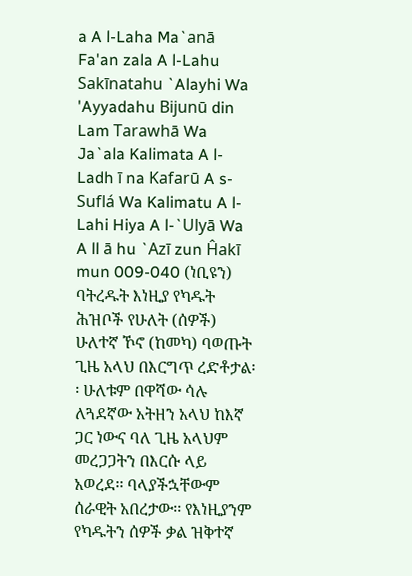a A l-Laha Ma`anā Fa'an zala A l-Lahu Sakīnatahu `Alayhi Wa 'Ayyadahu Bijunū din Lam Tarawhā Wa Ja`ala Kalimata A l-Ladh ī na Kafarū A s-Suflá Wa Kalimatu A l-Lahi Hiya A l-`Ulyā Wa A ll ā hu `Azī zun Ĥakī mun 009-040 (ነቢዩን) ባትረዱት እነዚያ የካዱት ሕዝቦች የሁለት (ሰዎች) ሁለተኛ ኾኖ (ከመካ) ባወጡት ጊዜ አላህ በእርግጥ ረድቶታል፡፡ ሁለቱም በዋሻው ሳሉ ለጓደኛው አትዘን አላህ ከእኛ ጋር ነውና ባለ ጊዜ አላህም መረጋጋትን በእርሱ ላይ አወረደ፡፡ ባላያችኋቸውም ሰራዊት አበረታው፡፡ የእነዚያንም የካዱትን ሰዎች ቃል ዝቅተኛ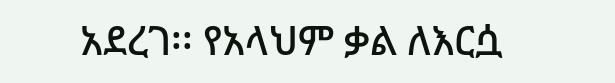አደረገ፡፡ የአላህም ቃል ለእርሷ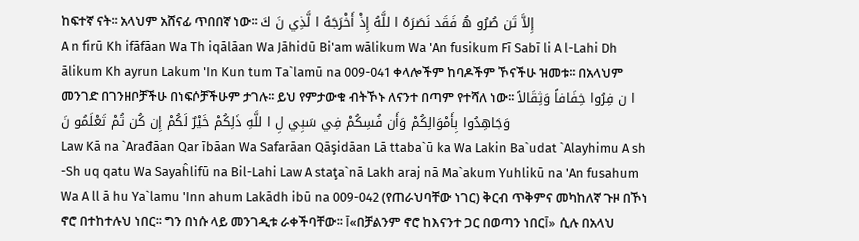ከፍተኛ ናት፡፡ አላህም አሸናፊ ጥበበኛ ነው፡፡ إِلاَّ تَن صُرُو هُ فَقَد نَصَرَهُ ا للَّهُ إِذْ أَخْرَجَهُ ا لَّذِي نَ كَ
A n firū Kh ifāfāan Wa Th iqālāan Wa Jāhidū Bi'am wālikum Wa 'An fusikum Fī Sabī li A l-Lahi Dh ālikum Kh ayrun Lakum 'In Kun tum Ta`lamū na 009-041 ቀላሎችም ከባዶችም ኾናችሁ ዝመቱ፡፡ በአላህም መንገድ በገንዘቦቻችሁ በነፍሶቻችሁም ታገሉ፡፡ ይህ የምታውቁ ብትኾኑ ለናንተ በጣም የተሻለ ነው፡፡ ا ن فِرُوا خِفَافاً وَثِقَالاً وَجَاهِدُوا بِأَمْوَالِكُمْ وَأَن فُسِكُمْ فِي سَبِي لِ ا للَّهِ ذَلِكُمْ خَيْرٌ لَكُمْ إِن كُن تُمْ تَعْلَمُو نَ
Law Kā na `Arađāan Qar ībāan Wa Safarāan Qāşidāan Lā ttaba`ū ka Wa Lakin Ba`udat `Alayhimu A sh -Sh uq qatu Wa Sayaĥlifū na Bil-Lahi Law A staţa`nā Lakh araj nā Ma`akum Yuhlikū na 'An fusahum Wa A ll ā hu Ya`lamu 'Inn ahum Lakādh ibū na 009-042 (የጠራህባቸው ነገር) ቅርብ ጥቅምና መካከለኛ ጉዞ በኾነ ኖሮ በተከተሉህ ነበር፡፡ ግን በነሱ ላይ መንገዲቱ ራቀችባቸው፡፡ آ«በቻልንም ኖሮ ከእናንተ ጋር በወጣን ነበርآ» ሲሉ በአላህ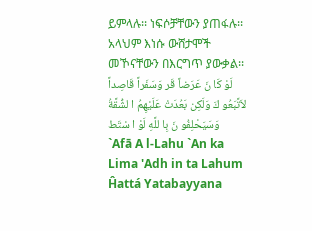ይምላሉ፡፡ ነፍሶቻቸውን ያጠፋሉ፡፡ አላህም እነሱ ውሸታሞች መኾናቸውን በእርግጥ ያውቃል፡፡ لَوْ كَا نَ عَرَضاً قَر وَسَفَراً قَاصِداً لاَتَّبَعُو كَ وَلَكِن بَعُدَتْ عَلَيْهِمُ ا لشُّقَّةُ وَسَيَحْلِفُو نَ بِا للَّهِ لَوْ ا سْتَط
`Afā A l-Lahu `An ka Lima 'Adh in ta Lahum Ĥattá Yatabayyana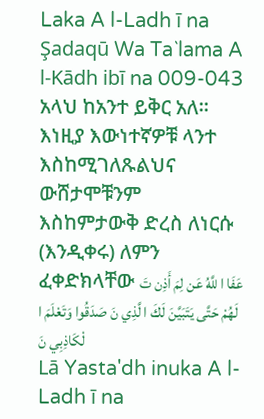Laka A l-Ladh ī na Şadaqū Wa Ta`lama A l-Kādh ibī na 009-043 አላህ ከአንተ ይቅር አለ፡፡ እነዚያ እውነተኛዎቹ ላንተ እስከሚገለጹልህና ውሸታሞቹንም እስከምታውቅ ድረስ ለነርሱ (እንዲቀሩ) ለምን ፈቀድክላቸው عَفَا ا للَّهُ عَن لِمَ أَذِن تَ لَهُمْ حَتَّى يَتَبَيَّنَ لَكَ ا لَّذِي نَ صَدَقُوا وَتَعْلَمَ ا لْكَاذِبِي نَ
Lā Yasta'dh inuka A l-Ladh ī na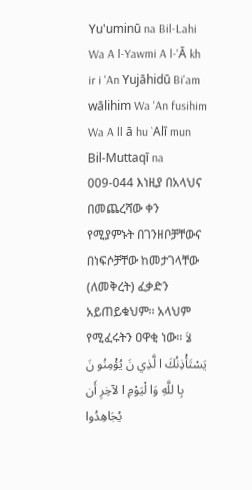Yu'uminū na Bil-Lahi Wa A l-Yawmi A l-'Ā kh ir i 'An Yujāhidū Bi'am wālihim Wa 'An fusihim Wa A ll ā hu `Alī mun Bil-Muttaqī na 009-044 እነዚያ በአላህና በመጨረሻው ቀን የሚያምኑት በገንዘቦቻቸውና በነፍሶቻቸው ከመታገላቸው (ለመቅረት) ፈቃድን አይጠይቁህም፡፡ አላህም የሚፈሩትን ዐዋቂ ነው፡፡ لاَ يَسْتَأْذِنُكَ ا لَّذِي نَ يُؤْمِنُو نَ بِا للَّهِ وَا لْيَوْمِ ا لآخِرِ أَن يُجَاهِدُوا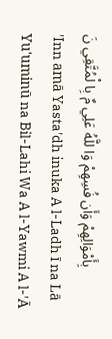بِأَمْوَالِهِمْ وَأَن فُسِهِمْ وَا للَّهُ عَلِي مٌ بِا لْمُتَّقِي نَ
'Inn amā Yasta'dh inuka A l-Ladh ī na Lā Yu'uminū na Bil-Lahi Wa A l-Yawmi A l-'Ā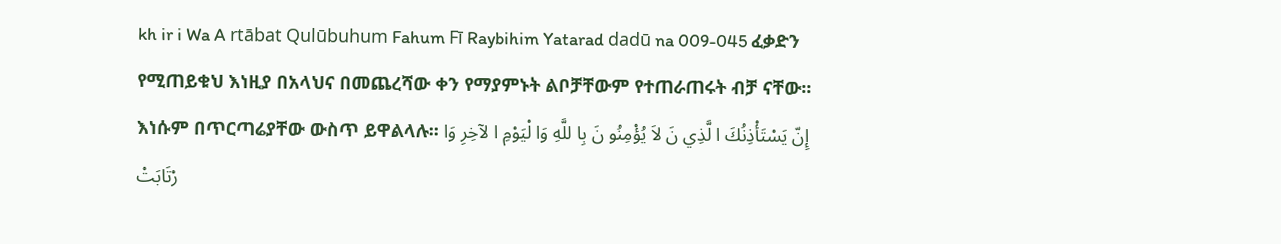kh ir i Wa A rtābat Qulūbuhum Fahum Fī Raybihim Yatarad dadū na 009-045 ፈቃድን የሚጠይቁህ እነዚያ በአላህና በመጨረሻው ቀን የማያምኑት ልቦቻቸውም የተጠራጠሩት ብቻ ናቸው፡፡ እነሱም በጥርጣሬያቸው ውስጥ ይዋልላሉ፡፡ إِنّ يَسْتَأْذِنُكَ ا لَّذِي نَ لاَ يُؤْمِنُو نَ بِا للَّهِ وَا لْيَوْمِ ا لآخِرِ وَا رْتَابَتْ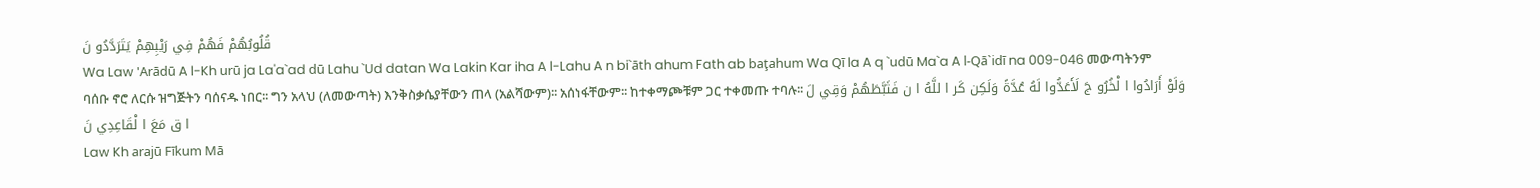قُلُوبُهُمْ فَهُمْ فِي رَيْبِهِمْ يَتَرَدَّدُو نَ
Wa Law 'Arādū A l-Kh urū ja La'a`ad dū Lahu `Ud datan Wa Lakin Kar iha A l-Lahu A n bi`āth ahum Fath ab baţahum Wa Qī la A q `udū Ma`a A l-Qā`idī na 009-046 መውጣትንም ባሰቡ ኖሮ ለርሱ ዝግጅትን ባሰናዱ ነበር፡፡ ግን አላህ (ለመውጣት) እንቅስቃሴያቸውን ጠላ (አልሻውም)፡፡ አሰነፋቸውም፡፡ ከተቀማጮቹም ጋር ተቀመጡ ተባሉ፡፡ وَلَوْ أَرَادُوا ا لْخُرُو جَ لَأَعَدُّوا لَهُ عُدَّةً وَلَكِن كَر ا للَّهُ ا ن فَثَبَّطَهُمْ وَقِي لَ ا ق مَعَ ا لْقَاعِدِي نَ
Law Kh arajū Fīkum Mā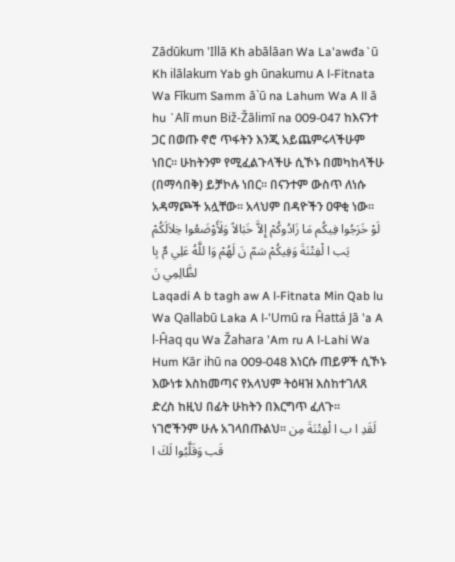Zādūkum 'Illā Kh abālāan Wa La'awđa`ū Kh ilālakum Yab gh ūnakumu A l-Fitnata Wa Fīkum Samm ā`ū na Lahum Wa A ll ā hu `Alī mun Biž-Žālimī na 009-047 ከእናንተ ጋር በወጡ ኖሮ ጥፋትን እንጂ አይጨምሩላችሁም ነበር፡፡ ሁከትንም የሚፈልጉላችሁ ሲኾኑ በመካከላችሁ (በማሳበቅ) ይቻኮሉ ነበር፡፡ በናንተም ውስጥ ለነሱ አዳማጮች አሏቸው፡፡ አላህም በዳዮችን ዐዋቂ ነው፡፡ لَوْ خَرَجُوا فِيكُم مَا زَادُوكُمْ إِلاَّ خَبَالاً وَلَأَوْضَعُوا خِلاَلَكُمْ يَب ا لْفِتْنَةَ وَفِيكُمْ سَمّ نَ لَهُمْ وَا للَّهُ عَلِي مٌ بِا لظَّالِمِي نَ
Laqadi A b tagh aw A l-Fitnata Min Qab lu Wa Qallabū Laka A l-'Umū ra Ĥattá Jā 'a A l-Ĥaq qu Wa Žahara 'Am ru A l-Lahi Wa Hum Kār ihū na 009-048 እነርሱ ጠይዎች ሲኾኑ እውነቱ እስከመጣና የአላህም ትዕዛዝ እስከተገለጸ ድረስ ከዚህ በፊት ሁከትን በእርግጥ ፈለጉ፡፡ ነገሮችንም ሁሉ አገላበጡልህ፡፡ لَقَدِ ا ب ا لْفِتْنَةَ مِن قَب وَقَلَّبُوا لَكَ ا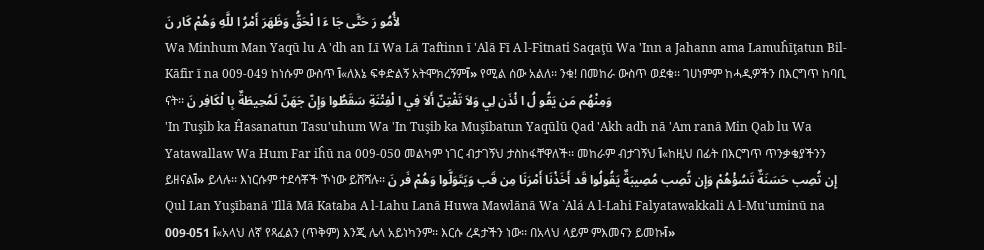لأُمُو رَ حَتَّى جَا ءَ ا لْحَقُّ وَظَهَرَ أَمْرُ ا للَّهِ وَهُمْ كَار نَ
Wa Minhum Man Yaqū lu A 'dh an Lī Wa Lā Taftinn ī 'Alā Fī A l-Fitnati Saqaţū Wa 'Inn a Jahann ama Lamuĥīţatun Bil-Kāfir ī na 009-049 ከነሱም ውስጥ آ«ለእኔ ፍቀድልኝ አትሞክረኝምآ» የሚል ሰው አልለ፡፡ ንቁ! በመከራ ውስጥ ወደቁ፡፡ ገሀነምም ከሓዲዎችን በእርግጥ ከባቢ ናት፡፡ وَمِنْهُم مَن يَقُو لُ ا ئْذَن لِي وَلاَ تَفْتِنّ أَلاَ فِي ا لْفِتْنَةِ سَقَطُوا وَإِنّ جَهَنّ لَمُحِيطَةٌ بِا لْكَافِر نَ
'In Tuşib ka Ĥasanatun Tasu'uhum Wa 'In Tuşib ka Muşībatun Yaqūlū Qad 'Akh adh nā 'Am ranā Min Qab lu Wa Yatawallaw Wa Hum Far iĥū na 009-050 መልካም ነገር ብታገኝህ ታስከፋቸዋለች፡፡ መከራም ብታገኝህ آ«ከዚህ በፊት በእርግጥ ጥንቃቄያችንን ይዘናልآ» ይላሉ፡፡ እነርሱም ተደሳቾች ኾነው ይሸሻሉ፡፡ إِن تُصِب حَسَنَةٌ تَسُؤْهُمْ وَإِن تُصِب مُصِيبَةٌ يَقُولُوا قَد أَخَذْنَا أَمْرَنَا مِن قَب وَيَتَوَلَّوا وَهُمْ فَر نَ
Qul Lan Yuşībanā 'Illā Mā Kataba A l-Lahu Lanā Huwa Mawlānā Wa `Alá A l-Lahi Falyatawakkali A l-Mu'uminū na 009-051 آ«አላህ ለኛ የጻፈልን (ጥቅም) እንጂ ሌላ አይነካንም፡፡ እርሱ ረዳታችን ነው፡፡ በአላህ ላይም ምእመናን ይመኩآ»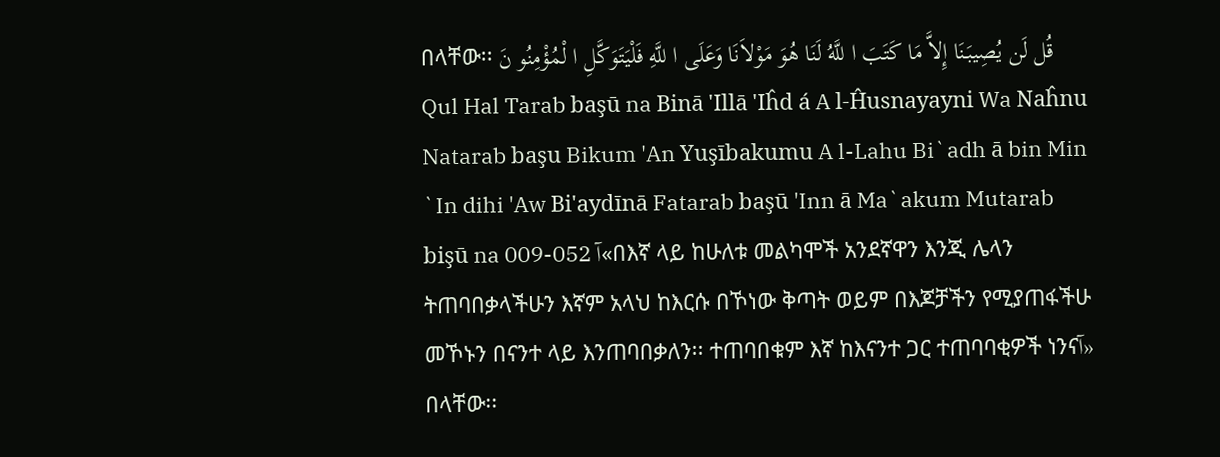በላቸው፡፡ قُل لَن يُصِيبَنَا إِلاَّ مَا كَتَبَ ا للَّهُ لَنَا هُوَ مَوْلاَنَا وَعَلَى ا للَّهِ فَلْيَتَوَكَّلِ ا لْمُؤْمِنُو نَ
Qul Hal Tarab başū na Binā 'Illā 'Iĥd á A l-Ĥusnayayni Wa Naĥnu Natarab başu Bikum 'An Yuşībakumu A l-Lahu Bi`adh ā bin Min `In dihi 'Aw Bi'aydīnā Fatarab başū 'Inn ā Ma`akum Mutarab bişū na 009-052 آ«በእኛ ላይ ከሁለቱ መልካሞች አንደኛዋን እንጂ ሌላን ትጠባበቃላችሁን እኛም አላህ ከእርሱ በኾነው ቅጣት ወይም በእጆቻችን የሚያጠፋችሁ መኾኑን በናንተ ላይ እንጠባበቃለን፡፡ ተጠባበቁም እኛ ከእናንተ ጋር ተጠባባቂዎች ነንናآ» በላቸው፡፡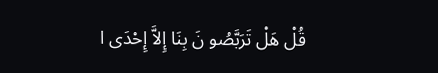قُلْ هَلْ تَرَبَّصُو نَ بِنَا إِلاَّ إِحْدَى ا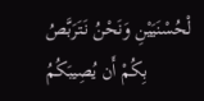لْحُسْنَيَيْنِ وَنَحْنُ نَتَرَبَّصُ بِكُمْ أَن يُصِيبَكُمُ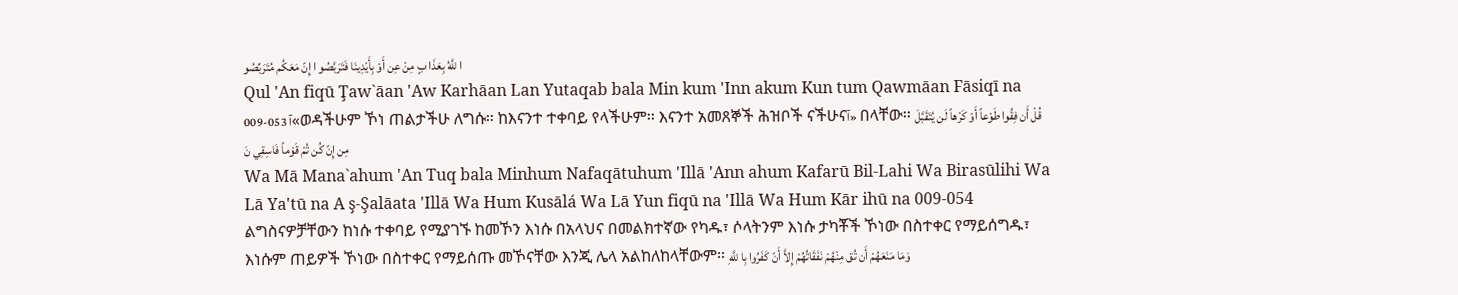ا للَّهُ بِعَذَا بٍ مِنْ عِن أَوْ بِأَيْدِينَا فَتَرَبَّصُو ا إِنّ مَعَكُم مُتَرَبِّصُو
Qul 'An fiqū Ţaw`āan 'Aw Karhāan Lan Yutaqab bala Min kum 'Inn akum Kun tum Qawmāan Fāsiqī na 009-053 آ«ወዳችሁም ኾነ ጠልታችሁ ለግሱ፡፡ ከእናንተ ተቀባይ የላችሁም፡፡ እናንተ አመጸኞች ሕዝቦች ናችሁናآ» በላቸው፡፡ قُلْ أَن فِقُوا طَوْعاً أَوْ كَرْهاً لَن يُتَقَبَّلَ مِن إِنّ كُن تُمْ قَوْماً فَاسِقِي نَ
Wa Mā Mana`ahum 'An Tuq bala Minhum Nafaqātuhum 'Illā 'Ann ahum Kafarū Bil-Lahi Wa Birasūlihi Wa Lā Ya'tū na A ş-Şalāata 'Illā Wa Hum Kusālá Wa Lā Yun fiqū na 'Illā Wa Hum Kār ihū na 009-054 ልግስናዎቻቸውን ከነሱ ተቀባይ የሚያገኙ ከመኾን እነሱ በአላህና በመልክተኛው የካዱ፣ ሶላትንም እነሱ ታካቾች ኾነው በስተቀር የማይሰግዱ፣ እነሱም ጠይዎች ኾነው በስተቀር የማይሰጡ መኾናቸው እንጂ ሌላ አልከለከላቸውም፡፡ وَمَا مَنَعَهُمْ أَن تُق مِنْهُمْ نَفَقَاتُهُمْ إِلاَّ أَنّ كَفَرُوا بِا للَّهِ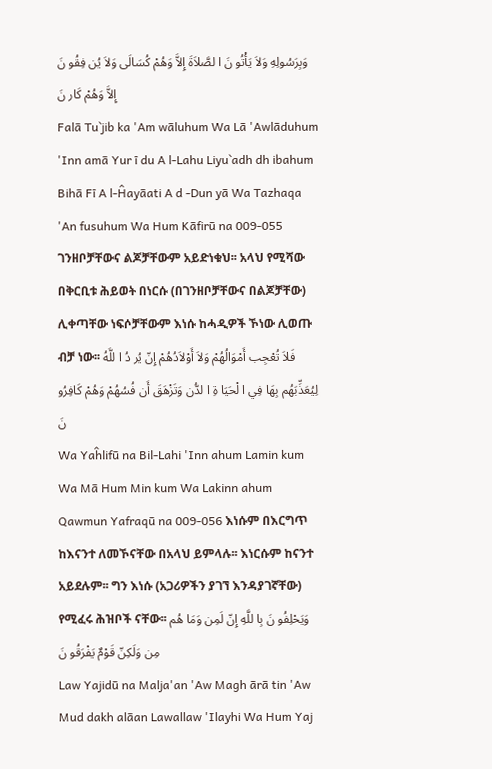وَبِرَسُولِهِ وَلاَ يَأْتُو نَ ا لصَّلاَةَ إِلاَّ وَهُمْ كُسَالَى وَلاَ يُن فِقُو نَ إِلاَّ وَهُمْ كَار نَ
Falā Tu`jib ka 'Am wāluhum Wa Lā 'Awlāduhum 'Inn amā Yur ī du A l-Lahu Liyu`adh dh ibahum Bihā Fī A l-Ĥayāati A d -Dun yā Wa Tazhaqa 'An fusuhum Wa Hum Kāfirū na 009-055 ገንዘቦቻቸውና ልጆቻቸውም አይድነቁህ፡፡ አላህ የሚሻው በቅርቢቱ ሕይወት በነርሱ (በገንዘቦቻቸውና በልጆቻቸው) ሊቀጣቸው ነፍሶቻቸውም እነሱ ከሓዲዎች ኾነው ሊወጡ ብቻ ነው፡፡ فَلاَ تُعْجِب أَمْوَالُهُمْ وَلاَ أَوْلاَدُهُمْ إِنّ يُر دُ ا للَّهُ لِيُعَذِّبَهُم بِهَا فِي ا لْحَيَا ةِ ا لدُّن وَتَزْهَقَ أَن فُسُهُمْ وَهُمْ كَافِرُو نَ
Wa Yaĥlifū na Bil-Lahi 'Inn ahum Lamin kum Wa Mā Hum Min kum Wa Lakinn ahum Qawmun Yafraqū na 009-056 እነሱም በእርግጥ ከእናንተ ለመኾናቸው በአላህ ይምላሉ፡፡ እነርሱም ከናንተ አይደሉም፡፡ ግን እነሱ (አጋሪዎችን ያገኘ እንዳያገኛቸው) የሚፈሩ ሕዝቦች ናቸው፡፡ وَيَحْلِفُو نَ بِا للَّهِ إِنّ لَمِن وَمَا هُم مِن وَلَكِنّ قَوْمٌ يَفْرَقُو نَ
Law Yajidū na Malja'an 'Aw Magh ārā tin 'Aw Mud dakh alāan Lawallaw 'Ilayhi Wa Hum Yaj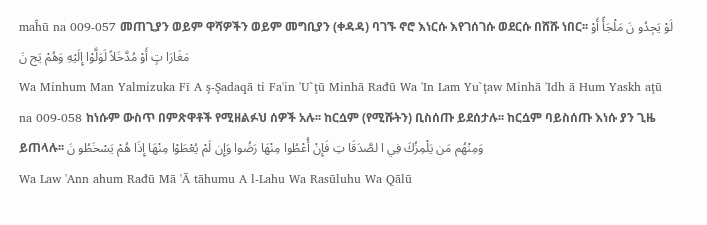maĥū na 009-057 መጠጊያን ወይም ዋሻዎችን ወይም መግቢያን (ቀዳዳ) ባገኙ ኖሮ እነርሱ እየገሰገሱ ወደርሱ በሸሹ ነበር፡፡ لَوْ يَجِدُو نَ مَلْجَأً أَوْ مَغَارَا تٍ أَوْ مُدَّخَلاً لَوَلَّوْا إِلَيْهِ وَهُمْ يَج نَ
Wa Minhum Man Yalmizuka Fī A ş-Şadaqā ti Fa'in 'U`ţū Minhā Rađū Wa 'In Lam Yu`ţaw Minhā 'Idh ā Hum Yaskh aţū na 009-058 ከነሱም ውስጥ በምጽዋቶች የሚዘልፉህ ሰዎች አሉ፡፡ ከርሷም (የሚሹትን) ቢስሰጡ ይደሰታሉ፡፡ ከርሷም ባይስሰጡ እነሱ ያን ጊዜ ይጠላሉ፡፡ وَمِنْهُم مَن يَلْمِزُكَ فِي ا لصَّدَقَا تِ فَإِنْ أُعْطُوا مِنْهَا رَضُوا وَإِن لَمْ يُعْطَوْا مِنْهَا إِذَا هُمْ يَسْخَطُو نَ
Wa Law 'Ann ahum Rađū Mā 'Ā tāhumu A l-Lahu Wa Rasūluhu Wa Qālū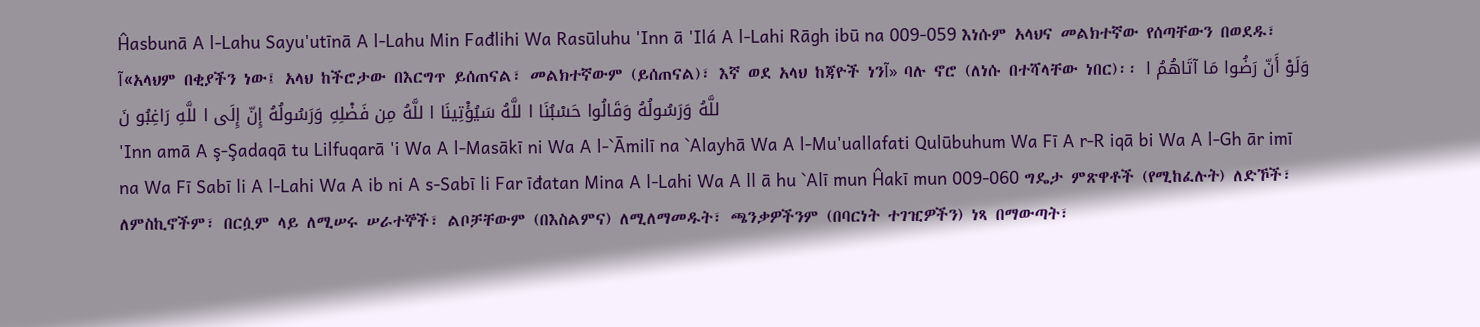Ĥasbunā A l-Lahu Sayu'utīnā A l-Lahu Min Fađlihi Wa Rasūluhu 'Inn ā 'Ilá A l-Lahi Rāgh ibū na 009-059 እነሱም አላህና መልክተኛው የሰጣቸውን በወደዱ፣ آ«አላህም በቂያችን ነው፤ አላህ ከችሮታው በእርግጥ ይሰጠናል፣ መልክተኛውም (ይሰጠናል)፣ እኛ ወደ አላህ ከጃዮች ነንآ» ባሉ ኖሮ (ለነሱ በተሻላቸው ነበር)፡፡ وَلَوْ أَنّ رَضُوا مَا آتَاهُمُ ا للَّهُ وَرَسُولُهُ وَقَالُوا حَسْبُنَا ا للَّهُ سَيُؤْتِينَا ا للَّهُ مِن فَضْلِهِ وَرَسُولُهُ إِنّ إِلَى ا للَّهِ رَاغِبُو نَ
'Inn amā A ş-Şadaqā tu Lilfuqarā 'i Wa A l-Masākī ni Wa A l-`Āmilī na `Alayhā Wa A l-Mu'uallafati Qulūbuhum Wa Fī A r-R iqā bi Wa A l-Gh ār imī na Wa Fī Sabī li A l-Lahi Wa A ib ni A s-Sabī li Far īđatan Mina A l-Lahi Wa A ll ā hu `Alī mun Ĥakī mun 009-060 ግዴታ ምጽዋቶች (የሚከፈሉት) ለድኾች፣ ለምስኪኖችም፣ በርሷም ላይ ለሚሠሩ ሠራተኞች፣ ልቦቻቸውም (በእስልምና) ለሚለማመዱት፣ ጫንቃዎችንም (በባርነት ተገዢዎችን) ነጻ በማውጣት፣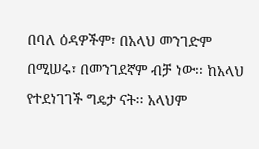በባለ ዕዳዎችም፣ በአላህ መንገድም በሚሠሩ፣ በመንገደኛም ብቻ ነው፡፡ ከአላህ የተደነገገች ግዴታ ናት፡፡ አላህም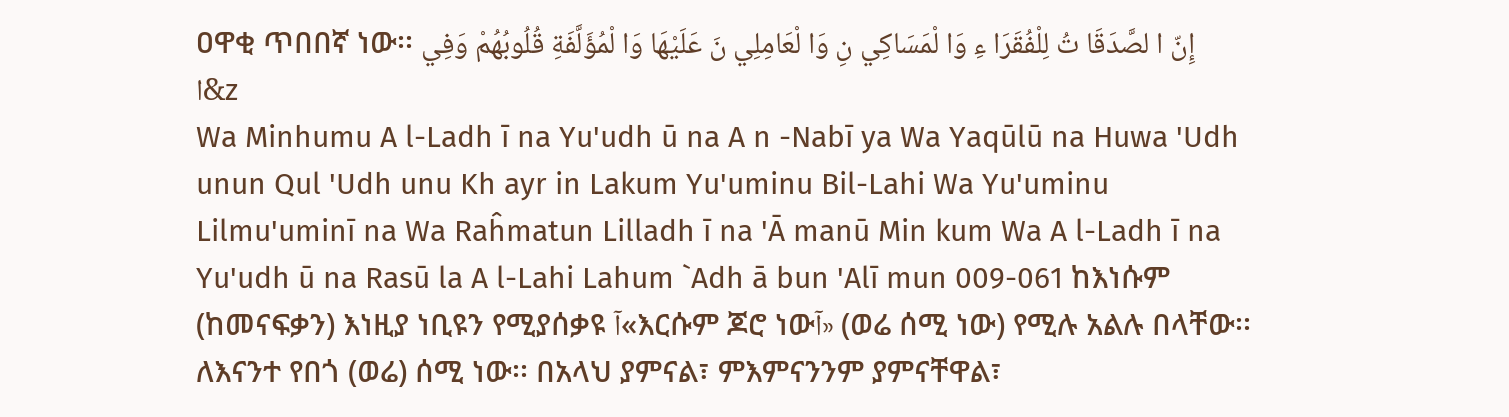ዐዋቂ ጥበበኛ ነው፡፡ إِنّ ا لصَّدَقَا تُ لِلْفُقَرَا ءِ وَا لْمَسَاكِي نِ وَا لْعَامِلِي نَ عَلَيْهَا وَا لْمُؤَلَّفَةِ قُلُوبُهُمْ وَفِي ا&z
Wa Minhumu A l-Ladh ī na Yu'udh ū na A n -Nabī ya Wa Yaqūlū na Huwa 'Udh unun Qul 'Udh unu Kh ayr in Lakum Yu'uminu Bil-Lahi Wa Yu'uminu Lilmu'uminī na Wa Raĥmatun Lilladh ī na 'Ā manū Min kum Wa A l-Ladh ī na Yu'udh ū na Rasū la A l-Lahi Lahum `Adh ā bun 'Alī mun 009-061 ከእነሱም (ከመናፍቃን) እነዚያ ነቢዩን የሚያሰቃዩ آ«እርሱም ጆሮ ነውآ» (ወሬ ሰሚ ነው) የሚሉ አልሉ በላቸው፡፡ ለእናንተ የበጎ (ወሬ) ሰሚ ነው፡፡ በአላህ ያምናል፣ ምእምናንንም ያምናቸዋል፣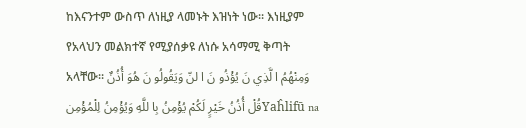ከእናንተም ውስጥ ለነዚያ ላመኑት እዝነት ነው፡፡ እነዚያም የአላህን መልክተኛ የሚያሰቃዩ ለነሱ አሳማሚ ቅጣት አላቸው፡፡ وَمِنْهُمُ ا لَّذِي نَ يُؤْذُو نَ ا لنّ وَيَقُولُو نَ هُوَ أُذُنٌ قُلْ أُذُنُ خَيْرٍ لَكُمْ يُؤْمِنُ بِا للَّهِ وَيُؤْمِنُ لِلْمُؤْمِنYaĥlifū na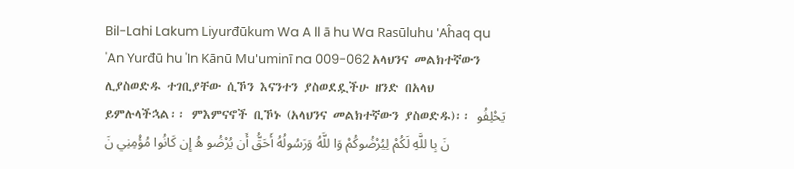Bil-Lahi Lakum Liyurđūkum Wa A ll ā hu Wa Rasūluhu 'Aĥaq qu 'An Yurđū hu 'In Kānū Mu'uminī na 009-062 አላህንና መልክተኛውን ሊያስወድዱ ተገቢያቸው ሲኾን እናንተን ያስወደዷችሁ ዘንድ በአላህ ይምሉላችኋል፡፡ ምእምናኖች ቢኾኑ (አላህንና መልክተኛውን ያስወድዱ)፡፡ يَحْلِفُو نَ بِا للَّهِ لَكُمْ لِيُرْضُوكُمْ وَا للَّهُ وَرَسُولُهُ أَحَقُّ أَن يُرْضُو هُ إِن كَانُوا مُؤْمِنِي نَ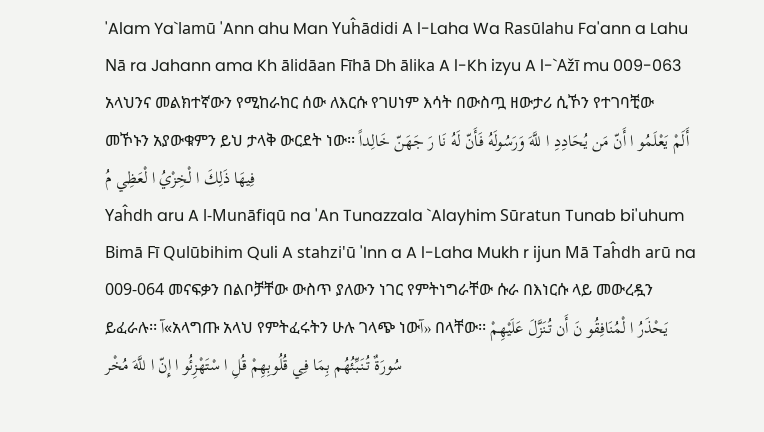'Alam Ya`lamū 'Ann ahu Man Yuĥādidi A l-Laha Wa Rasūlahu Fa'ann a Lahu Nā ra Jahann ama Kh ālidāan Fīhā Dh ālika A l-Kh izyu A l-`Ažī mu 009-063 አላህንና መልክተኛውን የሚከራከር ሰው ለእርሱ የገሀነም እሳት በውስጧ ዘውታሪ ሲኾን የተገባቺው መኾኑን አያውቁምን ይህ ታላቅ ውርደት ነው፡፡ أَلَمْ يَعْلَمُو ا أَنّ مَن يُحَادِدِ ا للَّهَ وَرَسُولَهُ فَأَنّ لَهُ نَا رَ جَهَنّ خَالِداً فِيهَا ذَلِكَ ا لْخِزْيُ ا لْعَظِي مُ
Yaĥdh aru A l-Munāfiqū na 'An Tunazzala `Alayhim Sūratun Tunab bi'uhum Bimā Fī Qulūbihim Quli A stahzi'ū 'Inn a A l-Laha Mukh r ijun Mā Taĥdh arū na 009-064 መናፍቃን በልቦቻቸው ውስጥ ያለውን ነገር የምትነግራቸው ሱራ በእነርሱ ላይ መውረዷን ይፈራሉ፡፡ آ«አላግጡ አላህ የምትፈሩትን ሁሉ ገላጭ ነውآ» በላቸው፡፡ يَحْذَرُ ا لْمُنَافِقُو نَ أَن تُنَزَّلَ عَلَيْهِمْ سُورَةٌ تُنَبِّئُهُم بِمَا فِي قُلُوبِهِمْ قُلِ ا سْتَهْزِئُو ا إِنّ ا للَّهَ مُخْر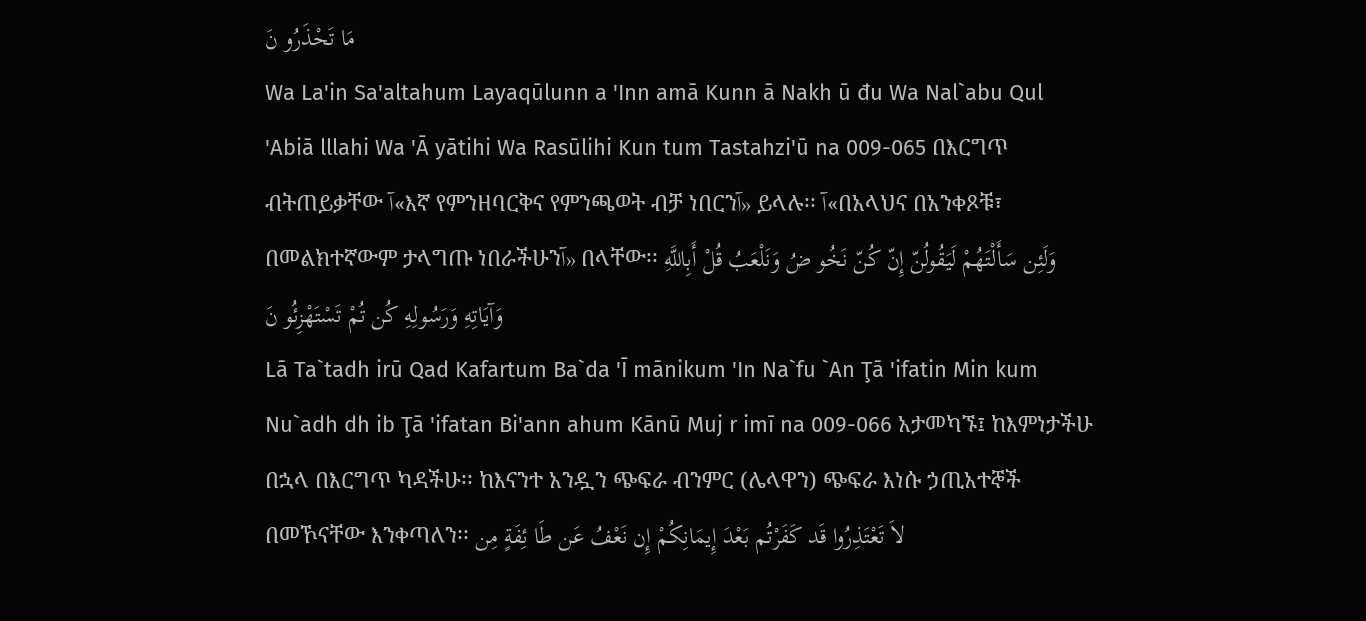مَا تَحْذَرُو نَ
Wa La'in Sa'altahum Layaqūlunn a 'Inn amā Kunn ā Nakh ū đu Wa Nal`abu Qul 'Abiā lllahi Wa 'Ā yātihi Wa Rasūlihi Kun tum Tastahzi'ū na 009-065 በእርግጥ ብትጠይቃቸው آ«እኛ የምንዘባርቅና የምንጫወት ብቻ ነበርንآ» ይላሉ፡፡ آ«በአላህና በአንቀጾቹ፣ በመልክተኛውም ታላግጡ ነበራችሁንآ» በላቸው፡፡ وَلَئِن سَأَلْتَهُمْ لَيَقُولُنّ إِنّ كُنّ نَخُو ضُ وَنَلْعَبُ قُلْ أَبِاللَّهِ وَآيَاتِهِ وَرَسُولِهِ كُن تُمْ تَسْتَهْزِئُو نَ
Lā Ta`tadh irū Qad Kafartum Ba`da 'Ī mānikum 'In Na`fu `An Ţā 'ifatin Min kum Nu`adh dh ib Ţā 'ifatan Bi'ann ahum Kānū Muj r imī na 009-066 አታመካኙ፤ ከእምነታችሁ በኋላ በእርግጥ ካዳችሁ፡፡ ከእናንተ አንዷን ጭፍራ ብንምር (ሌላዋን) ጭፍራ እነሱ ኃጢአተኞች በመኾናቸው እንቀጣለን፡፡ لاَ تَعْتَذِرُوا قَد كَفَرْتُم بَعْدَ إِيمَانِكُمْ إِن نَعْفُ عَن طَا ئِفَةٍ مِن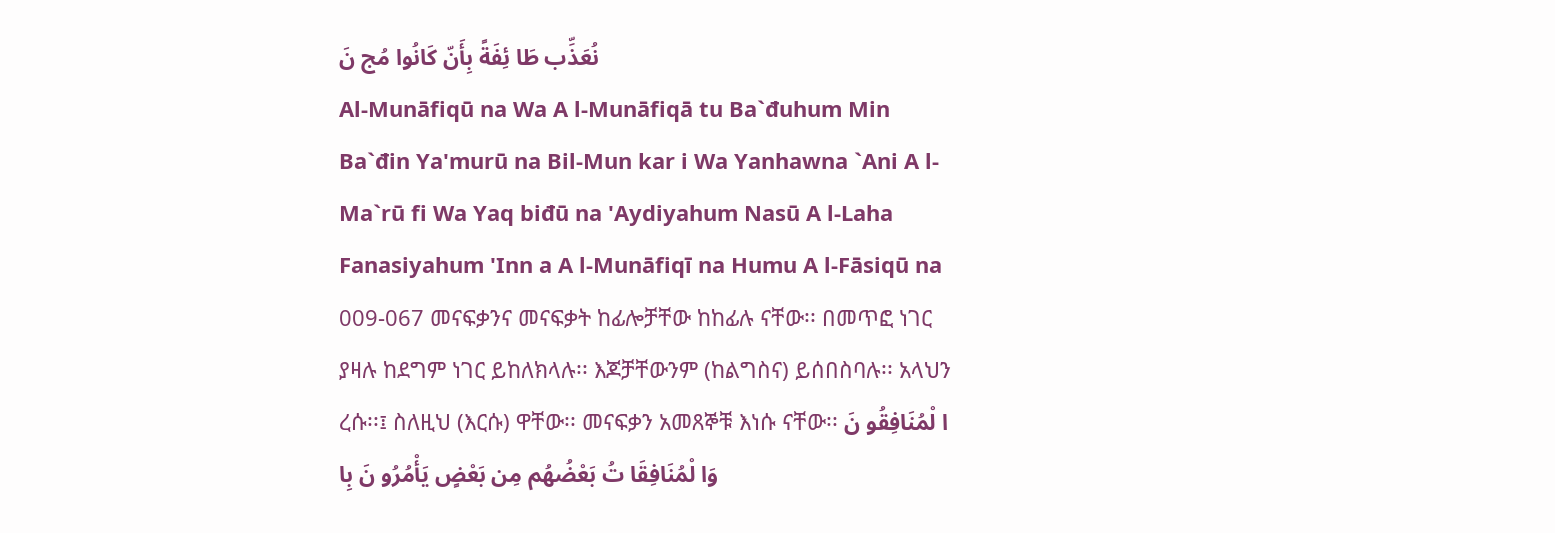نُعَذِّب طَا ئِفَةً بِأَنّ كَانُوا مُج نَ
Al-Munāfiqū na Wa A l-Munāfiqā tu Ba`đuhum Min Ba`đin Ya'murū na Bil-Mun kar i Wa Yanhawna `Ani A l-Ma`rū fi Wa Yaq biđū na 'Aydiyahum Nasū A l-Laha Fanasiyahum 'Inn a A l-Munāfiqī na Humu A l-Fāsiqū na 009-067 መናፍቃንና መናፍቃት ከፊሎቻቸው ከከፊሉ ናቸው፡፡ በመጥፎ ነገር ያዛሉ ከደግም ነገር ይከለክላሉ፡፡ እጆቻቸውንም (ከልግስና) ይሰበስባሉ፡፡ አላህን ረሱ፡፡፤ ስለዚህ (እርሱ) ዋቸው፡፡ መናፍቃን አመጸኞቹ እነሱ ናቸው፡፡ ا لْمُنَافِقُو نَ وَا لْمُنَافِقَا تُ بَعْضُهُم مِن بَعْضٍ يَأْمُرُو نَ بِا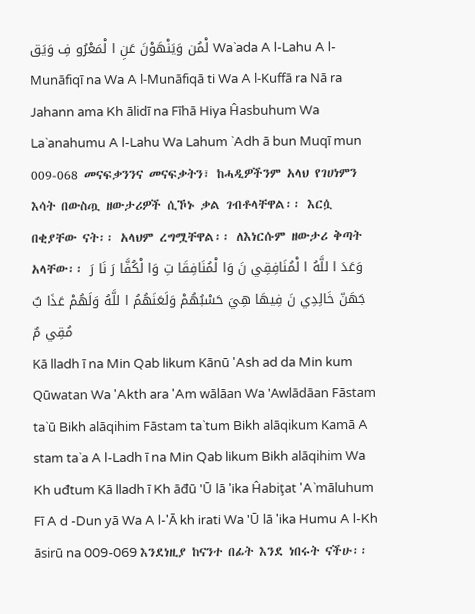لْمُن وَيَنْهَوْنَ عَنِ ا لْمَعْرُو فِ وَيَق Wa`ada A l-Lahu A l-Munāfiqī na Wa A l-Munāfiqā ti Wa A l-Kuffā ra Nā ra Jahann ama Kh ālidī na Fīhā Hiya Ĥasbuhum Wa La`anahumu A l-Lahu Wa Lahum `Adh ā bun Muqī mun 009-068 መናፍቃንንና መናፍቃትን፣ ከሓዲዎችንም አላህ የገሀነምን እሳት በውስጧ ዘውታሪዎች ሲኾኑ ቃል ገብቶላቸዋል፡፡ እርሷ በቂያቸው ናት፡፡ አላህም ረግሟቸዋል፡፡ ለእነርሱም ዘውታሪ ቅጣት አላቸው፡፡ وَعَدَ ا للَّهُ ا لْمُنَافِقِي نَ وَا لْمُنَافِقَا تِ وَا لْكُفَّا رَ نَا رَ جَهَنّ خَالِدِي نَ فِيهَا هِيَ حَسْبُهُمْ وَلَعَنَهُمُ ا للَّهُ وَلَهُمْ عَذَا بٌ مُقِي مٌ
Kā lladh ī na Min Qab likum Kānū 'Ash ad da Min kum Qūwatan Wa 'Akth ara 'Am wālāan Wa 'Awlādāan Fāstam ta`ū Bikh alāqihim Fāstam ta`tum Bikh alāqikum Kamā A stam ta`a A l-Ladh ī na Min Qab likum Bikh alāqihim Wa Kh uđtum Kā lladh ī Kh āđū 'Ū lā 'ika Ĥabiţat 'A`māluhum Fī A d -Dun yā Wa A l-'Ā kh irati Wa 'Ū lā 'ika Humu A l-Kh āsirū na 009-069 እንደነዚያ ከናንተ በፊት እንደ ነበሩት ናችሁ፡፡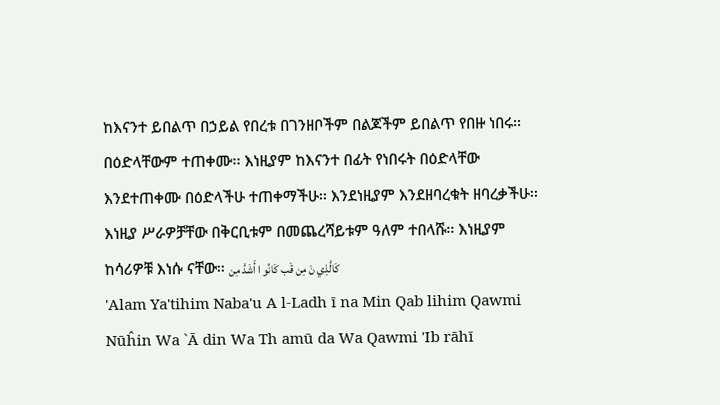ከእናንተ ይበልጥ በኃይል የበረቱ በገንዘቦችም በልጆችም ይበልጥ የበዙ ነበሩ፡፡ በዕድላቸውም ተጠቀሙ፡፡ እነዚያም ከእናንተ በፊት የነበሩት በዕድላቸው እንደተጠቀሙ በዕድላችሁ ተጠቀማችሁ፡፡ እንደነዚያም እንደዘባረቁት ዘባረቃችሁ፡፡ እነዚያ ሥራዎቻቸው በቅርቢቱም በመጨረሻይቱም ዓለም ተበላሹ፡፡ እነዚያም ከሳሪዎቹ እነሱ ናቸው፡፡ كَالَّذِي نَ مِن قَب كَانُو ا أَشَدَّ مِن
'Alam Ya'tihim Naba'u A l-Ladh ī na Min Qab lihim Qawmi Nūĥin Wa `Ā din Wa Th amū da Wa Qawmi 'Ib rāhī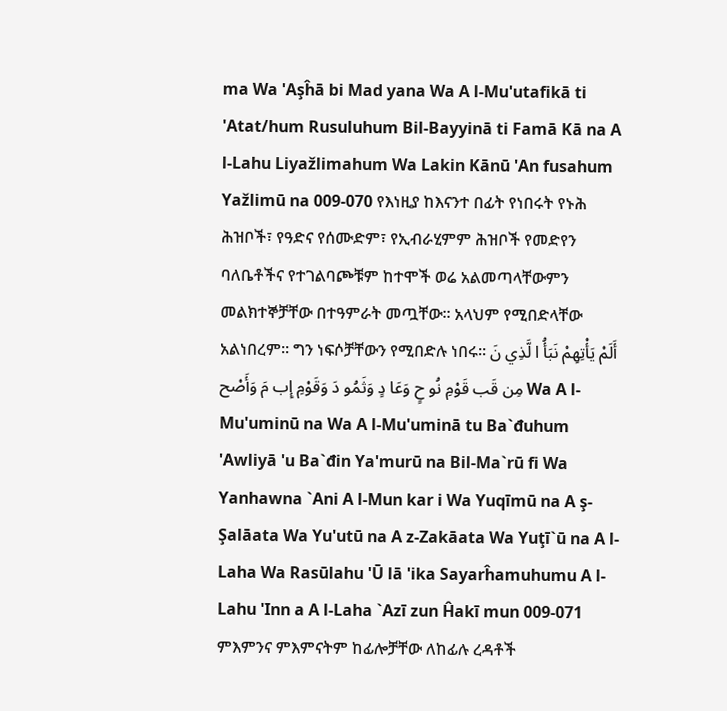ma Wa 'Aşĥā bi Mad yana Wa A l-Mu'utafikā ti 'Atat/hum Rusuluhum Bil-Bayyinā ti Famā Kā na A l-Lahu Liyažlimahum Wa Lakin Kānū 'An fusahum Yažlimū na 009-070 የእነዚያ ከእናንተ በፊት የነበሩት የኑሕ ሕዝቦች፣ የዓድና የሰሙድም፣ የኢብራሂምም ሕዝቦች የመድየን ባለቤቶችና የተገልባጮቹም ከተሞች ወሬ አልመጣላቸውምን መልክተኞቻቸው በተዓምራት መጧቸው፡፡ አላህም የሚበድላቸው አልነበረም፡፡ ግን ነፍሶቻቸውን የሚበድሉ ነበሩ፡፡ أَلَمْ يَأْتِهِمْ نَبَأُ ا لَّذِي نَ مِن قَب قَوْمِ نُو حٍ وَعَا دٍ وَثَمُو دَ وَقَوْمِ إِب مَ وَأَصْح Wa A l-Mu'uminū na Wa A l-Mu'uminā tu Ba`đuhum 'Awliyā 'u Ba`đin Ya'murū na Bil-Ma`rū fi Wa Yanhawna `Ani A l-Mun kar i Wa Yuqīmū na A ş-Şalāata Wa Yu'utū na A z-Zakāata Wa Yuţī`ū na A l-Laha Wa Rasūlahu 'Ū lā 'ika Sayarĥamuhumu A l-Lahu 'Inn a A l-Laha `Azī zun Ĥakī mun 009-071 ምእምንና ምእምናትም ከፊሎቻቸው ለከፊሉ ረዳቶች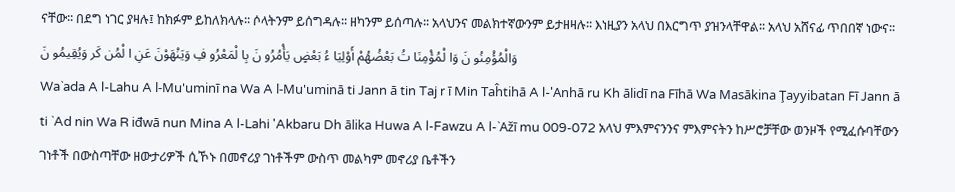ናቸው፡፡ በደግ ነገር ያዛሉ፤ ከክፉም ይከለክላሉ፡፡ ሶላትንም ይሰግዳሉ፡፡ ዘካንም ይሰጣሉ፡፡ አላህንና መልክተኛውንም ይታዘዛሉ፡፡ እነዚያን አላህ በእርግጥ ያዝንላቸዋል፡፡ አላህ አሸናፊ ጥበበኛ ነውና፡፡ وَالْمُؤْمِنُو نَ وَا لْمُؤْمِنَا تُ بَعْضُهُمْ أَوْلِيَا ءُ بَعْضٍ يَأْمُرُو نَ بِا لْمَعْرُو فِ وَيَنْهَوْنَ عَنِ ا لْمُن كَر وَيُقِيمُو نَ
Wa`ada A l-Lahu A l-Mu'uminī na Wa A l-Mu'uminā ti Jann ā tin Taj r ī Min Taĥtihā A l-'Anhā ru Kh ālidī na Fīhā Wa Masākina Ţayyibatan Fī Jann ā ti `Ad nin Wa R iđwā nun Mina A l-Lahi 'Akbaru Dh ālika Huwa A l-Fawzu A l-`Ažī mu 009-072 አላህ ምእምናንንና ምእምናትን ከሥሮቻቸው ወንዞች የሚፈሱባቸውን ገነቶች በውስጣቸው ዘውታሪዎች ሲኾኑ በመኖሪያ ገነቶችም ውስጥ መልካም መኖሪያ ቤቶችን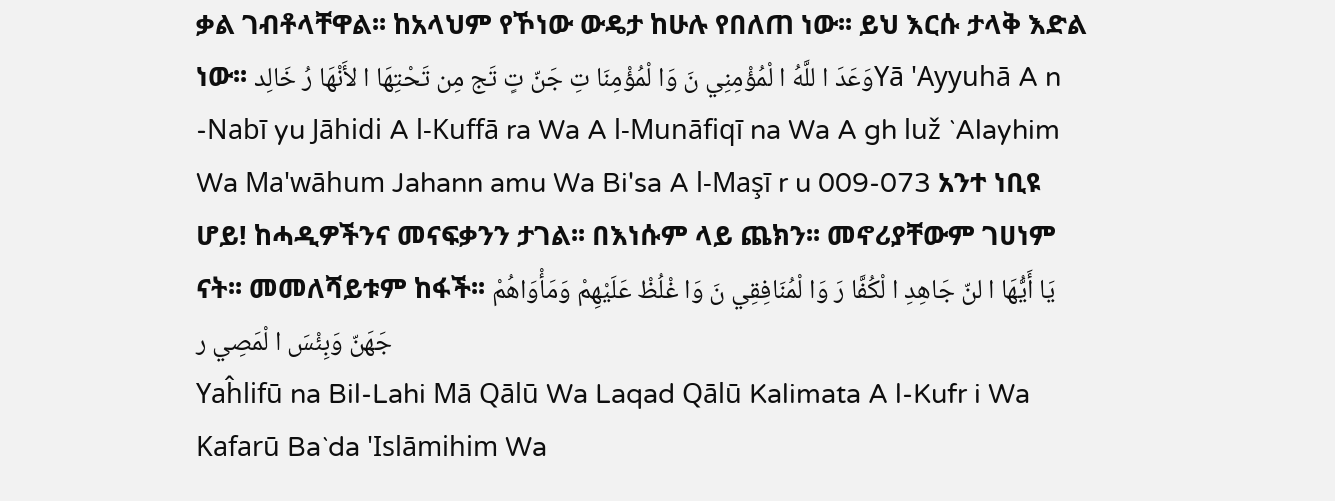ቃል ገብቶላቸዋል፡፡ ከአላህም የኾነው ውዴታ ከሁሉ የበለጠ ነው፡፡ ይህ እርሱ ታላቅ እድል ነው፡፡ وَعَدَ ا للَّهُ ا لْمُؤْمِنِي نَ وَا لْمُؤْمِنَا تِ جَنّ تٍ تَج مِن تَحْتِهَا ا لأَنْهَا رُ خَالِدYā 'Ayyuhā A n -Nabī yu Jāhidi A l-Kuffā ra Wa A l-Munāfiqī na Wa A gh luž `Alayhim Wa Ma'wāhum Jahann amu Wa Bi'sa A l-Maşī r u 009-073 አንተ ነቢዩ ሆይ! ከሓዲዎችንና መናፍቃንን ታገል፡፡ በእነሱም ላይ ጨክን፡፡ መኖሪያቸውም ገሀነም ናት፡፡ መመለሻይቱም ከፋች፡፡ يَا أَيُّهَا ا لنّ جَاهِدِ ا لْكُفَّا رَ وَا لْمُنَافِقِي نَ وَا غْلُظْ عَلَيْهِمْ وَمَأْوَاهُمْ جَهَنّ وَبِئْسَ ا لْمَصِي ر
Yaĥlifū na Bil-Lahi Mā Qālū Wa Laqad Qālū Kalimata A l-Kufr i Wa Kafarū Ba`da 'Islāmihim Wa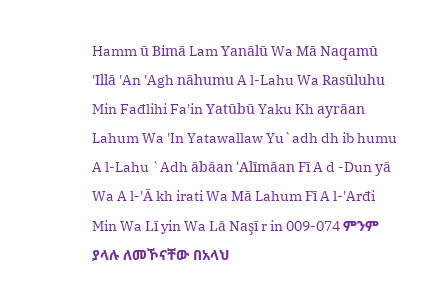Hamm ū Bimā Lam Yanālū Wa Mā Naqamū 'Illā 'An 'Agh nāhumu A l-Lahu Wa Rasūluhu Min Fađlihi Fa'in Yatūbū Yaku Kh ayrāan Lahum Wa 'In Yatawallaw Yu`adh dh ib humu A l-Lahu `Adh ābāan 'Alīmāan Fī A d -Dun yā Wa A l-'Ā kh irati Wa Mā Lahum Fī A l-'Arđi Min Wa Lī yin Wa Lā Naşī r in 009-074 ምንም ያላሉ ለመኾናቸው በአላህ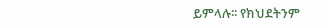ይምላሉ፡፡ የክህደትንም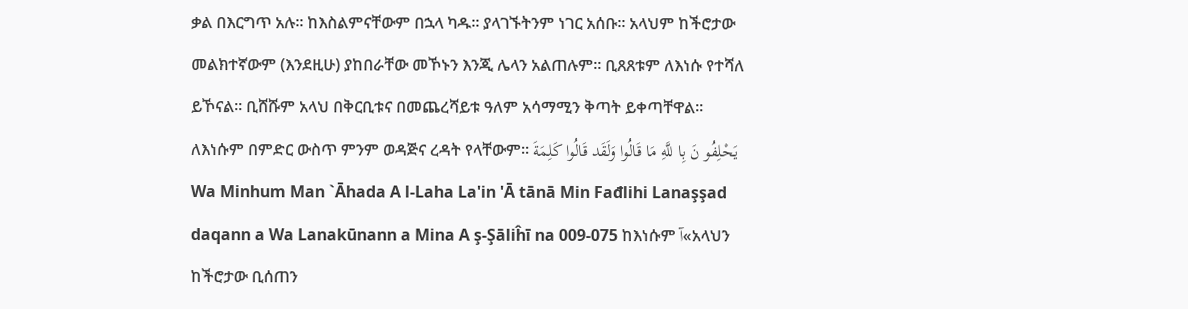ቃል በእርግጥ አሉ፡፡ ከእስልምናቸውም በኋላ ካዱ፡፡ ያላገኙትንም ነገር አሰቡ፡፡ አላህም ከችሮታው መልክተኛውም (እንደዚሁ) ያከበራቸው መኾኑን እንጂ ሌላን አልጠሉም፡፡ ቢጸጸቱም ለእነሱ የተሻለ ይኾናል፡፡ ቢሸሹም አላህ በቅርቢቱና በመጨረሻይቱ ዓለም አሳማሚን ቅጣት ይቀጣቸዋል፡፡ ለእነሱም በምድር ውስጥ ምንም ወዳጅና ረዳት የላቸውም፡፡ يَحْلِفُو نَ بِا للَّهِ مَا قَالُوا وَلَقَد قَالُوا كَلِمَةَ Wa Minhum Man `Āhada A l-Laha La'in 'Ā tānā Min Fađlihi Lanaşşad daqann a Wa Lanakūnann a Mina A ş-Şāliĥī na 009-075 ከእነሱም آ«አላህን ከችሮታው ቢሰጠን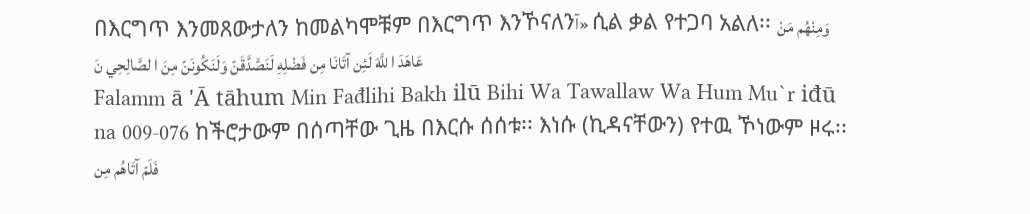በእርግጥ እንመጸውታለን ከመልካሞቹም በእርግጥ እንኾናለንآ» ሲል ቃል የተጋባ አልለ፡፡ وَمِنْهُم مَنْ عَاهَدَ ا للَّهَ لَئِن آتَانَا مِن فَضْلِهِ لَنَصَّدَّقَنّ وَلَنَكُونَنّ مِنَ ا لصَّالِحِي نَ
Falamm ā 'Ā tāhum Min Fađlihi Bakh ilū Bihi Wa Tawallaw Wa Hum Mu`r iđū na 009-076 ከችሮታውም በሰጣቸው ጊዜ በእርሱ ሰሰቱ፡፡ እነሱ (ኪዳናቸውን) የተዉ ኾነውም ዞሩ፡፡ فَلَمّ آتَاهُم مِن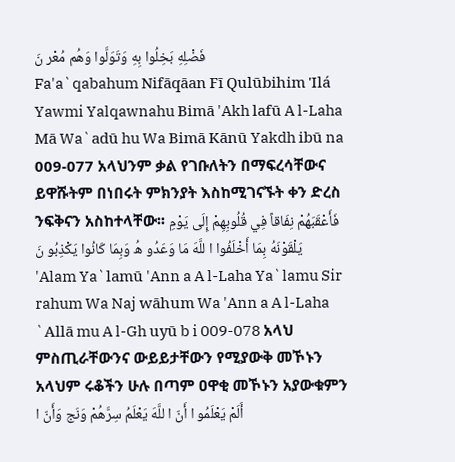فَضْلِهِ بَخِلُوا بِهِ وَتَوَلَّوا وَهُم مُعْر نَ
Fa'a`qabahum Nifāqāan Fī Qulūbihim 'Ilá Yawmi Yalqawnahu Bimā 'Akh lafū A l-Laha Mā Wa`adū hu Wa Bimā Kānū Yakdh ibū na 009-077 አላህንም ቃል የገቡለትን በማፍረሳቸውና ይዋሹትም በነበሩት ምክንያት እስከሚገናኙት ቀን ድረስ ንፍቅናን አስከተላቸው፡፡ فَأَعْقَبَهُمْ نِفَاقاً فِي قُلُوبِهِمْ إِلَى يَوْمِ يَلْقَوْنَهُ بِمَا أَخْلَفُوا ا للَّهَ مَا وَعَدُو هُ وَبِمَا كَانُوا يَكْذِبُو نَ
'Alam Ya`lamū 'Ann a A l-Laha Ya`lamu Sir rahum Wa Naj wāhum Wa 'Ann a A l-Laha `Allā mu A l-Gh uyū b i 009-078 አላህ ምስጢራቸውንና ውይይታቸውን የሚያውቅ መኾኑን አላህም ሩቆችን ሁሉ በጣም ዐዋቂ መኾኑን አያውቁምን أَلَمْ يَعْلَمُو ا أَنّ ا للَّهَ يَعْلَمُ سِرَّهُمْ وَنَج وَأَنّ ا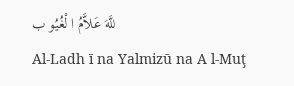للَّهَ عَلاَّمُ ا لْغُيُو ب
Al-Ladh ī na Yalmizū na A l-Muţ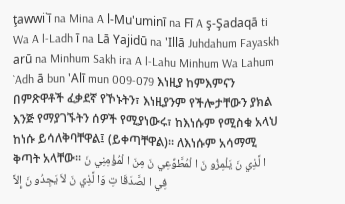ţawwi`ī na Mina A l-Mu'uminī na Fī A ş-Şadaqā ti Wa A l-Ladh ī na Lā Yajidū na 'Illā Juhdahum Fayaskh arū na Minhum Sakh ira A l-Lahu Minhum Wa Lahum `Adh ā bun 'Alī mun 009-079 እነዚያ ከምእምናን በምጽዋቶች ፈቃደኛ የኾኑትን፣ እነዚያንም የችሎታቸውን ያክል እንጅ የማያገኙትን ሰዎች የሚያነውሩ፣ ከእነሱም የሚስቁ አላህ ከነሱ ይሳለቅባቸዋል፤ (ይቀጣቸዋል)፡፡ ለእነሱም አሳማሚ ቅጣት አላቸው፡፡ ا لَّذِي نَ يَلْمِزُو نَ ا لْمُطَّوِّعِي نَ مِنَ ا لْمُؤْمِنِي نَ فِي ا لصَّدَقَا تِ وَا لَّذِي نَ لاَ يَجِدُو نَ إِلاَّ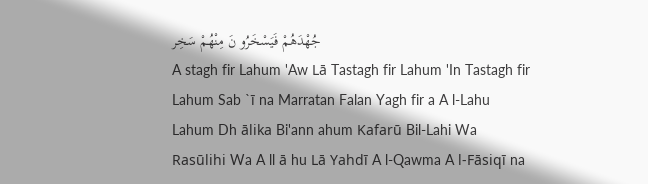جُهْدَهُمْ فَيَسْخَرُو نَ مِنْهُمْ سَخِر
A stagh fir Lahum 'Aw Lā Tastagh fir Lahum 'In Tastagh fir Lahum Sab `ī na Marratan Falan Yagh fir a A l-Lahu Lahum Dh ālika Bi'ann ahum Kafarū Bil-Lahi Wa Rasūlihi Wa A ll ā hu Lā Yahdī A l-Qawma A l-Fāsiqī na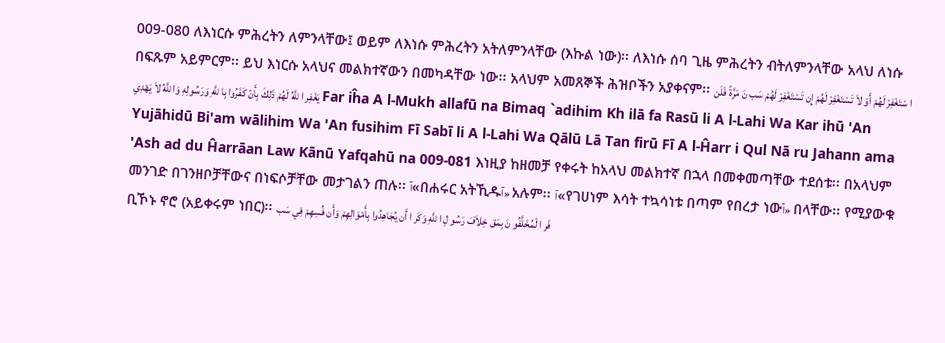009-080 ለእነርሱ ምሕረትን ለምንላቸው፤ ወይም ለእነሱ ምሕረትን አትለምንላቸው (እኩል ነው)፡፡ ለእነሱ ሰባ ጊዜ ምሕረትን ብትለምንላቸው አላህ ለነሱ በፍጹም አይምርም፡፡ ይህ እነርሱ አላህና መልክተኛውን በመካዳቸው ነው፡፡ አላህም አመጸኞች ሕዝቦችን አያቀናም፡፡ ا سْتَغْفِرْ لَهُمْ أَوْ لاَ تَسْتَغْفِرْ لَهُمْ إِن تَسْتَغْفِرْ لَهُمْ سَب نَ مَرَّةً فَلَن يَغْفِر ا للَّهُ لَهُمْ ذَلِكَ بِأَنّ كَفَرُوا بِا للَّهِ وَرَسُولِهِ وَا للَّهُ لاَ يَهْدِي Far iĥa A l-Mukh allafū na Bimaq `adihim Kh ilā fa Rasū li A l-Lahi Wa Kar ihū 'An Yujāhidū Bi'am wālihim Wa 'An fusihim Fī Sabī li A l-Lahi Wa Qālū Lā Tan firū Fī A l-Ĥarr i Qul Nā ru Jahann ama 'Ash ad du Ĥarrāan Law Kānū Yafqahū na 009-081 እነዚያ ከዘመቻ የቀሩት ከአላህ መልክተኛ በኋላ በመቀመጣቸው ተደሰቱ፡፡ በአላህም መንገድ በገንዘቦቻቸውና በነፍሶቻቸው መታገልን ጠሉ፡፡ آ«በሐሩር አትኺዱآ» አሉም፡፡ آ«የገሀነም እሳት ተኳሳነቱ በጣም የበረታ ነውآ» በላቸው፡፡ የሚያውቁ ቢኾኑ ኖሮ (አይቀሩም ነበር)፡፡ فَر ا لْمُخَلَّفُو نَ بِمَق خِلاَفَ رَسُو لِ ا للَّهِ وَكَر ا أَن يُجَاهِدُوا بِأَمْوَالِهِمْ وَأَن فُسِهِمْ فِي سَب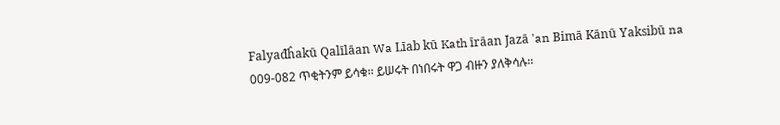Falyađĥakū Qalīlāan Wa Līab kū Kath īrāan Jazā 'an Bimā Kānū Yaksibū na 009-082 ጥቂትንም ይሳቁ፡፡ ይሠሩት በነበሩት ዋጋ ብዙን ያለቅሳሉ፡፡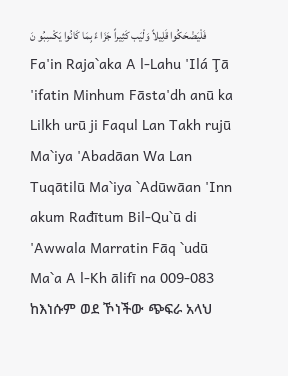فَلْيَضْحَكُوا قَلِيلاً وَلْيَب كَثِيراً جَزَا ءً بِمَا كَانُوا يَكْسِبُو نَ
Fa'in Raja`aka A l-Lahu 'Ilá Ţā 'ifatin Minhum Fāsta'dh anū ka Lilkh urū ji Faqul Lan Takh rujū Ma`iya 'Abadāan Wa Lan Tuqātilū Ma`iya `Adūwāan 'Inn akum Rađītum Bil-Qu`ū di 'Awwala Marratin Fāq `udū Ma`a A l-Kh ālifī na 009-083 ከእነሱም ወደ ኾነችው ጭፍራ አላህ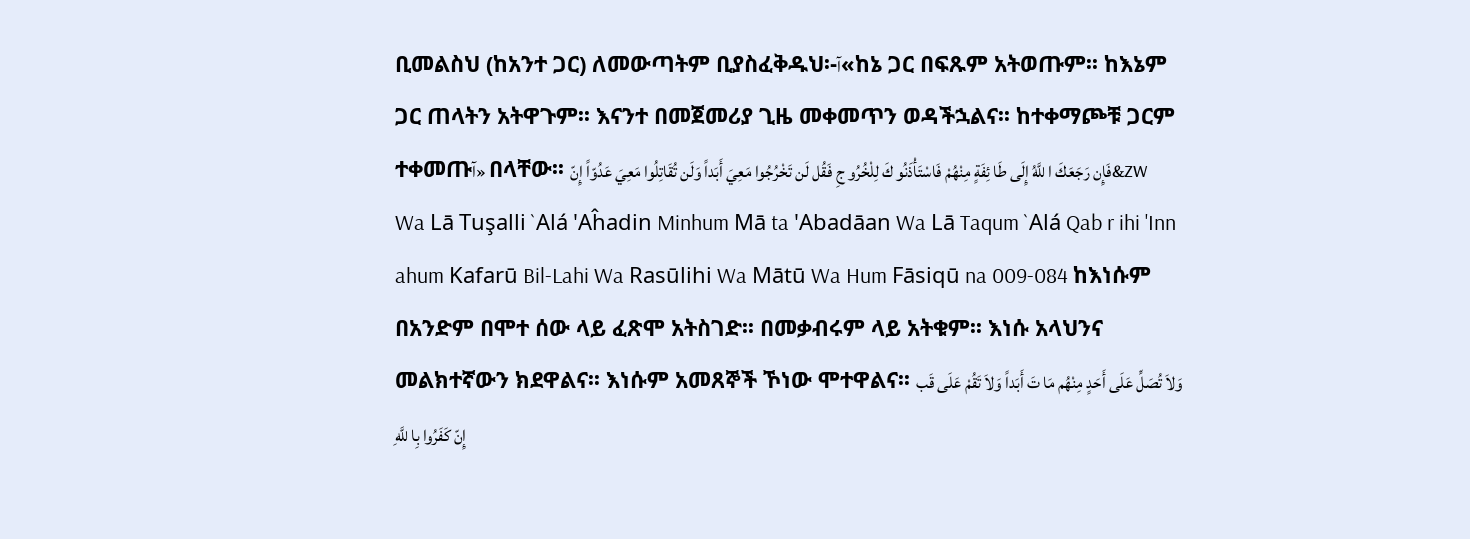ቢመልስህ (ከአንተ ጋር) ለመውጣትም ቢያስፈቅዱህ፡-آ«ከኔ ጋር በፍጹም አትወጡም፡፡ ከእኔም ጋር ጠላትን አትዋጉም፡፡ እናንተ በመጀመሪያ ጊዜ መቀመጥን ወዳችኋልና፡፡ ከተቀማጮቹ ጋርም ተቀመጡآ» በላቸው፡፡ فَإِن رَجَعَكَ ا للَّهُ إِلَى طَا ئِفَةٍ مِنْهُمْ فَاسْتَأْذَنُو كَ لِلْخُرُو جِ فَقُل لَن تَخْرُجُوا مَعِيَ أَبَداً وَلَن تُقَاتِلُوا مَعِيَ عَدُوّاً إِنّ&zw
Wa Lā Tuşalli `Alá 'Aĥadin Minhum Mā ta 'Abadāan Wa Lā Taqum `Alá Qab r ihi 'Inn ahum Kafarū Bil-Lahi Wa Rasūlihi Wa Mātū Wa Hum Fāsiqū na 009-084 ከእነሱም በአንድም በሞተ ሰው ላይ ፈጽሞ አትስገድ፡፡ በመቃብሩም ላይ አትቁም፡፡ እነሱ አላህንና መልክተኛውን ክደዋልና፡፡ እነሱም አመጸኞች ኾነው ሞተዋልና፡፡ وَلاَ تُصَلِّ عَلَى أَحَدٍ مِنْهُم مَا تَ أَبَداً وَلاَ تَقُمْ عَلَى قَب إِنّ كَفَرُوا بِا للَّهِ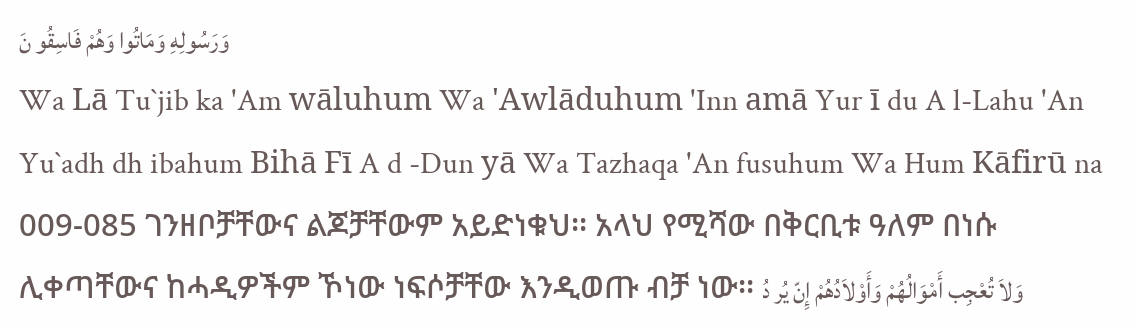وَرَسُولِهِ وَمَاتُوا وَهُمْ فَاسِقُو نَ
Wa Lā Tu`jib ka 'Am wāluhum Wa 'Awlāduhum 'Inn amā Yur ī du A l-Lahu 'An Yu`adh dh ibahum Bihā Fī A d -Dun yā Wa Tazhaqa 'An fusuhum Wa Hum Kāfirū na 009-085 ገንዘቦቻቸውና ልጆቻቸውም አይድነቁህ፡፡ አላህ የሚሻው በቅርቢቱ ዓለም በነሱ ሊቀጣቸውና ከሓዲዎችም ኾነው ነፍሶቻቸው እንዲወጡ ብቻ ነው፡፡ وَلاَ تُعْجِب أَمْوَالُهُمْ وَأَوْلاَدُهُمْ إِنّ يُر دُ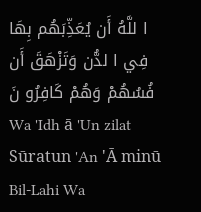ا للَّهُ أَن يُعَذِّبَهُم بِهَا فِي ا لدُّن وَتَزْهَقَ أَن فُسُهُمْ وَهُمْ كَافِرُو نَ
Wa 'Idh ā 'Un zilat Sūratun 'An 'Ā minū Bil-Lahi Wa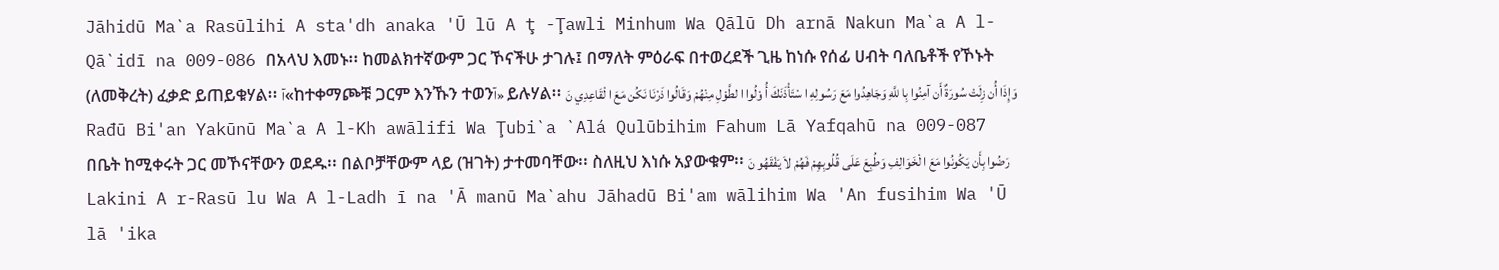Jāhidū Ma`a Rasūlihi A sta'dh anaka 'Ū lū A ţ -Ţawli Minhum Wa Qālū Dh arnā Nakun Ma`a A l-Qā`idī na 009-086 በአላህ እመኑ፡፡ ከመልክተኛውም ጋር ኾናችሁ ታገሉ፤ በማለት ምዕራፍ በተወረደች ጊዜ ከነሱ የሰፊ ሀብት ባለቤቶች የኾኑት (ለመቅረት) ፈቃድ ይጠይቁሃል፡፡ آ«ከተቀማጮቹ ጋርም እንኹን ተወንآ» ይሉሃል፡፡ وَإِذَا أُن زِلَتْ سُورَةٌ أَن آمِنُوا بِا للَّهِ وَجَاهِدُوا مَعَ رَسُولِهِ ا سْتَأْذَنَكَ أُ وْلُوا ا لطَّوْلِ مِنْهُمْ وَقَالُوا ذَرْنَا نَكُن مَعَ ا لْقَاعِدِي نَ
Rađū Bi'an Yakūnū Ma`a A l-Kh awālifi Wa Ţubi`a `Alá Qulūbihim Fahum Lā Yafqahū na 009-087 በቤት ከሚቀሩት ጋር መኾናቸውን ወደዱ፡፡ በልቦቻቸውም ላይ (ዝገት) ታተመባቸው፡፡ ስለዚህ እነሱ አያውቁም፡፡ رَضُوا بِأَن يَكُونُوا مَعَ ا لْخَوَالِفِ وَطُبِعَ عَلَى قُلُوبِهِمْ فَهُمْ لاَ يَفْقَهُو نَ
Lakini A r-Rasū lu Wa A l-Ladh ī na 'Ā manū Ma`ahu Jāhadū Bi'am wālihim Wa 'An fusihim Wa 'Ū lā 'ika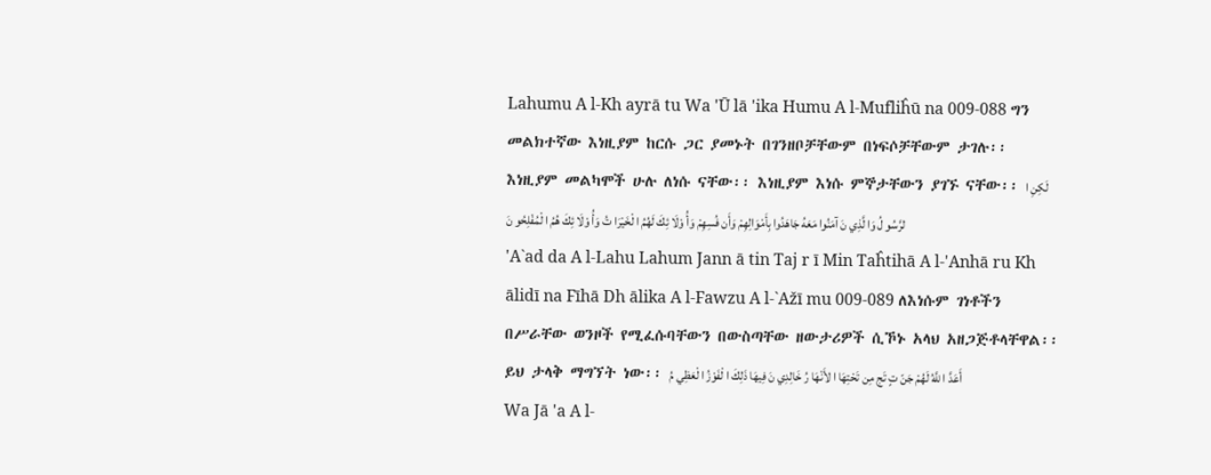Lahumu A l-Kh ayrā tu Wa 'Ū lā 'ika Humu A l-Mufliĥū na 009-088 ግን መልክተኛው እነዚያም ከርሱ ጋር ያመኑት በገንዘቦቻቸውም በነፍሶቻቸውም ታገሉ፡፡ እነዚያም መልካሞች ሁሉ ለነሱ ናቸው፡፡ እነዚያም እነሱ ምኞታቸውን ያገኙ ናቸው፡፡ لَكِنِ ا لرَّسُو لُ وَا لَّذِي نَ آمَنُوا مَعَهُ جَاهَدُوا بِأَمْوَالِهِمْ وَأَن فُسِهِمْ وَأُ وْلَا ئِكَ لَهُمُ ا لْخَيْرَا تُ وَأُ وْلَا ئِكَ هُمُ ا لْمُفْلِحُو نَ
'A`ad da A l-Lahu Lahum Jann ā tin Taj r ī Min Taĥtihā A l-'Anhā ru Kh ālidī na Fīhā Dh ālika A l-Fawzu A l-`Ažī mu 009-089 ለእነሱም ገነቶችን በሥራቸው ወንዞች የሚፈሱባቸውን በውስጣቸው ዘውታሪዎች ሲኾኑ አላህ አዘጋጅቶላቸዋል፡፡ ይህ ታላቅ ማግኘት ነው፡፡ أَعَدَّ ا للَّهُ لَهُمْ جَنّ تٍ تَج مِن تَحْتِهَا ا لأَنْهَا رُ خَالِدِي نَ فِيهَا ذَلِكَ ا لْفَوْزُ ا لْعَظِي مُ
Wa Jā 'a A l-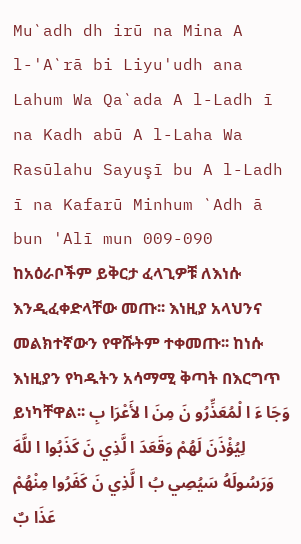Mu`adh dh irū na Mina A l-'A`rā bi Liyu'udh ana Lahum Wa Qa`ada A l-Ladh ī na Kadh abū A l-Laha Wa Rasūlahu Sayuşī bu A l-Ladh ī na Kafarū Minhum `Adh ā bun 'Alī mun 009-090 ከአዕራቦችም ይቅርታ ፈላጊዎቹ ለእነሱ እንዲፈቀድላቸው መጡ፡፡ እነዚያ አላህንና መልክተኛውን የዋሹትም ተቀመጡ፡፡ ከነሱ እነዚያን የካዱትን አሳማሚ ቅጣት በእርግጥ ይነካቸዋል፡፡ وَجَا ءَ ا لْمُعَذِّرُو نَ مِنَ ا لأَعْرَا بِ لِيُؤْذَنَ لَهُمْ وَقَعَدَ ا لَّذِي نَ كَذَبُوا ا للَّهَ وَرَسُولَهُ سَيُصِي بُ ا لَّذِي نَ كَفَرُوا مِنْهُمْ عَذَا بٌ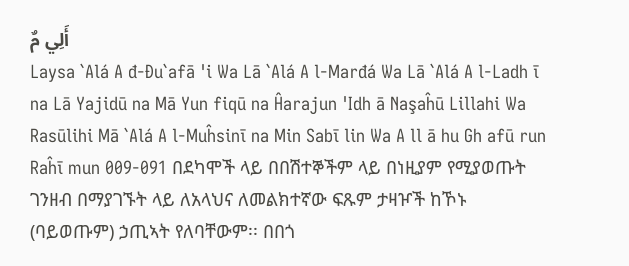أَلِي مٌ
Laysa `Alá A đ-Đu`afā 'i Wa Lā `Alá A l-Marđá Wa Lā `Alá A l-Ladh ī na Lā Yajidū na Mā Yun fiqū na Ĥarajun 'Idh ā Naşaĥū Lillahi Wa Rasūlihi Mā `Alá A l-Muĥsinī na Min Sabī lin Wa A ll ā hu Gh afū run Raĥī mun 009-091 በደካሞች ላይ በበሽተኞችም ላይ በነዚያም የሚያወጡት ገንዘብ በማያገኙት ላይ ለአላህና ለመልክተኛው ፍጹም ታዛዦች ከኾኑ (ባይወጡም) ኃጢኣት የለባቸውም፡፡ በበጎ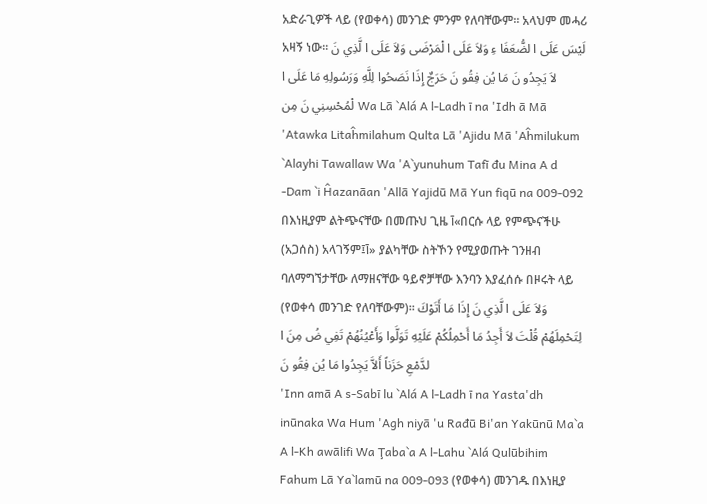አድራጊዎች ላይ (የወቀሳ) መንገድ ምንም የለባቸውም፡፡ አላህም መሓሪ አዛኝ ነው፡፡ لَيْسَ عَلَى ا لضُّعَفَا ءِ وَلاَ عَلَى ا لْمَرْضَى وَلاَ عَلَى ا لَّذِي نَ لاَ يَجِدُو نَ مَا يُن فِقُو نَ حَرَجٌ إِذَا نَصَحُوا لِلَّهِ وَرَسُولِهِ مَا عَلَى ا لْمُحْسِنِي نَ مِن Wa Lā `Alá A l-Ladh ī na 'Idh ā Mā 'Atawka Litaĥmilahum Qulta Lā 'Ajidu Mā 'Aĥmilukum `Alayhi Tawallaw Wa 'A`yunuhum Tafī đu Mina A d -Dam `i Ĥazanāan 'Allā Yajidū Mā Yun fiqū na 009-092 በእነዚያም ልትጭናቸው በመጡህ ጊዜ آ«በርሱ ላይ የምጭናችሁ (አጋሰስ) አላገኝም፤آ» ያልካቸው ስትኾን የሚያወጡት ገንዘብ ባለማግኘታቸው ለማዘናቸው ዓይኖቻቸው እንባን እያፈሰሱ በዞሩት ላይ (የወቀሳ መንገድ የለባቸውም)፡፡ وَلاَ عَلَى ا لَّذِي نَ إِذَا مَا أَتَوْكَ لِتَحْمِلَهُمْ قُلْتَ لاَ أَجِدُ مَا أَحْمِلُكُمْ عَلَيْهِ تَوَلَّوا وَأَعْيُنُهُمْ تَفِي ضُ مِنَ ا لدَّمْعِ حَزَناً أَلاَّ يَجِدُوا مَا يُن فِقُو نَ
'Inn amā A s-Sabī lu `Alá A l-Ladh ī na Yasta'dh inūnaka Wa Hum 'Agh niyā 'u Rađū Bi'an Yakūnū Ma`a A l-Kh awālifi Wa Ţaba`a A l-Lahu `Alá Qulūbihim Fahum Lā Ya`lamū na 009-093 (የወቀሳ) መንገዱ በእነዚያ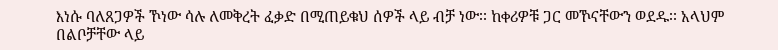እነሱ ባለጸጋዎች ኾነው ሳሉ ለመቅረት ፈቃድ በሚጠይቁህ ሰዎች ላይ ብቻ ነው፡፡ ከቀሪዎቹ ጋር መኾናቸውን ወደዱ፡፡ አላህም በልቦቻቸው ላይ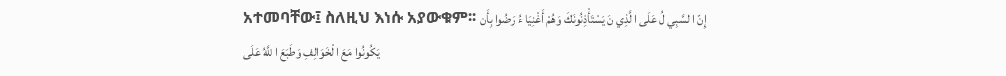አተመባቸው፤ ስለዚህ እነሱ አያውቁም፡፡ إِنّ ا لسَّبِي لُ عَلَى ا لَّذِي نَ يَسْتَأْذِنُونَكَ وَهُمْ أَغْنِيَا ءُ رَضُوا بِأَن يَكُونُوا مَعَ ا لْخَوَالِفِ وَطَبَعَ ا للَّهُ عَلَى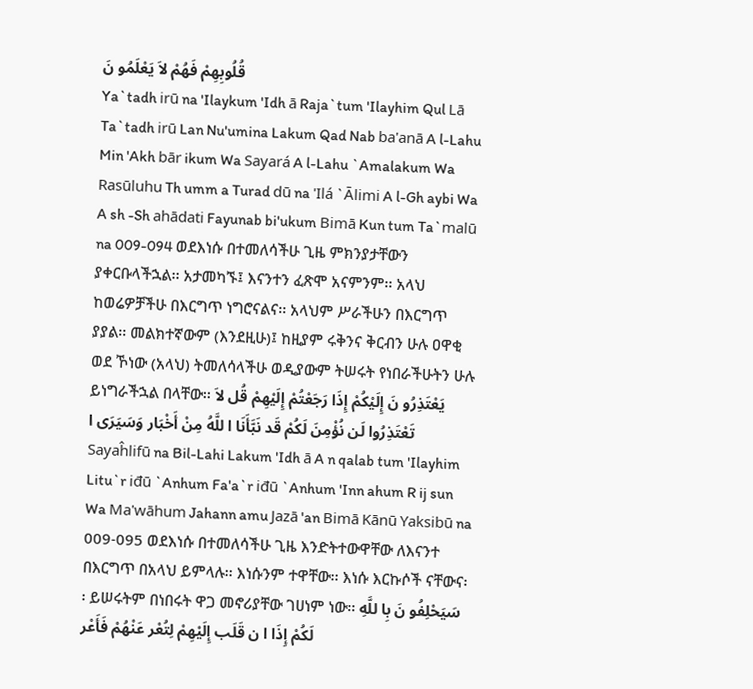قُلُوبِهِمْ فَهُمْ لاَ يَعْلَمُو نَ
Ya`tadh irū na 'Ilaykum 'Idh ā Raja`tum 'Ilayhim Qul Lā Ta`tadh irū Lan Nu'umina Lakum Qad Nab ba'anā A l-Lahu Min 'Akh bār ikum Wa Sayará A l-Lahu `Amalakum Wa Rasūluhu Th umm a Turad dū na 'Ilá `Ālimi A l-Gh aybi Wa A sh -Sh ahādati Fayunab bi'ukum Bimā Kun tum Ta`malū na 009-094 ወደእነሱ በተመለሳችሁ ጊዜ ምክንያታቸውን ያቀርቡላችኋል፡፡ አታመካኙ፤ እናንተን ፈጽሞ አናምንም፡፡ አላህ ከወሬዎቻችሁ በእርግጥ ነግሮናልና፡፡ አላህም ሥራችሁን በእርግጥ ያያል፡፡ መልክተኛውም (እንደዚሁ)፤ ከዚያም ሩቅንና ቅርብን ሁሉ ዐዋቂ ወደ ኾነው (አላህ) ትመለሳላችሁ ወዲያውም ትሠሩት የነበራችሁትን ሁሉ ይነግራችኋል በላቸው፡፡ يَعْتَذِرُو نَ إِلَيْكُمْ إِذَا رَجَعْتُمْ إِلَيْهِمْ قُل لاَ تَعْتَذِرُوا لَن نُؤْمِنَ لَكُمْ قَد نَبَّأَنَا ا للَّهُ مِنْ أَخْبَار وَسَيَرَى ا Sayaĥlifū na Bil-Lahi Lakum 'Idh ā A n qalab tum 'Ilayhim Litu`r iđū `Anhum Fa'a`r iđū `Anhum 'Inn ahum R ij sun Wa Ma'wāhum Jahann amu Jazā 'an Bimā Kānū Yaksibū na 009-095 ወደእነሱ በተመለሳችሁ ጊዜ እንድትተውዋቸው ለእናንተ በእርግጥ በአላህ ይምላሉ፡፡ እነሱንም ተዋቸው፡፡ እነሱ እርኩሶች ናቸውና፡፡ ይሠሩትም በነበሩት ዋጋ መኖሪያቸው ገሀነም ነው፡፡ سَيَحْلِفُو نَ بِا للَّهِ لَكُمْ إِذَا ا ن قَلَب إِلَيْهِمْ لِتُعْر عَنْهُمْ فَأَعْر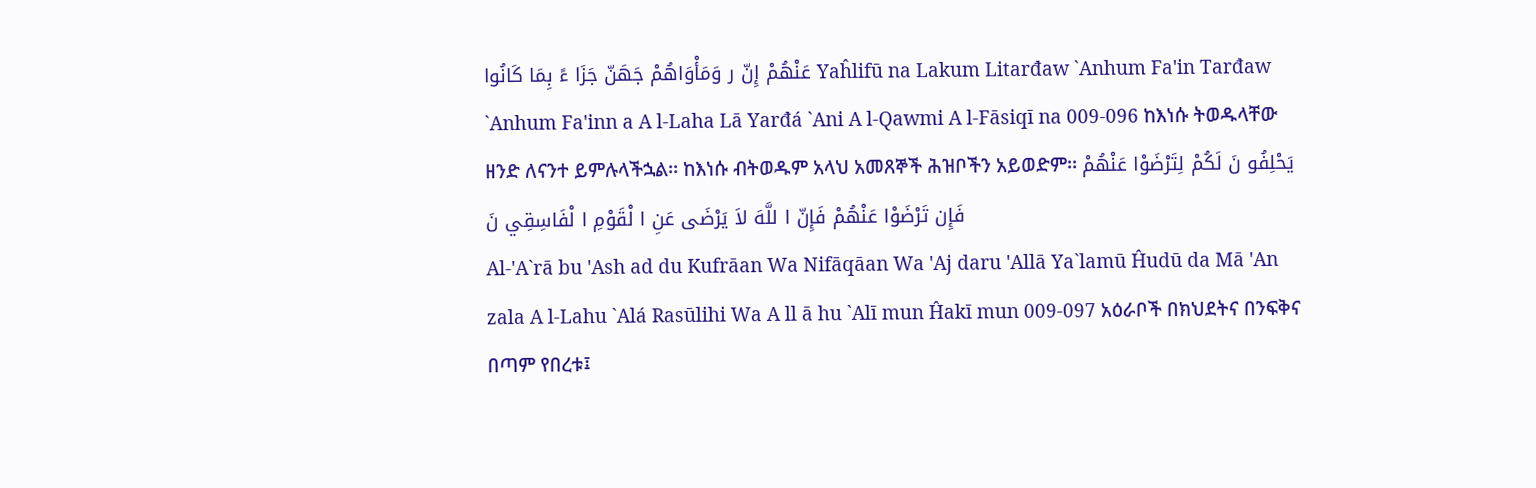عَنْهُمْ إِنّ ر وَمَأْوَاهُمْ جَهَنّ جَزَا ءً بِمَا كَانُوا Yaĥlifū na Lakum Litarđaw `Anhum Fa'in Tarđaw `Anhum Fa'inn a A l-Laha Lā Yarđá `Ani A l-Qawmi A l-Fāsiqī na 009-096 ከእነሱ ትወዱላቸው ዘንድ ለናንተ ይምሉላችኋል፡፡ ከእነሱ ብትወዱም አላህ አመጸኞች ሕዝቦችን አይወድም፡፡ يَحْلِفُو نَ لَكُمْ لِتَرْضَوْا عَنْهُمْ فَإِن تَرْضَوْا عَنْهُمْ فَإِنّ ا للَّهَ لاَ يَرْضَى عَنِ ا لْقَوْمِ ا لْفَاسِقِي نَ
Al-'A`rā bu 'Ash ad du Kufrāan Wa Nifāqāan Wa 'Aj daru 'Allā Ya`lamū Ĥudū da Mā 'An zala A l-Lahu `Alá Rasūlihi Wa A ll ā hu `Alī mun Ĥakī mun 009-097 አዕራቦች በክህደትና በንፍቅና በጣም የበረቱ፤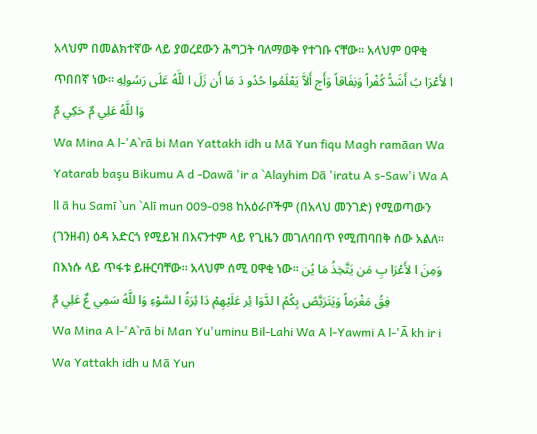አላህም በመልክተኛው ላይ ያወረደውን ሕግጋት ባለማወቅ የተገቡ ናቸው፡፡ አላህም ዐዋቂ ጥበበኛ ነው፡፡ ا لأَعْرَا بُ أَشَدُّ كُفْراً وَنِفَاقاً وَأَج أَلاَّ يَعْلَمُوا حُدُو دَ مَا أَن زَلَ ا للَّهُ عَلَى رَسُولِهِ وَا للَّهُ عَلِي مٌ حَكِي مٌ
Wa Mina A l-'A`rā bi Man Yattakh idh u Mā Yun fiqu Magh ramāan Wa Yatarab başu Bikumu A d -Dawā 'ir a `Alayhim Dā 'iratu A s-Saw'i Wa A ll ā hu Samī `un `Alī mun 009-098 ከአዕራቦችም (በአላህ መንገድ) የሚወጣውን (ገንዘብ) ዕዳ አድርጎ የሚይዝ በእናንተም ላይ የጊዜን መገለባበጥ የሚጠባበቅ ሰው አልለ፡፡ በእነሱ ላይ ጥፋቱ ይዙርባቸው፡፡ አላህም ሰሚ ዐዋቂ ነው፡፡ وَمِنَ ا لأَعْرَا بِ مَن يَتَّخِذُ مَا يُن فِقُ مَغْرَماً وَيَتَرَبَّصُ بِكُمُ ا لدَّوَا ئِر عَلَيْهِمْ دَا ئِرَةُ ا لسَّوْءِ وَا للَّهُ سَمِي عٌ عَلِي مٌ
Wa Mina A l-'A`rā bi Man Yu'uminu Bil-Lahi Wa A l-Yawmi A l-'Ā kh ir i Wa Yattakh idh u Mā Yun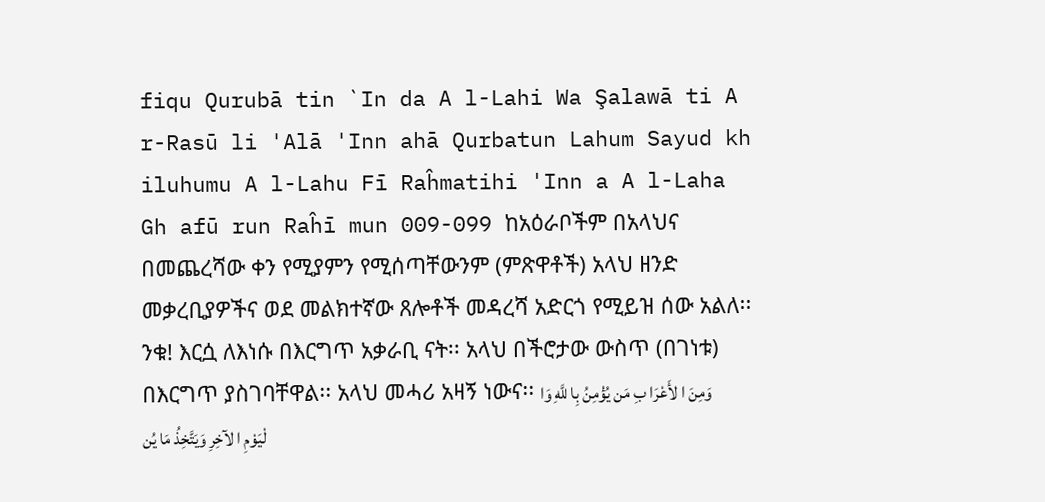fiqu Qurubā tin `In da A l-Lahi Wa Şalawā ti A r-Rasū li 'Alā 'Inn ahā Qurbatun Lahum Sayud kh iluhumu A l-Lahu Fī Raĥmatihi 'Inn a A l-Laha Gh afū run Raĥī mun 009-099 ከአዕራቦችም በአላህና በመጨረሻው ቀን የሚያምን የሚሰጣቸውንም (ምጽዋቶች) አላህ ዘንድ መቃረቢያዎችና ወደ መልክተኛው ጸሎቶች መዳረሻ አድርጎ የሚይዝ ሰው አልለ፡፡ ንቁ! እርሷ ለእነሱ በእርግጥ አቃራቢ ናት፡፡ አላህ በችሮታው ውስጥ (በገነቱ) በእርግጥ ያስገባቸዋል፡፡ አላህ መሓሪ አዛኝ ነውና፡፡ وَمِنَ ا لأَعْرَا بِ مَن يُؤْمِنُ بِا للَّهِ وَا لْيَوْمِ ا لآخِرِ وَيَتَّخِذُ مَا يُن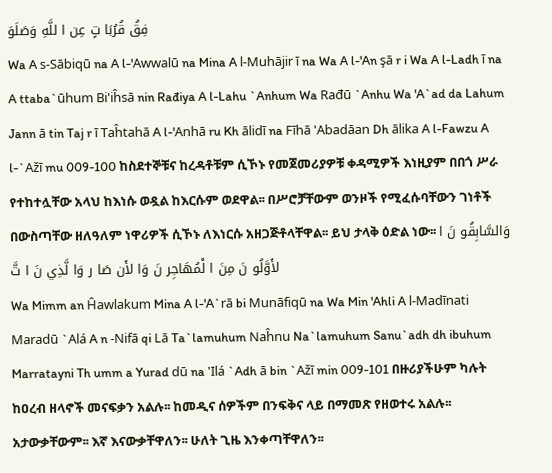فِقُ قُرُبَا تٍ عِن ا للَّهِ وَصَلَوَ
Wa A s-Sābiqū na A l-'Awwalū na Mina A l-Muhājir ī na Wa A l-'An şā r i Wa A l-Ladh ī na A ttaba`ūhum Bi'iĥsā nin Rađiya A l-Lahu `Anhum Wa Rađū `Anhu Wa 'A`ad da Lahum Jann ā tin Taj r ī Taĥtahā A l-'Anhā ru Kh ālidī na Fīhā 'Abadāan Dh ālika A l-Fawzu A l-`Ažī mu 009-100 ከስደተኞቹና ከረዳቶቹም ሲኾኑ የመጀመሪያዎቹ ቀዳሚዎች እነዚያም በበጎ ሥራ የተከተሏቸው አላህ ከእነሱ ወዷል ከእርሱም ወደዋል፡፡ በሥሮቻቸውም ወንዞች የሚፈሱባቸውን ገነቶች በውስጣቸው ዘለዓለም ነዋሪዎች ሲኾኑ ለእነርሱ አዘጋጅቶላቸዋል፡፡ ይህ ታላቅ ዕድል ነው፡፡ وَالسَّابِقُو نَ ا لأَوَّلُو نَ مِنَ ا لْمُهَاجِر نَ وَا لأَن صَا ر وَا لَّذِي نَ ا تَّ
Wa Mimm an Ĥawlakum Mina A l-'A`rā bi Munāfiqū na Wa Min 'Ahli A l-Madīnati Maradū `Alá A n -Nifā qi Lā Ta`lamuhum Naĥnu Na`lamuhum Sanu`adh dh ibuhum Marratayni Th umm a Yurad dū na 'Ilá `Adh ā bin `Ažī min 009-101 በዙሪያችሁም ካሉት ከዐረብ ዘላኖች መናፍቃን አልሉ፡፡ ከመዲና ሰዎችም በንፍቅና ላይ በማመጽ የዘወተሩ አልሉ፡፡ አታውቃቸውም፡፡ እኛ እናውቃቸዋለን፡፡ ሁለት ጊዜ እንቀጣቸዋለን፡፡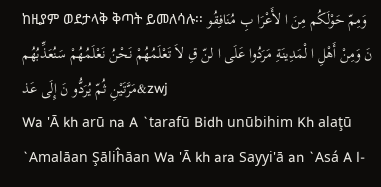ከዚያም ወደታላቅ ቅጣት ይመለሳሉ፡፡ وَمِمّ حَوْلَكُم مِنَ ا لأَعْرَا بِ مُنَافِقُو نَ وَمِنْ أَهْلِ ا لْمَدِينَةِ مَرَدُوا عَلَى ا لنّ قِ لاَ تَعْلَمُهُمْ نَحْنُ نَعْلَمُهُمْ سَنُعَذِّبُهُم مَرَّتَيْنِ ثُمّ يُرَدُّو نَ إِلَى عَذ&zwj
Wa 'Ā kh arū na A `tarafū Bidh unūbihim Kh alaţū `Amalāan Şāliĥāan Wa 'Ā kh ara Sayyi'ā an `Asá A l-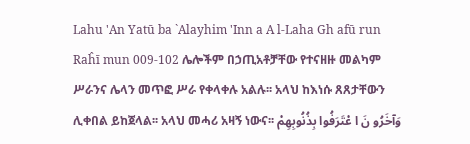Lahu 'An Yatū ba `Alayhim 'Inn a A l-Laha Gh afū run Raĥī mun 009-102 ሌሎችም በኃጢአቶቻቸው የተናዘዙ መልካም ሥራንና ሌላን መጥፎ ሥራ የቀላቀሉ አልሉ፡፡ አላህ ከእነሱ ጸጸታቸውን ሊቀበል ይከጀላል፡፡ አላህ መሓሪ አዛኝ ነውና፡፡ وَآخَرُو نَ ا عْتَرَفُوا بِذُنُوبِهِمْ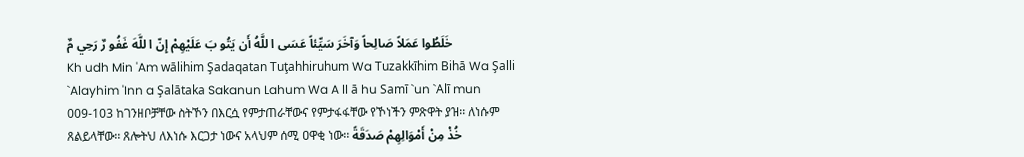خَلَطُوا عَمَلاً صَالِحاً وَآخَرَ سَيِّئاً عَسَى ا للَّهُ أَن يَتُو بَ عَلَيْهِمْ إِنّ ا للَّهَ غَفُو رٌ رَحِي مٌ
Kh udh Min 'Am wālihim Şadaqatan Tuţahhiruhum Wa Tuzakkīhim Bihā Wa Şalli `Alayhim 'Inn a Şalātaka Sakanun Lahum Wa A ll ā hu Samī `un `Alī mun 009-103 ከገንዘቦቻቸው ስትኾን በእርሷ የምታጠራቸውና የምታፋፋቸው የኾነችን ምጽዋት ያዝ፡፡ ለነሱም ጸልይላቸው፡፡ ጸሎትህ ለእነሱ እርጋታ ነውና አላህም ሰሚ ዐዋቂ ነው፡፡ خُذْ مِنْ أَمْوَالِهِمْ صَدَقَةً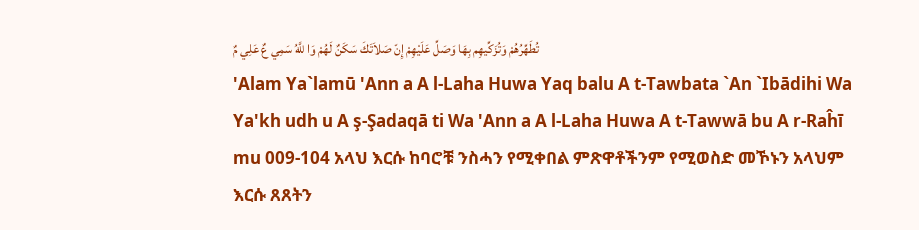تُطَهِّرُهُمْ وَتُزَكِّيهِم بِهَا وَصَلِّ عَلَيْهِمْ إِنّ صَلاَتَكَ سَكَنٌ لَهُمْ وَا للَّهُ سَمِي عٌ عَلِي مٌ
'Alam Ya`lamū 'Ann a A l-Laha Huwa Yaq balu A t-Tawbata `An `Ibādihi Wa Ya'kh udh u A ş-Şadaqā ti Wa 'Ann a A l-Laha Huwa A t-Tawwā bu A r-Raĥī mu 009-104 አላህ እርሱ ከባሮቹ ንስሓን የሚቀበል ምጽዋቶችንም የሚወስድ መኾኑን አላህም እርሱ ጸጸትን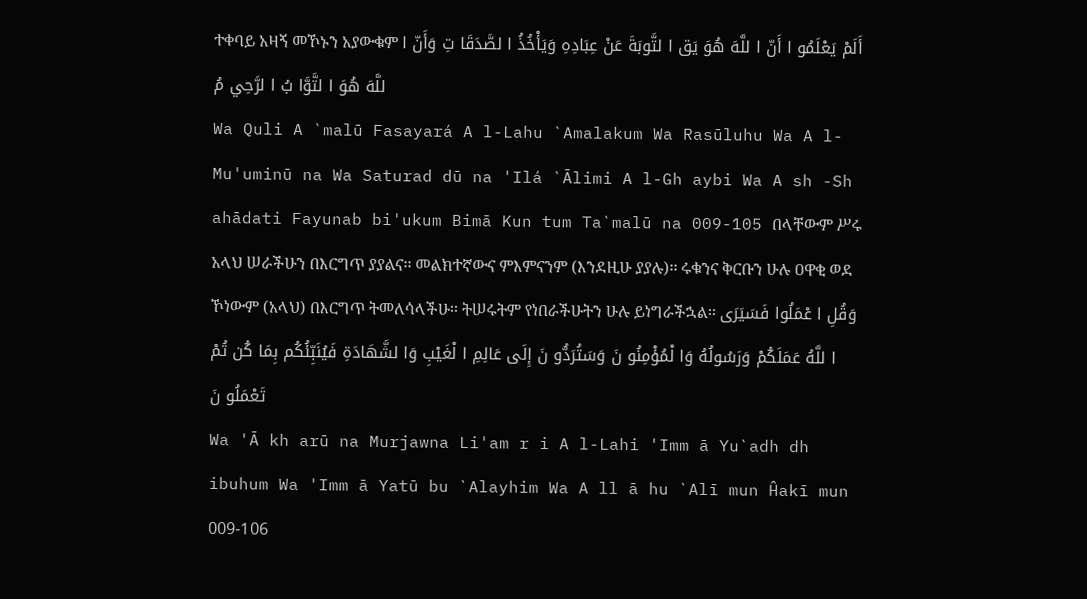ተቀባይ አዛኝ መኾኑን አያውቁም أَلَمْ يَعْلَمُو ا أَنّ ا للَّهَ هُوَ يَق ا لتَّوبَةَ عَنْ عِبَادِهِ وَيَأْخُذُ ا لصَّدَقَا تِ وَأَنّ ا للَّهَ هُوَ ا لتَّوَّا بُ ا لرَّحِي مُ
Wa Quli A `malū Fasayará A l-Lahu `Amalakum Wa Rasūluhu Wa A l-Mu'uminū na Wa Saturad dū na 'Ilá `Ālimi A l-Gh aybi Wa A sh -Sh ahādati Fayunab bi'ukum Bimā Kun tum Ta`malū na 009-105 በላቸውም ሥሩ አላህ ሠራችሁን በእርግጥ ያያልና፡፡ መልክተኛውና ምእምናንም (እንደዚሁ ያያሉ)፡፡ ሩቁንና ቅርቡን ሁሉ ዐዋቂ ወደ ኾነውም (አላህ) በእርግጥ ትመለሳላችሁ፡፡ ትሠሩትም የነበራችሁትን ሁሉ ይነግራችኋል፡፡ وَقُلِ ا عْمَلُوا فَسَيَرَى ا للَّهُ عَمَلَكُمْ وَرَسُولُهُ وَا لْمُؤْمِنُو نَ وَسَتُرَدُّو نَ إِلَى عَالِمِ ا لْغَيْبِ وَا لشَّهَادَةِ فَيُنَبِّئُكُم بِمَا كُن تُمْ تَعْمَلُو نَ
Wa 'Ā kh arū na Murjawna Li'am r i A l-Lahi 'Imm ā Yu`adh dh ibuhum Wa 'Imm ā Yatū bu `Alayhim Wa A ll ā hu `Alī mun Ĥakī mun 009-106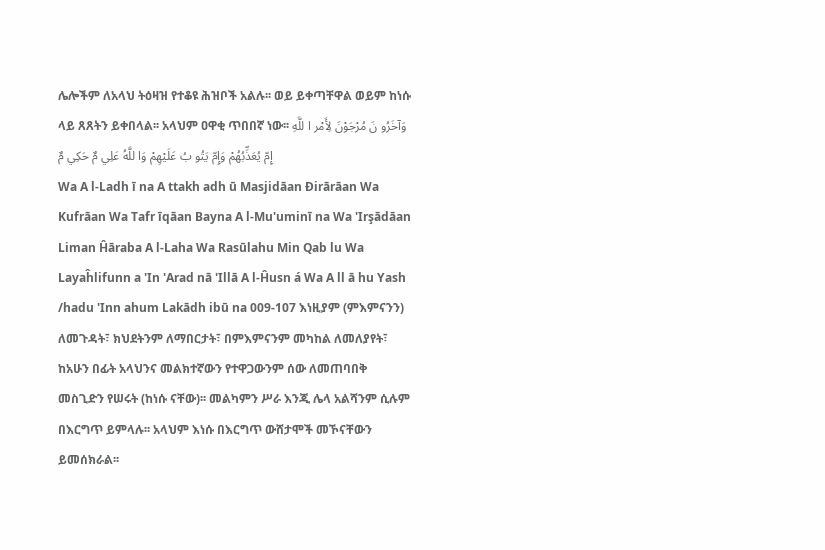ሌሎችም ለአላህ ትዕዛዝ የተቆዩ ሕዝቦች አልሉ፡፡ ወይ ይቀጣቸዋል ወይም ከነሱ ላይ ጸጸትን ይቀበላል፡፡ አላህም ዐዋቂ ጥበበኛ ነው፡፡ وَآخَرُو نَ مُرْجَوْنَ لِأَمْر ا للَّهِ إِمّ يُعَذِّبُهُمْ وَإِمّ يَتُو بُ عَلَيْهِمْ وَا للَّهُ عَلِي مٌ حَكِي مٌ
Wa A l-Ladh ī na A ttakh adh ū Masjidāan Đirārāan Wa Kufrāan Wa Tafr īqāan Bayna A l-Mu'uminī na Wa 'Irşādāan Liman Ĥāraba A l-Laha Wa Rasūlahu Min Qab lu Wa Layaĥlifunn a 'In 'Arad nā 'Illā A l-Ĥusn á Wa A ll ā hu Yash /hadu 'Inn ahum Lakādh ibū na 009-107 እነዚያም (ምእምናንን) ለመጉዳት፣ ክህደትንም ለማበርታት፣ በምእምናንም መካከል ለመለያየት፣ ከአሁን በፊት አላህንና መልክተኛውን የተዋጋውንም ሰው ለመጠባበቅ መስጊድን የሠሩት (ከነሱ ናቸው)፡፡ መልካምን ሥራ እንጂ ሌላ አልሻንም ሲሉም በእርግጥ ይምላሉ፡፡ አላህም እነሱ በእርግጥ ውሸታሞች መኾናቸውን ይመሰክራል፡፡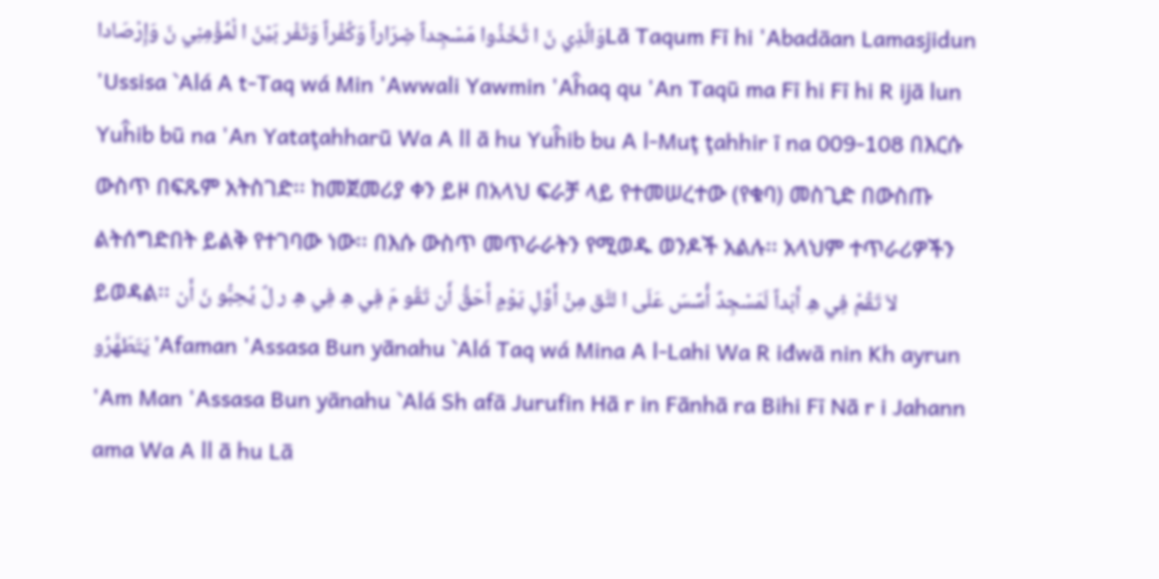وَالَّذِي نَ ا تَّخَذُوا مَسْجِداً ضِرَاراً وَكُفْراً وَتَفْر بَيْنَ ا لْمُؤْمِنِي نَ وَإِرْصَاداLā Taqum Fī hi 'Abadāan Lamasjidun 'Ussisa `Alá A t-Taq wá Min 'Awwali Yawmin 'Aĥaq qu 'An Taqū ma Fī hi Fī hi R ijā lun Yuĥib bū na 'An Yataţahharū Wa A ll ā hu Yuĥib bu A l-Muţ ţahhir ī na 009-108 በእርሱ ውስጥ በፍጹም አትስገድ፡፡ ከመጀመሪያ ቀን ይዞ በአላህ ፍራቻ ላይ የተመሠረተው (የቁባ) መስጊድ በውስጡ ልትሰግድበት ይልቅ የተገባው ነው፡፡ በእሱ ውስጥ መጥራራትን የሚወዱ ወንዶች አልሉ፡፡ አላህም ተጥራሪዎችን ይወዳል፡፡ لاَ تَقُمْ فِي هِ أَبَداً لَمَسْجِدٌ أُسِّسَ عَلَى ا لتَّق مِنْ أَوَّلِ يَوْمٍ أَحَقُّ أَن تَقُو مَ فِي هِ فِي هِ ر لٌ يُحِبُّو نَ أَن يَتَطَهَّرُو'Afaman 'Assasa Bun yānahu `Alá Taq wá Mina A l-Lahi Wa R iđwā nin Kh ayrun 'Am Man 'Assasa Bun yānahu `Alá Sh afā Jurufin Hā r in Fānhā ra Bihi Fī Nā r i Jahann ama Wa A ll ā hu Lā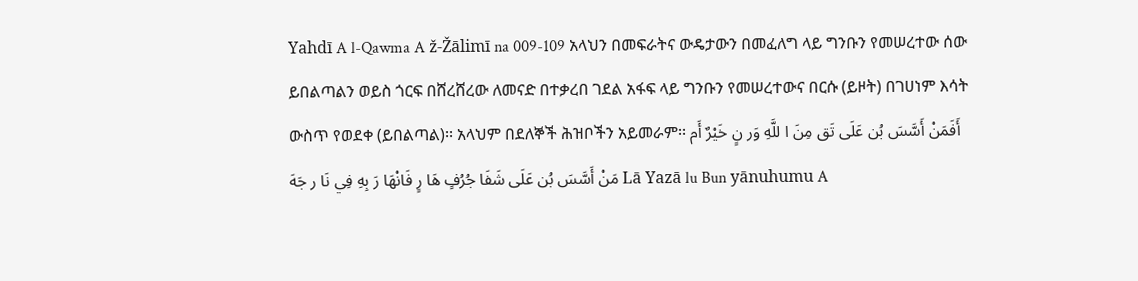Yahdī A l-Qawma A ž-Žālimī na 009-109 አላህን በመፍራትና ውዴታውን በመፈለግ ላይ ግንቡን የመሠረተው ሰው ይበልጣልን ወይስ ጎርፍ በሸረሸረው ለመናድ በተቃረበ ገደል አፋፍ ላይ ግንቡን የመሠረተውና በርሱ (ይዞት) በገሀነም እሳት ውስጥ የወደቀ (ይበልጣል)፡፡ አላህም በደለኞች ሕዝቦችን አይመራም፡፡ أَفَمَنْ أَسَّسَ بُن عَلَى تَق مِنَ ا للَّهِ وَر نٍ خَيْرٌ أَم مَنْ أَسَّسَ بُن عَلَى شَفَا جُرُفٍ هَا رٍ فَانْهَا رَ بِهِ فِي نَا ر جَهَ Lā Yazā lu Bun yānuhumu A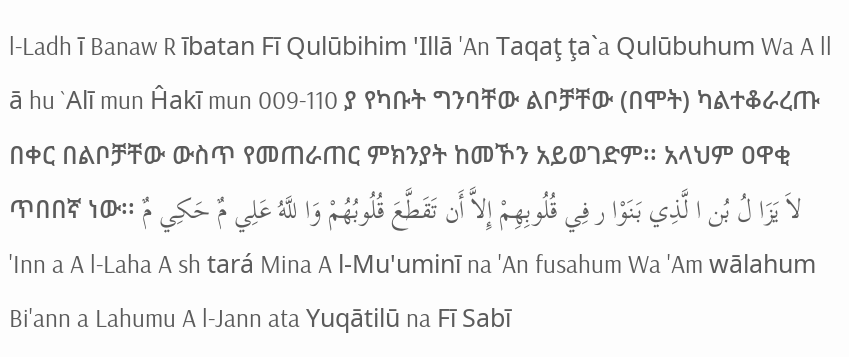l-Ladh ī Banaw R ībatan Fī Qulūbihim 'Illā 'An Taqaţ ţa`a Qulūbuhum Wa A ll ā hu `Alī mun Ĥakī mun 009-110 ያ የካቡት ግንባቸው ልቦቻቸው (በሞት) ካልተቆራረጡ በቀር በልቦቻቸው ውስጥ የመጠራጠር ምክንያት ከመኾን አይወገድም፡፡ አላህም ዐዋቂ ጥበበኛ ነው፡፡ لاَ يَزَا لُ بُن ا لَّذِي بَنَوْا ر فِي قُلُوبِهِمْ إِلاَّ أَن تَقَطَّعَ قُلُوبُهُمْ وَا للَّهُ عَلِي مٌ حَكِي مٌ
'Inn a A l-Laha A sh tará Mina A l-Mu'uminī na 'An fusahum Wa 'Am wālahum Bi'ann a Lahumu A l-Jann ata Yuqātilū na Fī Sabī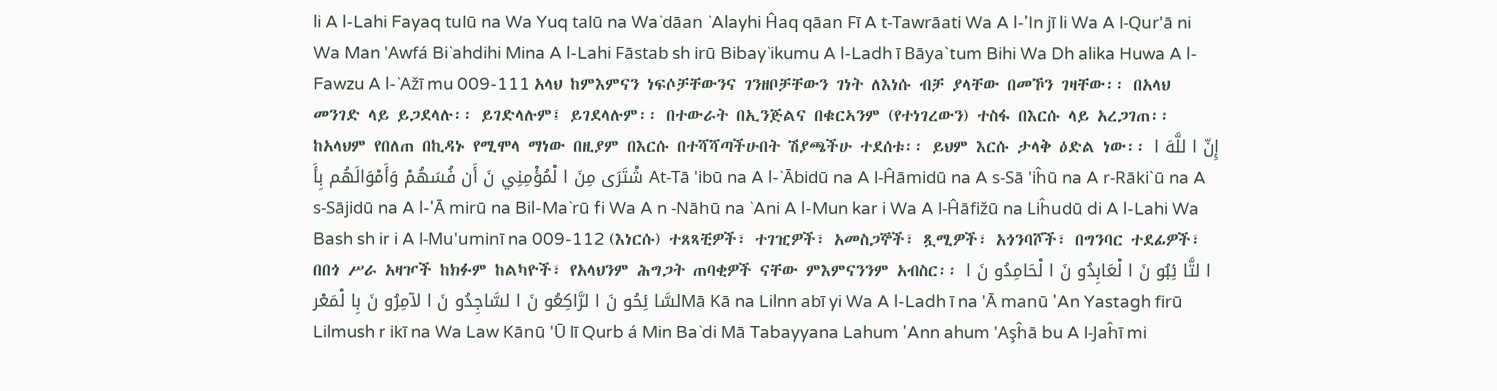li A l-Lahi Fayaq tulū na Wa Yuq talū na Wa`dāan `Alayhi Ĥaq qāan Fī A t-Tawrāati Wa A l-'In jī li Wa A l-Qur'ā ni Wa Man 'Awfá Bi`ahdihi Mina A l-Lahi Fāstab sh irū Bibay`ikumu A l-Ladh ī Bāya`tum Bihi Wa Dh alika Huwa A l-Fawzu A l-`Ažī mu 009-111 አላህ ከምእምናን ነፍሶቻቸውንና ገንዘቦቻቸውን ገነት ለእነሱ ብቻ ያላቸው በመኾን ገዛቸው፡፡ በአላህ መንገድ ላይ ይጋደላሉ፡፡ ይገድላሉም፤ ይገደላሉም፡፡ በተውራት በኢንጅልና በቁርኣንም (የተነገረውን) ተስፋ በእርሱ ላይ አረጋገጠ፡፡ ከአላህም የበለጠ በኪዳኑ የሚሞላ ማነው በዚያም በእርሱ በተሻሻጣችሁበት ሽያጫችሁ ተደሰቱ፡፡ ይህም እርሱ ታላቅ ዕድል ነው፡፡ إِنّ ا للَّهَ ا شْتَرَى مِنَ ا لْمُؤْمِنِي نَ أَن فُسَهُمْ وَأَمْوَالَهُم بِأَ At-Tā 'ibū na A l-`Ābidū na A l-Ĥāmidū na A s-Sā 'iĥū na A r-Rāki`ū na A s-Sājidū na A l-'Ā mirū na Bil-Ma`rū fi Wa A n -Nāhū na `Ani A l-Mun kar i Wa A l-Ĥāfižū na Liĥudū di A l-Lahi Wa Bash sh ir i A l-Mu'uminī na 009-112 (እነርሱ) ተጸጻቺዎች፣ ተገዢዎች፣ አመስጋኞች፣ ጿሚዎች፣ አጎንባሾች፣ በግንባር ተደፊዎች፣ በበጎ ሥራ አዛዦች ከክፉም ከልካዮች፣ የአላህንም ሕግጋት ጠባቂዎች ናቸው ምእምናንንም አብስር፡፡ ا لتَّا ئِبُو نَ ا لْعَابِدُو نَ ا لْحَامِدُو نَ ا لسَّا ئِحُو نَ ا لرَّاكِعُو نَ ا لسَّاجِدُو نَ ا لآمِرُو نَ بِا لْمَعْرMā Kā na Lilnn abī yi Wa A l-Ladh ī na 'Ā manū 'An Yastagh firū Lilmush r ikī na Wa Law Kānū 'Ū lī Qurb á Min Ba`di Mā Tabayyana Lahum 'Ann ahum 'Aşĥā bu A l-Jaĥī mi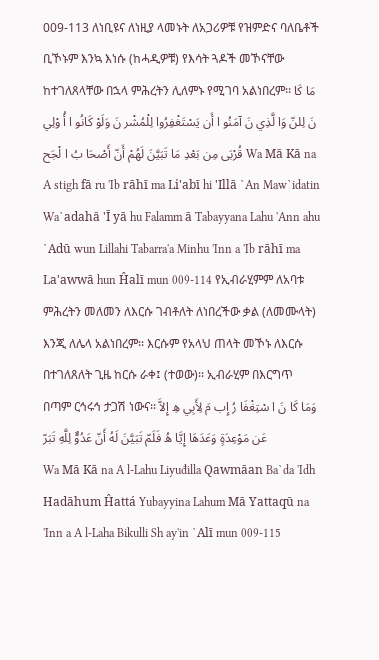009-113 ለነቢዩና ለነዚያ ላመኑት ለአጋሪዎቹ የዝምድና ባለቤቶች ቢኾኑም እንኳ እነሱ (ከሓዲዎቹ) የእሳት ጓዶች መኾናቸው ከተገለጸላቸው በኋላ ምሕረትን ሊለምኑ የሚገባ አልነበረም፡፡ مَا كَا نَ لِلنّ وَا لَّذِي نَ آمَنُو ا أَن يَسْتَغْفِرُوا لِلْمُشْر نَ وَلَوْ كَانُو ا أُ وْلِي قُرْبَى مِن بَعْدِ مَا تَبَيَّنَ لَهُمْ أَنّ أَصْحَا بُ ا لْجَح Wa Mā Kā na A stigh fā ru 'Ib rāhī ma Li'abī hi 'Illā `An Maw`idatin Wa`adahā 'Ī yā hu Falamm ā Tabayyana Lahu 'Ann ahu `Adū wun Lillahi Tabarra'a Minhu 'Inn a 'Ib rāhī ma La'awwā hun Ĥalī mun 009-114 የኢብራሂምም ለአባቱ ምሕረትን መለመን ለእርሱ ገብቶለት ለነበረችው ቃል (ለመሙላት) እንጂ ለሌላ አልነበረም፡፡ እርሱም የአላህ ጠላት መኾኑ ለእርሱ በተገለጸለት ጊዜ ከርሱ ራቀ፤ (ተወው)፡፡ ኢብራሂም በእርግጥ በጣም ርኅሩኅ ታጋሽ ነውና፡፡ وَمَا كَا نَ ا سْتِغْفَا رُ إِب مَ لِأَبِي هِ إِلاَّ عَن مَوْعِدَةٍ وَعَدَهَا إِيَّا هُ فَلَمّ تَبَيَّنَ لَهُ أَنّ عَدُوٌّ لِلَّهِ تَبَرّ
Wa Mā Kā na A l-Lahu Liyuđilla Qawmāan Ba`da 'Idh Hadāhum Ĥattá Yubayyina Lahum Mā Yattaqū na 'Inn a A l-Laha Bikulli Sh ay'in `Alī mun 009-115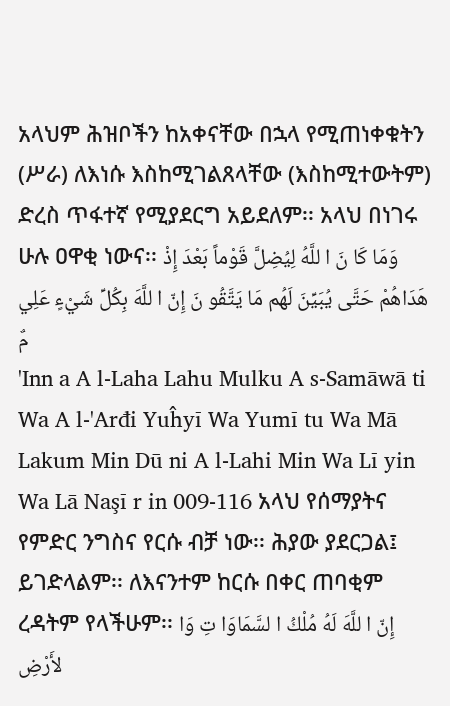አላህም ሕዝቦችን ከአቀናቸው በኋላ የሚጠነቀቁትን (ሥራ) ለእነሱ እስከሚገልጸላቸው (እስከሚተውትም) ድረስ ጥፋተኛ የሚያደርግ አይደለም፡፡ አላህ በነገሩ ሁሉ ዐዋቂ ነውና፡፡ وَمَا كَا نَ ا للَّهُ لِيُضِلَّ قَوْماً بَعْدَ إِذْ هَدَاهُمْ حَتَّى يُبَيِّنَ لَهُم مَا يَتَّقُو نَ إِنّ ا للَّهَ بِكُلِّ شَيْءٍ عَلِي مٌ
'Inn a A l-Laha Lahu Mulku A s-Samāwā ti Wa A l-'Arđi Yuĥyī Wa Yumī tu Wa Mā Lakum Min Dū ni A l-Lahi Min Wa Lī yin Wa Lā Naşī r in 009-116 አላህ የሰማያትና የምድር ንግስና የርሱ ብቻ ነው፡፡ ሕያው ያደርጋል፤ ይገድላልም፡፡ ለእናንተም ከርሱ በቀር ጠባቂም ረዳትም የላችሁም፡፡ إِنّ ا للَّهَ لَهُ مُلْكُ ا لسَّمَاوَا تِ وَا لأَرْضِ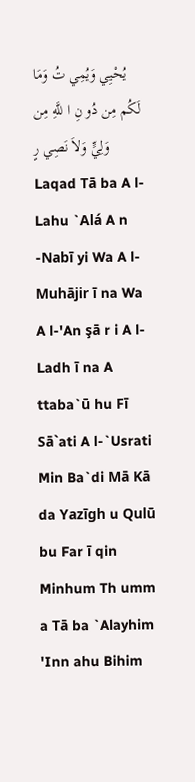يُحْيِي وَيُمِي تُ وَمَا لَكُم مِن دُو نِ ا للَّهِ مِن وَلِيٍّ وَلاَ نَصِي رٍ
Laqad Tā ba A l-Lahu `Alá A n -Nabī yi Wa A l-Muhājir ī na Wa A l-'An şā r i A l-Ladh ī na A ttaba`ū hu Fī Sā`ati A l-`Usrati Min Ba`di Mā Kā da Yazīgh u Qulū bu Far ī qin Minhum Th umm a Tā ba `Alayhim 'Inn ahu Bihim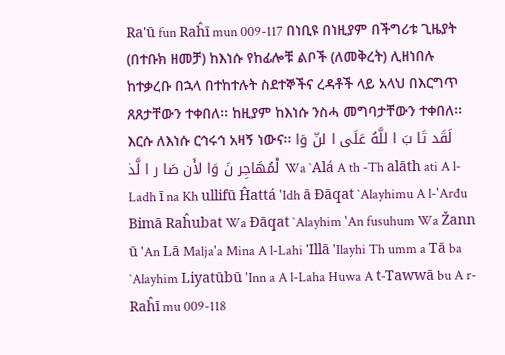Ra'ū fun Raĥī mun 009-117 በነቢዩ በነዚያም በችግሪቱ ጊዜያት (በተቡክ ዘመቻ) ከእነሱ የከፊሎቹ ልቦች (ለመቅረት) ሊዘነበሉ ከተቃረቡ በኋላ በተከተሉት ስደተኞችና ረዳቶች ላይ አላህ በእርግጥ ጸጸታቸውን ተቀበለ፡፡ ከዚያም ከእነሱ ንስሓ መግባታቸውን ተቀበለ፡፡ እርሱ ለእነሱ ርኅሩኅ አዛኝ ነውና፡፡ لَقَد تَا بَ ا للَّهُ عَلَى ا لنّ وَا لْمُهَاجِر نَ وَا لأَن صَا ر ا لَّذ Wa `Alá A th -Th alāth ati A l-Ladh ī na Kh ullifū Ĥattá 'Idh ā Đāqat `Alayhimu A l-'Arđu Bimā Raĥubat Wa Đāqat `Alayhim 'An fusuhum Wa Žann ū 'An Lā Malja'a Mina A l-Lahi 'Illā 'Ilayhi Th umm a Tā ba `Alayhim Liyatūbū 'Inn a A l-Laha Huwa A t-Tawwā bu A r-Raĥī mu 009-118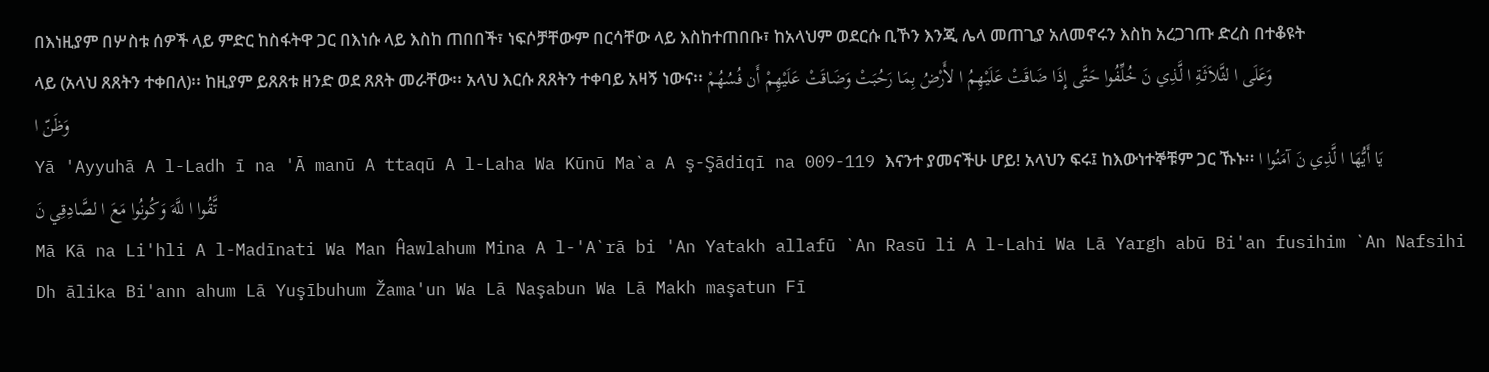በእነዚያም በሦስቱ ሰዎች ላይ ምድር ከስፋትዋ ጋር በእነሱ ላይ እስከ ጠበበች፣ ነፍሶቻቸውም በርሳቸው ላይ እስከተጠበቡ፣ ከአላህም ወደርሱ ቢኾን እንጂ ሌላ መጠጊያ አለመኖሩን እስከ አረጋገጡ ድረስ በተቆዩት ላይ (አላህ ጸጸትን ተቀበለ)፡፡ ከዚያም ይጸጸቱ ዘንድ ወደ ጸጸት መራቸው፡፡ አላህ እርሱ ጸጸትን ተቀባይ አዛኝ ነውና፡፡ وَعَلَى ا لثَّلاَثَةِ ا لَّذِي نَ خُلِّفُوا حَتَّى إِذَا ضَاقَتْ عَلَيْهِمُ ا لأَرْضُ بِمَا رَحُبَتْ وَضَاقَتْ عَلَيْهِمْ أَن فُسُهُمْ وَظَنّ ا
Yā 'Ayyuhā A l-Ladh ī na 'Ā manū A ttaqū A l-Laha Wa Kūnū Ma`a A ş-Şādiqī na 009-119 እናንተ ያመናችሁ ሆይ! አላህን ፍሩ፤ ከእውነተኞቹም ጋር ኹኑ፡፡ يَا أَيُّهَا ا لَّذِي نَ آمَنُوا ا تَّقُوا ا للَّهَ وَكُونُوا مَعَ ا لصَّادِقِي نَ
Mā Kā na Li'hli A l-Madīnati Wa Man Ĥawlahum Mina A l-'A`rā bi 'An Yatakh allafū `An Rasū li A l-Lahi Wa Lā Yargh abū Bi'an fusihim `An Nafsihi Dh ālika Bi'ann ahum Lā Yuşībuhum Žama'un Wa Lā Naşabun Wa Lā Makh maşatun Fī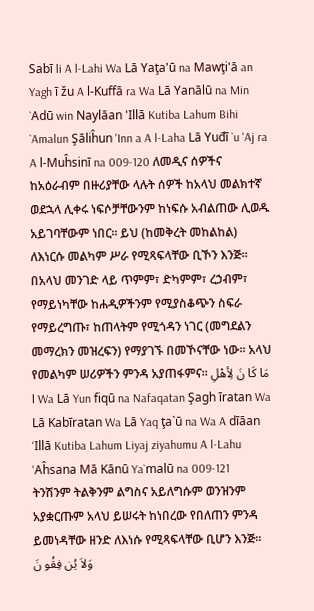Sabī li A l-Lahi Wa Lā Yaţa'ū na Mawţi'ā an Yagh ī žu A l-Kuffā ra Wa Lā Yanālū na Min `Adū win Naylāan 'Illā Kutiba Lahum Bihi `Amalun Şāliĥun 'Inn a A l-Laha Lā Yuđī `u 'Aj ra A l-Muĥsinī na 009-120 ለመዲና ሰዎችና ከአዕራብም በዙሪያቸው ላሉት ሰዎች ከአላህ መልክተኛ ወደኋላ ሊቀሩ ነፍሶቻቸውንም ከነፍሱ አብልጠው ሊወዱ አይገባቸውም ነበር፡፡ ይህ (ከመቅረት መከልከል) ለእነርሱ መልካም ሥራ የሚጻፍላቸው ቢኾን እንጅ፡፡ በአላህ መንገድ ላይ ጥምም፣ ድካምም፣ ረኃብም፣ የማይነካቸው ከሐዲዎችንም የሚያስቆጭን ስፍራ የማይረግጡ፣ ከጠላትም የሚጎዳን ነገር (መግደልን መማረክን መዝረፍን) የማያገኙ በመኾናቸው ነው፡፡ አላህ የመልካም ሠሪዎችን ምንዳ አያጠፋምና፡፡ مَا كَا نَ لِأهْلِ ا Wa Lā Yun fiqū na Nafaqatan Şagh īratan Wa Lā Kabīratan Wa Lā Yaq ţa`ū na Wa A dīāan 'Illā Kutiba Lahum Liyaj ziyahumu A l-Lahu 'Aĥsana Mā Kānū Ya`malū na 009-121 ትንሽንም ትልቅንም ልግስና አይለግሱም ወንዝንም አያቋርጡም አላህ ይሠሩት ከነበረው የበለጠን ምንዳ ይመነዳቸው ዘንድ ለእነሱ የሚጻፍላቸው ቢሆን እንጅ፡፡ وَلاَ يُن فِقُو نَ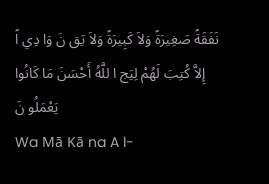نَفَقَةً صَغِيرَةً وَلاَ كَبِيرَةً وَلاَ يَق نَ وَا دِي اً إِلاَّ كُتِبَ لَهُمْ لِيَج ا للَّهُ أَحْسَنَ مَا كَانُوا يَعْمَلُو نَ
Wa Mā Kā na A l-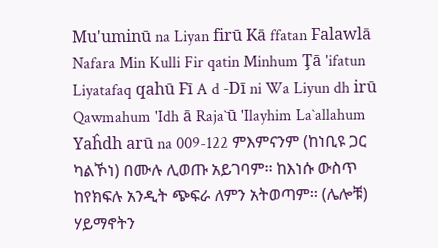Mu'uminū na Liyan firū Kā ffatan Falawlā Nafara Min Kulli Fir qatin Minhum Ţā 'ifatun Liyatafaq qahū Fī A d -Dī ni Wa Liyun dh irū Qawmahum 'Idh ā Raja`ū 'Ilayhim La`allahum Yaĥdh arū na 009-122 ምእምናንም (ከነቢዩ ጋር ካልኾነ) በሙሉ ሊወጡ አይገባም፡፡ ከእነሱ ውስጥ ከየክፍሉ አንዲት ጭፍራ ለምን አትወጣም፡፡ (ሌሎቹ) ሃይማኖትን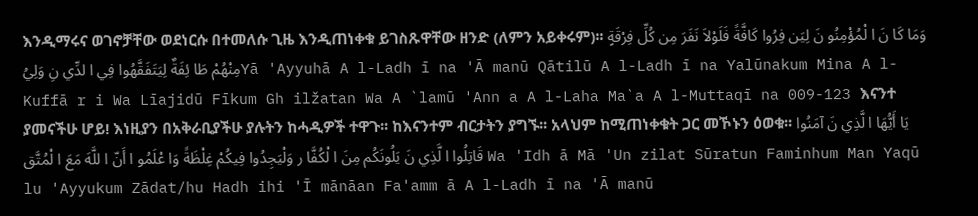እንዲማሩና ወገኖቻቸው ወደነርሱ በተመለሱ ጊዜ እንዲጠነቀቁ ይገስጹዋቸው ዘንድ (ለምን አይቀሩም)፡፡ وَمَا كَا نَ ا لْمُؤْمِنُو نَ لِيَن فِرُوا كَافَّةً فَلَوْلاَ نَفَرَ مِن كُلِّ فِرْقَةٍ مِنْهُمْ طَا ئِفَةٌ لِيَتَفَقَّهُوا فِي ا لدِّي نِ وَلِيُYā 'Ayyuhā A l-Ladh ī na 'Ā manū Qātilū A l-Ladh ī na Yalūnakum Mina A l-Kuffā r i Wa Līajidū Fīkum Gh ilžatan Wa A `lamū 'Ann a A l-Laha Ma`a A l-Muttaqī na 009-123 እናንተ ያመናችሁ ሆይ! እነዚያን በአቅራቢያችሁ ያሉትን ከሓዲዎች ተዋጉ፡፡ ከእናንተም ብርታትን ያግኙ፡፡ አላህም ከሚጠነቀቁት ጋር መኾኑን ዕወቁ፡፡ يَا أَيُّهَا ا لَّذِي نَ آمَنُوا قَاتِلُوا ا لَّذِي نَ يَلُونَكُم مِنَ ا لْكُفَّا ر وَلْيَجِدُوا فِيكُمْ غِلْظَةً وَا عْلَمُو ا أَنّ ا للَّهَ مَعَ ا لْمُتَّق Wa 'Idh ā Mā 'Un zilat Sūratun Faminhum Man Yaqū lu 'Ayyukum Zādat/hu Hadh ihi 'Ī mānāan Fa'amm ā A l-Ladh ī na 'Ā manū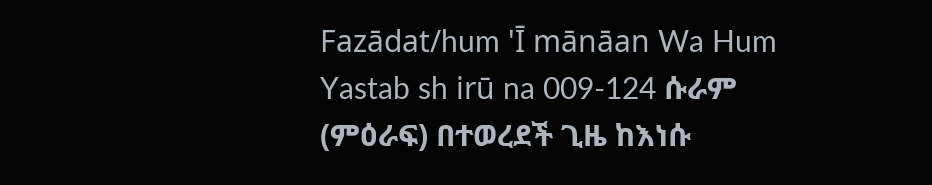Fazādat/hum 'Ī mānāan Wa Hum Yastab sh irū na 009-124 ሱራም (ምዕራፍ) በተወረደች ጊዜ ከእነሱ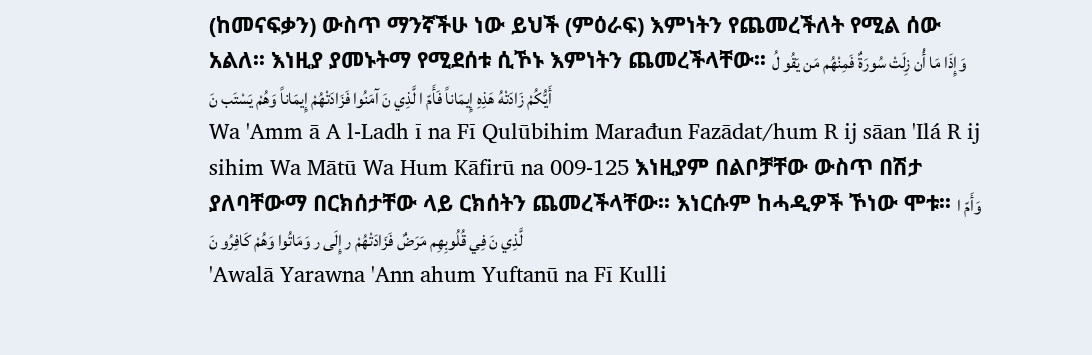(ከመናፍቃን) ውስጥ ማንኛችሁ ነው ይህች (ምዕራፍ) እምነትን የጨመረችለት የሚል ሰው አልለ፡፡ እነዚያ ያመኑትማ የሚደሰቱ ሲኾኑ እምነትን ጨመረችላቸው፡፡ وَإِذَا مَا أُن زِلَتْ سُورَةٌ فَمِنْهُم مَن يَقُو لُ أَيُّكُمْ زَادَتْهُ هَذِهِ إِيمَاناً فَأَمّ ا لَّذِي نَ آمَنُوا فَزَادَتْهُمْ إِيمَاناً وَهُمْ يَسْتَب نَ
Wa 'Amm ā A l-Ladh ī na Fī Qulūbihim Marađun Fazādat/hum R ij sāan 'Ilá R ij sihim Wa Mātū Wa Hum Kāfirū na 009-125 እነዚያም በልቦቻቸው ውስጥ በሽታ ያለባቸውማ በርክሰታቸው ላይ ርክሰትን ጨመረችላቸው፡፡ እነርሱም ከሓዲዎች ኾነው ሞቱ፡፡ وَأَمّ ا لَّذِي نَ فِي قُلُوبِهِم مَرَضٌ فَزَادَتْهُمْ ر إِلَى ر وَمَاتُوا وَهُمْ كَافِرُو نَ
'Awalā Yarawna 'Ann ahum Yuftanū na Fī Kulli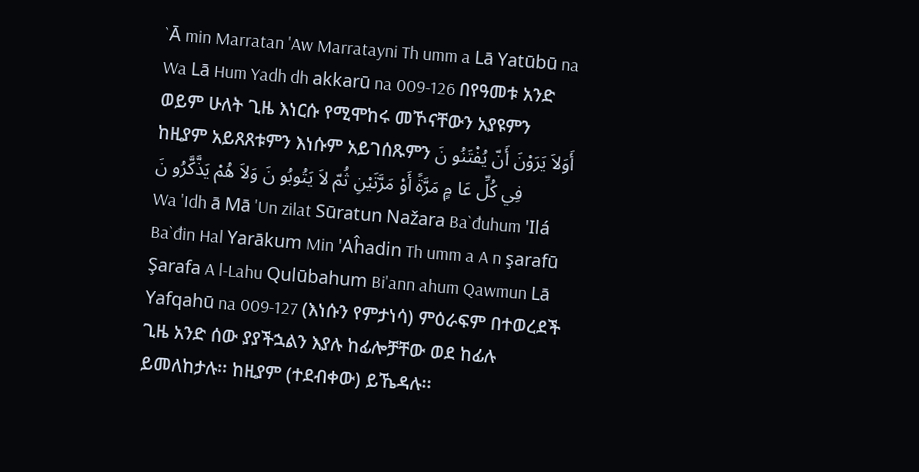`Ā min Marratan 'Aw Marratayni Th umm a Lā Yatūbū na Wa Lā Hum Yadh dh akkarū na 009-126 በየዓመቱ አንድ ወይም ሁለት ጊዜ እነርሱ የሚሞከሩ መኾናቸውን አያዩምን ከዚያም አይጸጸቱምን እነሱም አይገሰጹምን أَوَلاَ يَرَوْنَ أَنّ يُفْتَنُو نَ فِي كُلِّ عَا مٍ مَرَّةً أَوْ مَرَّتَيْنِ ثُمّ لاَ يَتُوبُو نَ وَلاَ هُمْ يَذَّكَّرُو نَ
Wa 'Idh ā Mā 'Un zilat Sūratun Nažara Ba`đuhum 'Ilá Ba`đin Hal Yarākum Min 'Aĥadin Th umm a A n şarafū Şarafa A l-Lahu Qulūbahum Bi'ann ahum Qawmun Lā Yafqahū na 009-127 (እነሱን የምታነሳ) ምዕራፍም በተወረደች ጊዜ አንድ ሰው ያያችኋልን እያሉ ከፊሎቻቸው ወደ ከፊሉ ይመለከታሉ፡፡ ከዚያም (ተደብቀው) ይኼዳሉ፡፡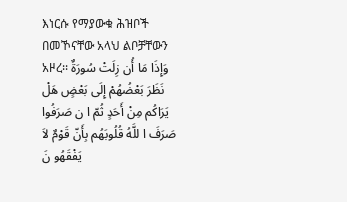እነርሱ የማያውቁ ሕዝቦች በመኾናቸው አላህ ልቦቻቸውን አዞረ፡፡ وَإِذَا مَا أُن زِلَتْ سُورَةٌ نَظَرَ بَعْضُهُمْ إِلَى بَعْضٍ هَلْ يَرَاكُم مِنْ أَحَدٍ ثُمّ ا ن صَرَفُوا صَرَفَ ا للَّهُ قُلُوبَهُم بِأَنّ قَوْمٌ لاَ يَفْقَهُو نَ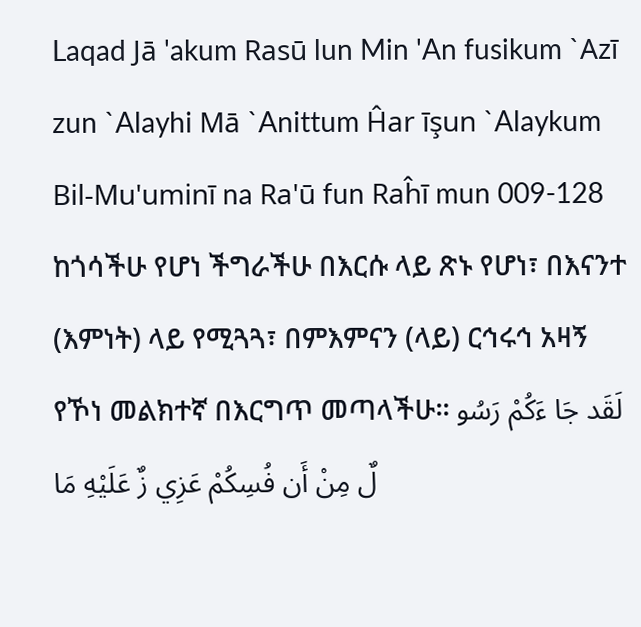Laqad Jā 'akum Rasū lun Min 'An fusikum `Azī zun `Alayhi Mā `Anittum Ĥar īşun `Alaykum Bil-Mu'uminī na Ra'ū fun Raĥī mun 009-128 ከጎሳችሁ የሆነ ችግራችሁ በእርሱ ላይ ጽኑ የሆነ፣ በእናንተ (እምነት) ላይ የሚጓጓ፣ በምእምናን (ላይ) ርኅሩኅ አዛኝ የኾነ መልክተኛ በእርግጥ መጣላችሁ፡፡ لَقَد جَا ءَكُمْ رَسُو لٌ مِنْ أَن فُسِكُمْ عَزِي زٌ عَلَيْهِ مَا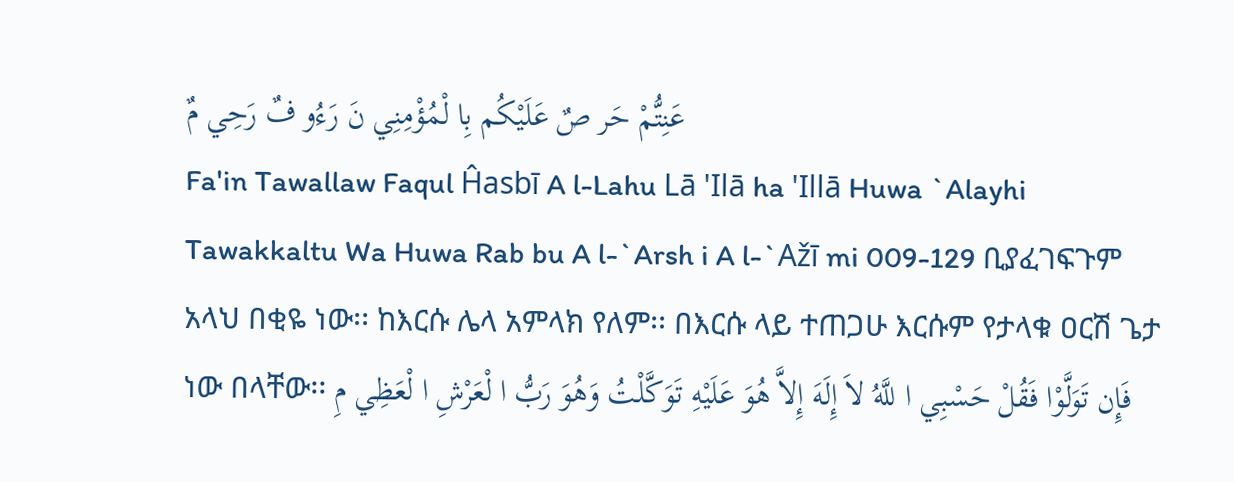عَنِتُّمْ حَر صٌ عَلَيْكُم بِا لْمُؤْمِنِي نَ رَءُو فٌ رَحِي مٌ
Fa'in Tawallaw Faqul Ĥasbī A l-Lahu Lā 'Ilā ha 'Illā Huwa `Alayhi Tawakkaltu Wa Huwa Rab bu A l-`Arsh i A l-`Ažī mi 009-129 ቢያፈገፍጉም አላህ በቂዬ ነው፡፡ ከእርሱ ሌላ አምላክ የለም፡፡ በእርሱ ላይ ተጠጋሁ እርሱም የታላቁ ዐርሽ ጌታ ነው በላቸው፡፡ فَإِن تَوَلَّوْا فَقُلْ حَسْبِي ا للَّهُ لاَ إِلَهَ إِلاَّ هُوَ عَلَيْهِ تَوَكَّلْتُ وَهُوَ رَبُّ ا لْعَرْشِ ا لْعَظِي مِ